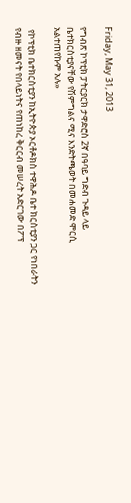Friday, May 31, 2013

የግብጽ ኮፕቲክ ፓትርያርክ ታዋድሮስ 2ኛ በዓባይ ግድብ ጉዳይ ላይ ቤተክርስቲያናቸው የሽምግልና ሚና እንድትጫወት በመሐመድ ሞርሲ አልተጠየኩም አሉ»

 የኮፕቲክ ቤተክርስቲያን ከኢትዮጵያ ኦርቶዶክስ ተዋሕዶ ቤተ ክርስቲያን ጋር የነበራትን የብዙ ዘመናት የበላይነትና የጠነከረ ቅርርብ መሠረት አድርገው በፖፕ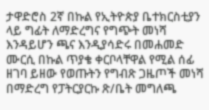ታዋድሮስ 2ኛ በኩል የኢትዮጵያ ቤተክርስቲያን ላይ ግፊት ለማድረግና የግጭት መነሻ እንዳይሆን ጫና እንዲያሳድሩ በመሐመድ ሙርሲ በኩል ጥያቄ ቀርቦላቸዋል የሚል ሰፊ ዘገባ ይዘው የወጡትን የግብጽ ጋዜጦች መነሻ በማድረግ የፓትርያርኩ ጽ/ቤት መግለጫ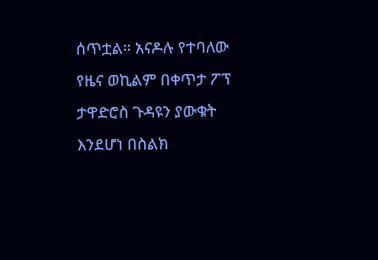ሰጥቷል። አናዶሉ የተባለው የዜና ወኪልም በቀጥታ ፖፕ ታዋድሮስ ጉዳዩን ያውቁት እንደሆነ በስልክ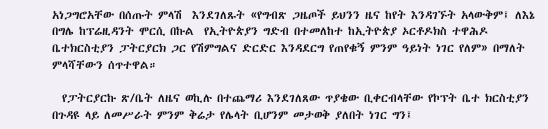አነጋግሮአቸው በሰጡት ምላሽ  እንደገለጹት «የግብጽ ጋዜጦች ይህንን ዜና ከየት እንዳገኙት አላውቅም፤ ለእኔ በግሌ ከፕሬዚዳንት ሞርሲ በኩል  የኢትዮጵያን ግድብ በተመለከተ ከኢትዮጵያ ኦርቶዶክስ ተዋሕዶ ቤተክርስቲያን ፓትርያርክ ጋር የሽምግልና ድርድር እንዳደርግ የጠየቁኝ ምንም ዓይነት ነገር የለም» በማለት ምላሻቸውን ሰጥተዋል።

  የፓትርያርኩ ጽ/ቤት ለዜና ወኪሉ በተጨማሪ እንደገለጸው ጥያቄው ቢቀርብላቸው የኮፕት ቤተ ክርስቲያን በጉዳዩ ላይ ለመሥራት ምንም ቅሬታ የሌላት ቢሆንም መታወቅ ያለበት ነገር ግን፤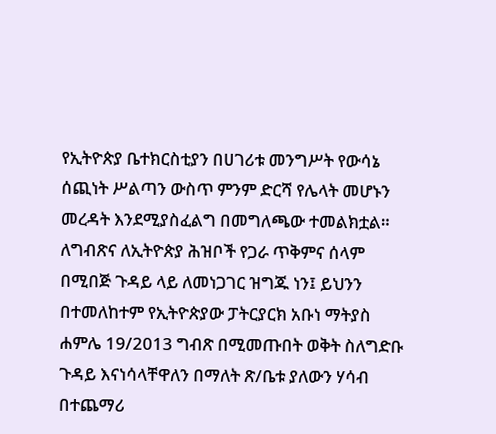የኢትዮጵያ ቤተክርስቲያን በሀገሪቱ መንግሥት የውሳኔ ሰጪነት ሥልጣን ውስጥ ምንም ድርሻ የሌላት መሆኑን መረዳት እንደሚያስፈልግ በመግለጫው ተመልክቷል። ለግብጽና ለኢትዮጵያ ሕዝቦች የጋራ ጥቅምና ሰላም በሚበጅ ጉዳይ ላይ ለመነጋገር ዝግጁ ነን፤ ይህንን በተመለከተም የኢትዮጵያው ፓትርያርክ አቡነ ማትያስ ሐምሌ 19/2013 ግብጽ በሚመጡበት ወቅት ስለግድቡ ጉዳይ እናነሳላቸዋለን በማለት ጽ/ቤቱ ያለውን ሃሳብ በተጨማሪ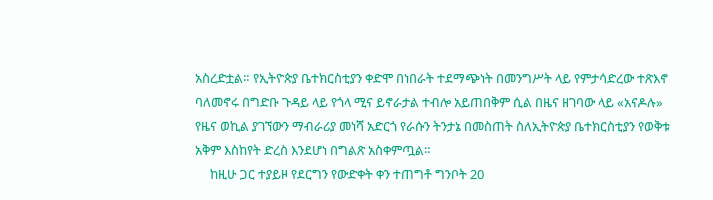አስረድቷል። የኢትዮጵያ ቤተክርስቲያን ቀድሞ በነበራት ተደማጭነት በመንግሥት ላይ የምታሳድረው ተጽእኖ ባለመኖሩ በግድቡ ጉዳይ ላይ የጎላ ሚና ይኖራታል ተብሎ አይጠበቅም ሲል በዜና ዘገባው ላይ «አናዶሉ» የዜና ወኪል ያገኘውን ማብራሪያ መነሻ አድርጎ የራሱን ትንታኔ በመስጠት ስለኢትዮጵያ ቤተክርስቲያን የወቅቱ አቅም እስከየት ድረስ እንደሆነ በግልጽ አስቀምጧል።
     ከዚሁ ጋር ተያይዞ የደርግን የውድቀት ቀን ተጠግቶ ግንቦት 20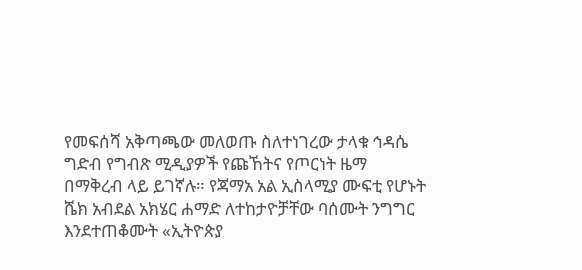የመፍሰሻ አቅጣጫው መለወጡ ስለተነገረው ታላቁ ኅዳሴ ግድብ የግብጽ ሚዲያዎች የጩኸትና የጦርነት ዜማ በማቅረብ ላይ ይገኛሉ። የጃማአ አል ኢስላሚያ ሙፍቲ የሆኑት ሼክ አብደል አክሄር ሐማድ ለተከታዮቻቸው ባሰሙት ንግግር እንደተጠቆሙት «ኢትዮጵያ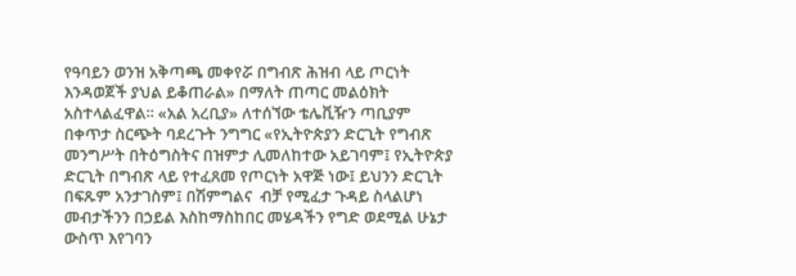የዓባይን ወንዝ አቅጣጫ መቀየሯ በግብጽ ሕዝብ ላይ ጦርነት እንዳወጀች ያህል ይቆጠራል» በማለት ጠጣር መልዕክት አስተላልፈዋል። «አል አረቢያ» ለተሰኘው ቴሌቪዥን ጣቢያም በቀጥታ ስርጭት ባደረጉት ንግግር «የኢትዮጵያን ድርጊት የግብጽ መንግሥት በትዕግስትና በዝምታ ሊመለከተው አይገባም፤ የኢትዮጵያ ድርጊት በግብጽ ላይ የተፈጸመ የጦርነት አዋጅ ነው፤ ይህንን ድርጊት በፍጹም አንታገስም፤ በሽምግልና  ብቻ የሚፈታ ጉዳይ ስላልሆነ መብታችንን በኃይል እስከማስከበር መሄዳችን የግድ ወደሚል ሁኔታ ውስጥ እየገባን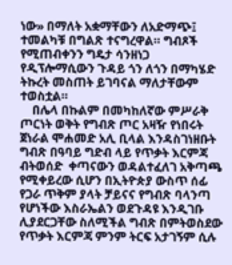ነው» በማለት አቋማቸውን ለአድማጭ፤ ተመልካቹ በግልጽ ተናግረዋል። ግብጾች የሚጠብቀንን ግዴታ ሳንዘነጋ የዲፕሎማሲውን ጉዳይ ጎን ለጎን በማካሄድ ትኩረት መስጠት ይገባናል ማለታቸውም ተወስቷል።
    በሌላ በኩልም በመካከለኛው ምሥራቅ ጦርነት ወቅት የግብጽ ጦር አዛዥ የነበሩት ጀነራል ሞሐመድ አሊ ቢላል እንዳስገነዘቡት ግብጽ በዓባይ ግድብ ላይ የጥቃት እርምጃ ብትወሰድ  ቀጣናውን ወዳልተፈለገ አቅጣጫ የሚቀይረው ሲሆን በኢትዮጵያ ውስጥ ሰፊ የጋራ ጥቅም ያላት ቻይናና የግብጽ ባላንጣ የሆነችው እስራኤልን ወደጉዳዩ እንዲገቡ ሊያደርጋቸው ስለሚችል ግብጽ በምትወስደው  የጥቃት እርምጃ ምንም ትርፍ አታገኝም ሲሉ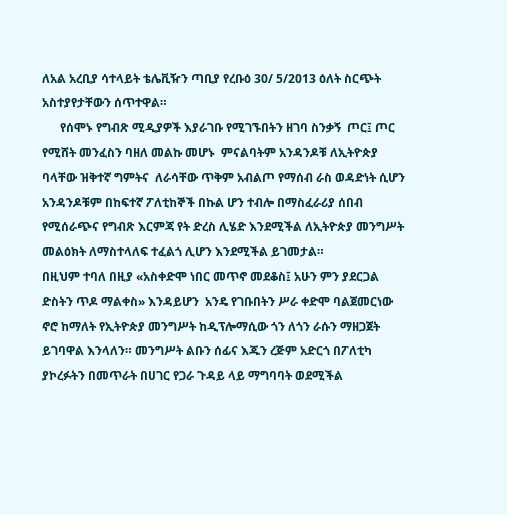ለአል አረቢያ ሳተላይት ቴሌቪዥን ጣቢያ የረቡዕ 30/ 5/2013 ዕለት ስርጭት አስተያየታቸውን ሰጥተዋል።
      የሰሞኑ የግብጽ ሚዲያዎች እያራገቡ የሚገኙበትን ዘገባ ስንቃኝ  ጦር፤ ጦር የሚሸት መንፈስን ባዘለ መልኩ መሆኑ  ምናልባትም አንዳንዶቹ ለኢትዮጵያ ባላቸው ዝቅተኛ ግምትና  ለራሳቸው ጥቅም አብልጦ የማሰብ ራስ ወዳድነት ሲሆን አንዳንዶቹም በከፍተኛ ፖለቲከኞች በኩል ሆን ተብሎ በማስፈራሪያ ሰበብ  የሚሰራጭና የግብጽ እርምጃ የት ድረስ ሊሄድ እንደሚችል ለኢትዮጵያ መንግሥት መልዕክት ለማስተላለፍ ተፈልጎ ሊሆን እንደሚችል ይገመታል።
በዚህም ተባለ በዚያ «አስቀድሞ ነበር መጥኖ መደቆስ፤ አሁን ምን ያደርጋል ድስትን ጥዶ ማልቀስ» እንዳይሆን  አንዴ የገቡበትን ሥራ ቀድሞ ባልጀመርነው ኖሮ ከማለት የኢትዮጵያ መንግሥት ከዲፕሎማሲው ጎን ለጎን ራሱን ማዘጋጀት ይገባዋል እንላለን። መንግሥት ልቡን ሰፊና እጁን ረጅም አድርጎ በፖለቲካ ያኮረፉትን በመጥራት በሀገር የጋራ ጉዳይ ላይ ማግባባት ወደሚችል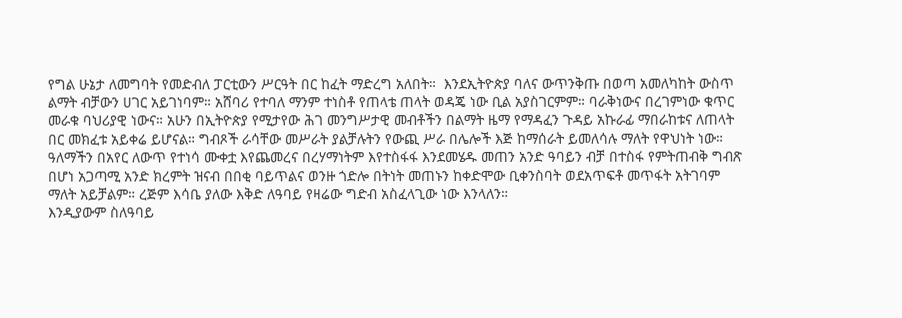የግል ሁኔታ ለመግባት የመድብለ ፓርቲውን ሥርዓት በር ከፈት ማድረግ አለበት።  እንደኢትዮጵያ ባለና ውጥንቅጡ በወጣ አመለካከት ውስጥ ልማት ብቻውን ሀገር አይገነባም። አሸባሪ የተባለ ማንም ተነስቶ የጠላቴ ጠላት ወዳጄ ነው ቢል አያስገርምም። ባራቅነውና በረገምነው ቁጥር መራቁ ባህሪያዊ ነውና። አሁን በኢትዮጵያ የሚታየው ሕገ መንግሥታዊ መብቶችን በልማት ዜማ የማዳፈን ጉዳይ አኩራፊ ማበራከቱና ለጠላት በር መክፈቱ አይቀሬ ይሆናል። ግብጾች ራሳቸው መሥራት ያልቻሉትን የውጪ ሥራ በሌሎች እጅ ከማሰራት ይመለሳሉ ማለት የዋህነት ነው።
ዓለማችን በአየር ለውጥ የተነሳ ሙቀቷ እየጨመረና በረሃማነትም እየተስፋፋ እንደመሄዱ መጠን አንድ ዓባይን ብቻ በተስፋ የምትጠብቅ ግብጽ በሆነ አጋጣሚ አንድ ክረምት ዝናብ በበቂ ባይጥልና ወንዙ ጎድሎ በትነት መጠኑን ከቀድሞው ቢቀንስባት ወደአጥፍቶ መጥፋት አትገባም ማለት አይቻልም። ረጅም እሳቤ ያለው እቅድ ለዓባይ የዛሬው ግድብ አስፈላጊው ነው እንላለን።
እንዲያውም ስለዓባይ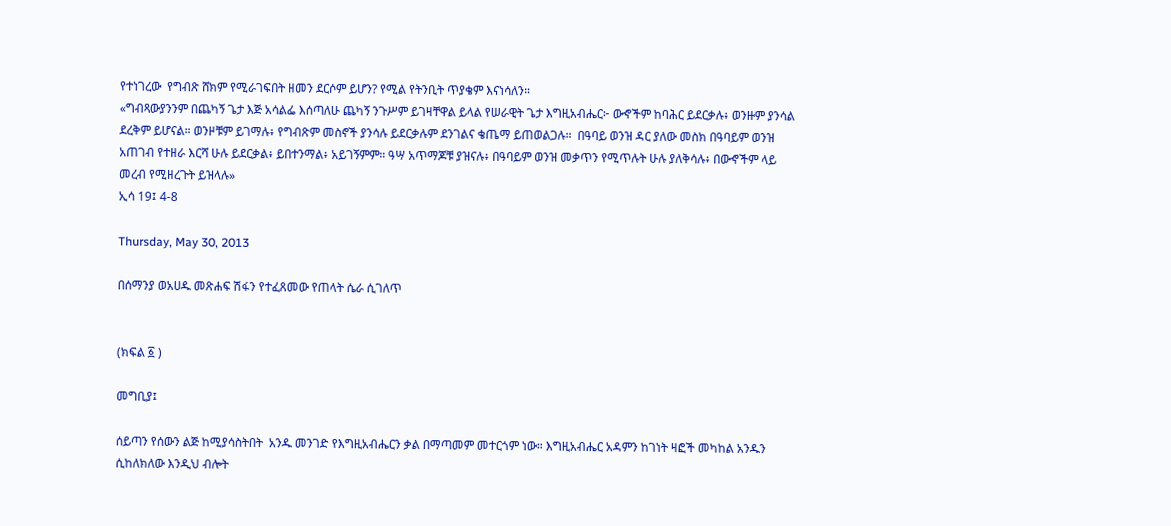የተነገረው  የግብጽ ሸክም የሚራገፍበት ዘመን ደርሶም ይሆን? የሚል የትንቢት ጥያቄም እናነሳለን።
«ግብጻውያንንም በጨካኝ ጌታ እጅ አሳልፌ እሰጣለሁ ጨካኝ ንጉሥም ይገዛቸዋል ይላል የሠራዊት ጌታ እግዚአብሔር፦ ውኆችም ከባሕር ይደርቃሉ፥ ወንዙም ያንሳል ደረቅም ይሆናል። ወንዞቹም ይገማሉ፥ የግብጽም መስኖች ያንሳሉ ይደርቃሉም ደንገልና ቄጤማ ይጠወልጋሉ።  በዓባይ ወንዝ ዳር ያለው መስክ በዓባይም ወንዝ አጠገብ የተዘራ እርሻ ሁሉ ይደርቃል፥ ይበተንማል፥ አይገኝምም። ዓሣ አጥማጆቹ ያዝናሉ፥ በዓባይም ወንዝ መቃጥን የሚጥሉት ሁሉ ያለቅሳሉ፥ በውኆችም ላይ መረብ የሚዘረጉት ይዝላሉ»
ኢሳ 19፤ 4-8

Thursday, May 30, 2013

በሰማንያ ወአሀዱ መጽሐፍ ሽፋን የተፈጸመው የጠላት ሴራ ሲገለጥ


(ክፍል ፩ )

መግቢያ፤

ሰይጣን የሰውን ልጅ ከሚያሳስትበት  አንዱ መንገድ የእግዚአብሔርን ቃል በማጣመም መተርጎም ነው። እግዚአብሔር አዳምን ከገነት ዛፎች መካከል አንዱን ሲከለክለው እንዲህ ብሎት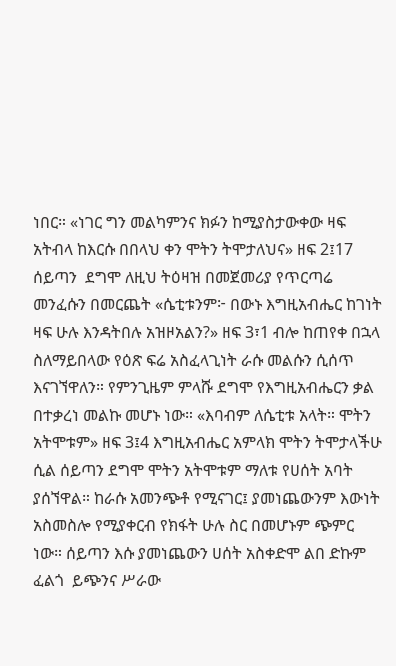ነበር። «ነገር ግን መልካምንና ክፉን ከሚያስታውቀው ዛፍ አትብላ ከእርሱ በበላህ ቀን ሞትን ትሞታለህና» ዘፍ 2፤17  ሰይጣን  ደግሞ ለዚህ ትዕዛዝ በመጀመሪያ የጥርጣሬ መንፈሱን በመርጨት «ሴቲቱንም፦ በውኑ እግዚአብሔር ከገነት ዛፍ ሁሉ እንዳትበሉ አዝዞአልን?» ዘፍ 3፣1 ብሎ ከጠየቀ በኋላ ስለማይበላው የዕጽ ፍሬ አስፈላጊነት ራሱ መልሱን ሲሰጥ እናገኘዋለን። የምንጊዜም ምላሹ ደግሞ የእግዚአብሔርን ቃል በተቃረነ መልኩ መሆኑ ነው። «እባብም ለሴቲቱ አላት። ሞትን አትሞቱም» ዘፍ 3፤4 እግዚአብሔር አምላክ ሞትን ትሞታላችሁ ሲል ሰይጣን ደግሞ ሞትን አትሞቱም ማለቱ የሀሰት አባት ያሰኘዋል። ከራሱ አመንጭቶ የሚናገር፤ ያመነጨውንም እውነት አስመስሎ የሚያቀርብ የክፋት ሁሉ ስር በመሆኑም ጭምር ነው። ሰይጣን እሱ ያመነጨውን ሀሰት አስቀድሞ ልበ ድኩም ፈልጎ  ይጭንና ሥራው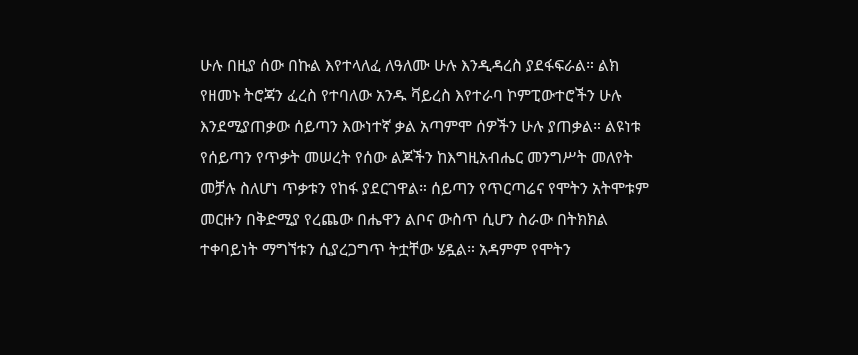ሁሉ በዚያ ሰው በኩል እየተላለፈ ለዓለሙ ሁሉ እንዲዳረስ ያደፋፍራል። ልክ የዘመኑ ትሮጃን ፈረስ የተባለው አንዱ ቫይረስ እየተራባ ኮምፒውተሮችን ሁሉ እንደሚያጠቃው ሰይጣን እውነተኛ ቃል አጣምሞ ሰዎችን ሁሉ ያጠቃል። ልዩነቱ የሰይጣን የጥቃት መሠረት የሰው ልጆችን ከእግዚአብሔር መንግሥት መለየት መቻሉ ስለሆነ ጥቃቱን የከፋ ያደርገዋል። ሰይጣን የጥርጣሬና የሞትን አትሞቱም መርዙን በቅድሚያ የረጨው በሔዋን ልቦና ውስጥ ሲሆን ስራው በትክክል ተቀባይነት ማግኘቱን ሲያረጋግጥ ትቷቸው ሄዷል። አዳምም የሞትን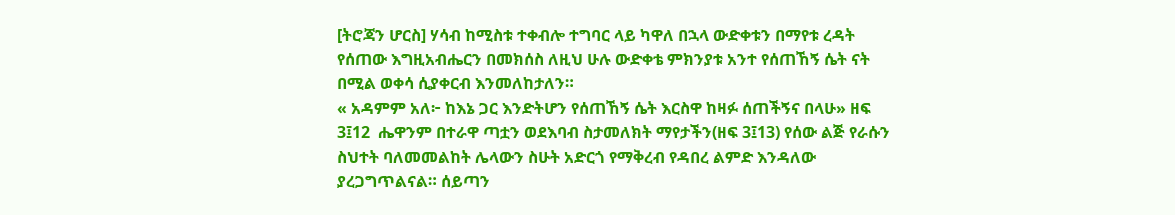[ትሮጃን ሆርስ] ሃሳብ ከሚስቱ ተቀብሎ ተግባር ላይ ካዋለ በኋላ ውድቀቱን በማየቱ ረዳት የሰጠው እግዚአብሔርን በመክሰስ ለዚህ ሁሉ ውድቀቴ ምክንያቱ አንተ የሰጠኸኝ ሴት ናት በሚል ወቀሳ ሲያቀርብ እንመለከታለን።
« አዳምም አለ፦ ከእኔ ጋር እንድትሆን የሰጠኸኝ ሴት እርስዋ ከዛፉ ሰጠችኝና በላሁ» ዘፍ 3፤12  ሔዋንም በተራዋ ጣቷን ወደእባብ ስታመለክት ማየታችን(ዘፍ 3፤13) የሰው ልጅ የራሱን ስህተት ባለመመልከት ሌላውን ስሁት አድርጎ የማቅረብ የዳበረ ልምድ እንዳለው ያረጋግጥልናል። ሰይጣን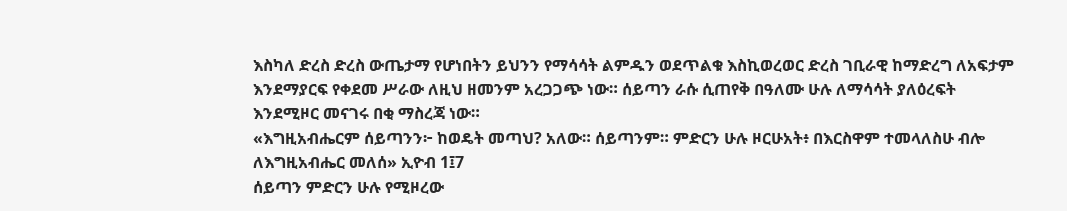እስካለ ድረስ ድረስ ውጤታማ የሆነበትን ይህንን የማሳሳት ልምዱን ወደጥልቁ እስኪወረወር ድረስ ገቢራዊ ከማድረግ ለአፍታም እንደማያርፍ የቀደመ ሥራው ለዚህ ዘመንም አረጋጋጭ ነው። ሰይጣን ራሱ ሲጠየቅ በዓለሙ ሁሉ ለማሳሳት ያለዕረፍት እንደሚዞር መናገሩ በቂ ማስረጃ ነው።
«እግዚአብሔርም ሰይጣንን፦ ከወዴት መጣህ? አለው። ሰይጣንም። ምድርን ሁሉ ዞርሁአት፥ በእርስዋም ተመላለስሁ ብሎ ለእግዚአብሔር መለሰ» ኢዮብ 1፤7
ሰይጣን ምድርን ሁሉ የሚዞረው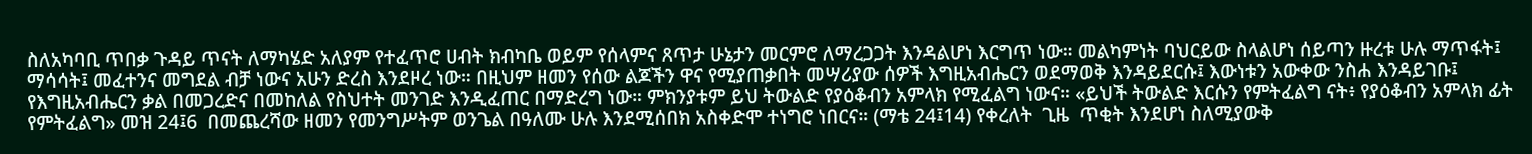ስለአካባቢ ጥበቃ ጉዳይ ጥናት ለማካሄድ አለያም የተፈጥሮ ሀብት ክብካቤ ወይም የሰላምና ጸጥታ ሁኔታን መርምሮ ለማረጋጋት እንዳልሆነ እርግጥ ነው። መልካምነት ባህርይው ስላልሆነ ሰይጣን ዙረቱ ሁሉ ማጥፋት፤ ማሳሳት፤ መፈተንና መግደል ብቻ ነውና አሁን ድረስ እንደዞረ ነው። በዚህም ዘመን የሰው ልጆችን ዋና የሚያጠቃበት መሣሪያው ሰዎች እግዚአብሔርን ወደማወቅ እንዳይደርሱ፤ እውነቱን አውቀው ንስሐ እንዳይገቡ፤ የእግዚአብሔርን ቃል በመጋረድና በመከለል የስህተት መንገድ እንዲፈጠር በማድረግ ነው። ምክንያቱም ይህ ትውልድ የያዕቆብን አምላክ የሚፈልግ ነውና። «ይህች ትውልድ እርሱን የምትፈልግ ናት፥ የያዕቆብን አምላክ ፊት የምትፈልግ» መዝ 24፤6  በመጨረሻው ዘመን የመንግሥትም ወንጌል በዓለሙ ሁሉ እንደሚሰበክ አስቀድሞ ተነግሮ ነበርና። (ማቴ 24፤14) የቀረለት  ጊዜ  ጥቂት እንደሆነ ስለሚያውቅ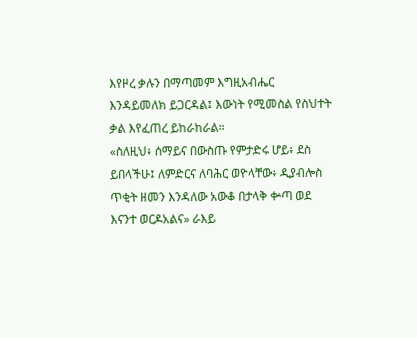እየዞረ ቃሉን በማጣመም እግዚአብሔር እንዳይመለክ ይጋርዳል፤ እውነት የሚመስል የስህተት ቃል እየፈጠረ ይከራከራል።
«ስለዚህ፥ ሰማይና በውስጡ የምታድሩ ሆይ፥ ደስ ይበላችሁ፤ ለምድርና ለባሕር ወዮላቸው፥ ዲያብሎስ ጥቂት ዘመን እንዳለው አውቆ በታላቅ ቍጣ ወደ እናንተ ወርዶአልና» ራእይ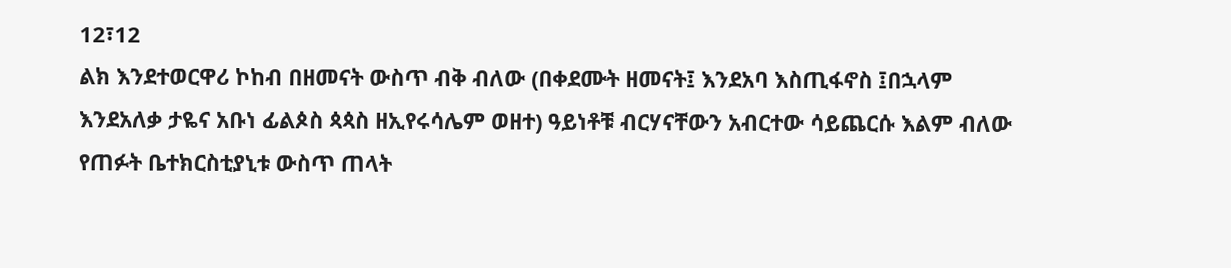12፣12
ልክ እንደተወርዋሪ ኮከብ በዘመናት ውስጥ ብቅ ብለው (በቀደሙት ዘመናት፤ እንደአባ እስጢፋኖስ ፤በኋላም እንደአለቃ ታዬና አቡነ ፊልጶስ ጳጳስ ዘኢየሩሳሌም ወዘተ) ዓይነቶቹ ብርሃናቸውን አብርተው ሳይጨርሱ እልም ብለው የጠፉት ቤተክርስቲያኒቱ ውስጥ ጠላት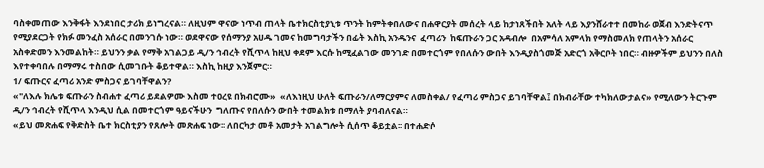ባስቀመጠው እንቅፋት እንደነበር ታሪክ ይነግረናል። ለዚህም ዋናው ነጥብ ጠላት ቤተክርስቲያኒቱ ጥንት ከምትቀበለውና በሐዋርያት መሰረት ላይ ከታነጸችበት አለት ላይ እያንሸራተተ በመከራ ወጀብ እንድትናጥ የሚያደርጋት የክፉ መንፈስ አሰራር በመንገሱ ነው። ወደዋናው የሰማንያ አሀዱ ገመና ከመግባታችን በፊት እስኪ አንዱንና  ፈጣሪን  ከፍጡራን ጋር አዳብሎ  በአምሳለ አምላክ የማስመለክ የጠላትን አሰራር አስቀድመን እንመልከት። ይህንን ቃል የማቅ አገልጋይ ዲ/ን ኅብረት የሺጥላ ከዚህ ቀደም እርሱ ከሚፈልገው መንገድ በመተርጎም የበለሱን ውበት እንዲያስጎመጅ አድርጎ አቅርቦት ነበር። ብዙዎችም ይህንን በለስ እየተቀባበሉ በማማሩ ተስበው ሲመገቡት ቆይተዋል። እስኪ ከዚያ እንጀምር።
1/ ፍጡርና ፈጣሪ አንድ ምስጋና ይገባቸዋልን?
«"ለእሉ ክሌቱ ፍጡራን ስብሐተ ፈጣሪ ይደልዎሙ እስመ ተዐረዩ በክብሮሙ»  «ለእነዚህ ሁለት ፍጡራን/ለማርያምና ለመስቀል/ የፈጣሪ ምስጋና ይገባቸዋል፤ በክብራቸው ተካክለውታልና» የሚለውን ትርጉም ዲ/ን ኅብረት የሺጥላ እንዲህ ሲል በመተርጎም ዓይናችሁን  ግለጡና የበለሱን ውበት ተመልክቱ በማለት ያባብለናል።
«ይህ መጽሐፍ የቅድስት ቤተ ክርስቲያን የጸሎት መጽሐፍ ነው፡፡ ለበርካታ መቶ አመታት አገልግሎት ሲሰጥ ቆይቷል፡፡ በተሐድሶ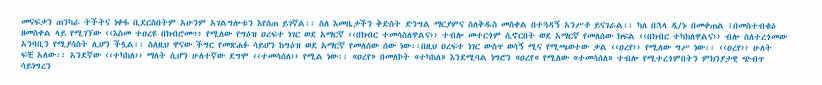መናፍቃን ጠንካራ ትችትና ነቀፋ ቢደርስበትም አሁንም አገልግሎቱን እየሰጠ ይገኛል፡፡ ስለ እመቤታችን ቅድስት ድንግል ማርያምና ስለቅዱስ መስቀል በተጓዳኝ አንሥቶ ይናገራል፡፡ ካለ በኋላ ዲ/ኑ በመቀጠል ፤በመስተብቁዕ ዘመስቀል ላይ የሚገኘው ‹‹እስመ ተዐረዩ በክብሮሙ›› የሚለው የግዕዝ ዐረፍተ ነገር ወደ አማርኛ ‹‹በክብር ተመሳስለዋልና›› ተብሎ መተርጎም ሲኖርበት ወደ አማርኛ የመለሰው ክፍል ‹‹በክብር ተካክለዋልና›› ብሎ ስለተረጎመው አንባቢን የሚያሳስት ሊሆን ችሏል፡፡ ስለዚህ ዋናው ችግር የመጽሐፉ ሳይሆን ከግዕዝ ወደ አማርኛ የመለሰው ሰው ነው፡፡በዚህ ዐረፍተ ነገር ውስጥ ወሳኝ ሚና የሚጫወተው ቃል ‹‹ዐረየ›› የሚለው ግሥ ነው፡፡ ‹‹ዐረየ›› ሁለት ፍቺ አለው፡፡ አንደኛው ‹‹ተካከለ›› ማለት ሲሆን ሁለተኛው ደግሞ ‹‹ተመሳሰለ›› የሚል ነው፡፡ «ዐረየ» በመለኮት «ተካከለ» እንደሚባል ነግሮን «ዐረየ« የሚለው «ተመሳሰለ» ተብሎ የሚተረጎምበትን ምክንያታዊ ጭብጥ ሳይነግረን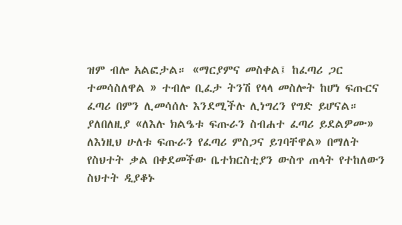ዝም ብሎ አልፎታል። «ማርያምና መስቀል፤ ከፈጣሪ ጋር ተመሳስለዋል » ተብሎ ቢፈታ ትንሽ የላላ መስሎት ከሆነ ፍጡርና ፈጣሪ በምን ሊመሳሰሉ እንደሚችሉ ሊነግረን የግድ ይሆናል። ያለበለዚያ «ለእሉ ክልዔቱ ፍጡራን ስብሐተ ፈጣሪ ይደልዎሙ» ለእነዚህ ሁለቱ ፍጡራን የፈጣሪ ምስጋና ይገባቸዋል» በማለት የስህተት ቃል በቀደመችው ቤተክርስቲያን ውስጥ ጠላት የተከለውን ስህተት ዲያቆኑ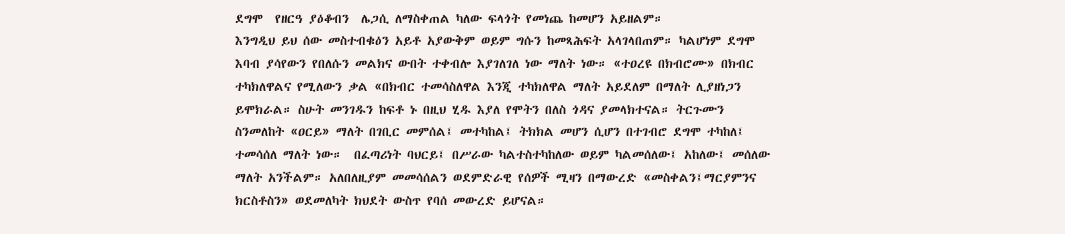ደግሞ  የዘርዓ ያዕቆብን  ሌጋሲ ለማስቀጠል ካለው ፍላጎት የመነጨ ከመሆን አይዘልም።
እንግዲህ ይህ ሰው መስተብቁዕን አይቶ አያውቅም ወይም ግሱን ከመጻሕፍት አላገላበጠም። ካልሆነም ደግሞ እባብ ያሳየውን የበለሱን መልክና ውበት ተቀብሎ እያገለገለ ነው ማለት ነው። «ተዐረዩ በክብሮሙ» በክብር ተካክለዋልና የሚለውን ቃል «በክብር ተመሳስለዋል እንጂ ተካክለዋል ማለት አይደለም በማለት ሊያዘነጋን ይሞክራል። ስሁት መንገዱን ከፍቶ ኑ በዚህ ሂዱ እያለ የሞትን በለስ ጎዳና ያመላክተናል። ትርጉሙን ስንመለከት «ዐርይ» ማለት በገቢር መምሰል፤ መተካከል፤ ትክክል መሆን ሲሆን በተገብሮ ደግሞ ተካከለ፤ ተመሳሰለ ማለት ነው።  በፈጣሪነት ባህርይ፤ በሥራው ካልተስተካከለው ወይም ካልመሰለው፤ አከለው፤ መሰለው ማለት አንችልም። አለበለዚያም መመሳሰልን ወደምድራዊ የሰዎች ሚዛን በማውረድ «መስቀልን፤ማርያምንና ክርስቶስን» ወደመለካት ክህደት ውስጥ የባሰ መውረድ ይሆናል።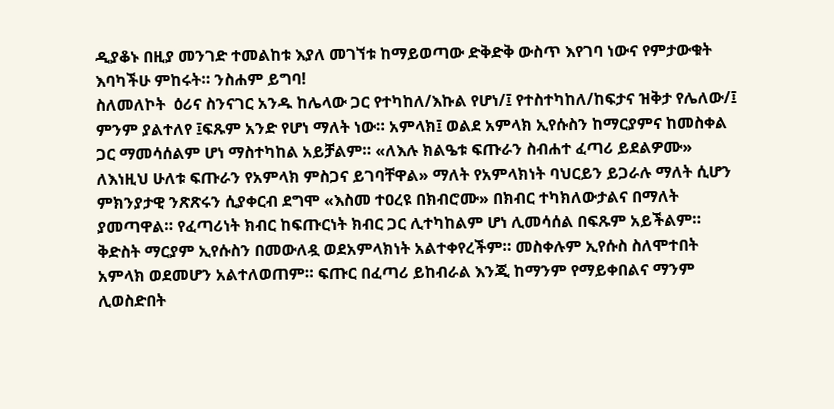ዲያቆኑ በዚያ መንገድ ተመልከቱ እያለ መገኘቱ ከማይወጣው ድቅድቅ ውስጥ እየገባ ነውና የምታውቁት እባካችሁ ምከሩት። ንስሐም ይግባ!
ስለመለኮት  ዕሪና ስንናገር አንዱ ከሌላው ጋር የተካከለ/እኩል የሆነ/፤ የተስተካከለ/ከፍታና ዝቅታ የሌለው/፤ ምንም ያልተለየ ፤ፍጹም አንድ የሆነ ማለት ነው። አምላክ፤ ወልደ አምላክ ኢየሱስን ከማርያምና ከመስቀል ጋር ማመሳሰልም ሆነ ማስተካከል አይቻልም። «ለእሉ ክልዔቱ ፍጡራን ስብሐተ ፈጣሪ ይደልዎሙ» ለእነዚህ ሁለቱ ፍጡራን የአምላክ ምስጋና ይገባቸዋል» ማለት የአምላክነት ባህርይን ይጋራሉ ማለት ሲሆን ምክንያታዊ ንጽጽሩን ሲያቀርብ ደግሞ «እስመ ተዐረዩ በክብሮሙ» በክብር ተካክለውታልና በማለት ያመጣዋል። የፈጣሪነት ክብር ከፍጡርነት ክብር ጋር ሊተካከልም ሆነ ሊመሳሰል በፍጹም አይችልም። ቅድስት ማርያም ኢየሱስን በመውለዷ ወደአምላክነት አልተቀየረችም። መስቀሉም ኢየሱስ ስለሞተበት አምላክ ወደመሆን አልተለወጠም። ፍጡር በፈጣሪ ይከብራል እንጂ ከማንም የማይቀበልና ማንም ሊወስድበት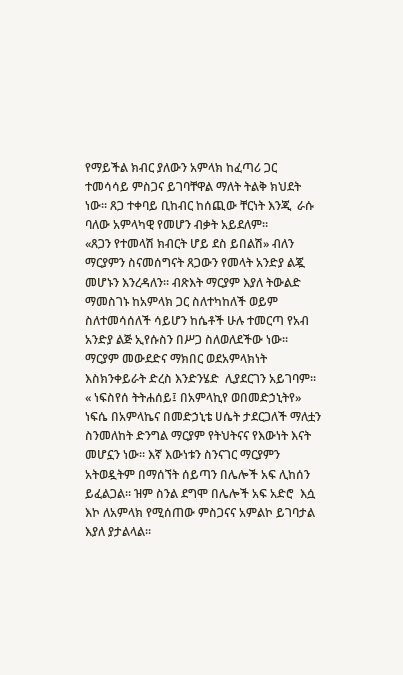የማይችል ክብር ያለውን አምላክ ከፈጣሪ ጋር ተመሳሳይ ምስጋና ይገባቸዋል ማለት ትልቅ ክህደት ነው። ጸጋ ተቀባይ ቢከብር ከሰጪው ቸርነት እንጂ  ራሱ ባለው አምላካዊ የመሆን ብቃት አይደለም።
«ጸጋን የተመላሽ ክብርት ሆይ ደስ ይበልሽ» ብለን ማርያምን ስናመሰግናት ጸጋውን የመላት አንድያ ልጇ መሆኑን እንረዳለን። ብጽእት ማርያም እያለ ትውልድ ማመስገኑ ከአምላክ ጋር ስለተካከለች ወይም ስለተመሳሰለች ሳይሆን ከሴቶች ሁሉ ተመርጣ የአብ አንድያ ልጅ ኢየሱስን በሥጋ ስለወለደችው ነው።  ማርያም መውደድና ማክበር ወደአምላክነት እስክንቀይራት ድረስ እንድንሄድ  ሊያደርገን አይገባም። « ነፍስየሰ ትትሐሰይ፤ በአምላኪየ ወበመድኃኒትየ» ነፍሴ በአምላኬና በመድኃኒቴ ሀሴት ታደርጋለች ማለቷን ስንመለከት ድንግል ማርያም የትህትናና የእውነት እናት መሆኗን ነው። እኛ እውነቱን ስንናገር ማርያምን አትወዷትም በማሰኘት ሰይጣን በሌሎች አፍ ሊከሰን ይፈልጋል። ዝም ስንል ደግሞ በሌሎች አፍ አድሮ  እሷ እኮ ለአምላክ የሚሰጠው ምስጋናና አምልኮ ይገባታል እያለ ያታልላል።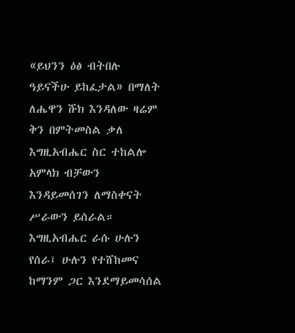«ይህንን ዕፅ ብትበሉ ዓይናችሁ ይከፈታል» በማለት ለሔዋን ሹክ እንዳለው ዛሬም  ቅን በምትመስል ቃለ እግዚአብሔር ስር ተከልሎ አምላክ ብቻውን እንዳይመሰገን ለማስቀናት ሥራውን ይሰራል። እግዚአብሔር ራሱ ሁሉን የሰራ፤ ሁሉን የተሸከመና ከማንም ጋር እንደማይመሳሰል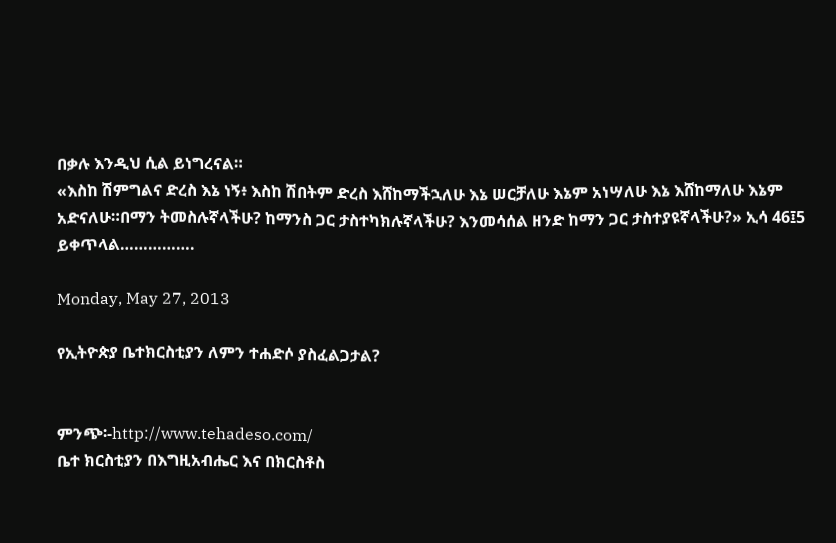በቃሉ እንዲህ ሲል ይነግረናል።
«እስከ ሽምግልና ድረስ እኔ ነኝ፥ እስከ ሽበትም ድረስ እሸከማችኋለሁ እኔ ሠርቻለሁ እኔም አነሣለሁ እኔ እሸከማለሁ እኔም አድናለሁ።በማን ትመስሉኛላችሁ? ከማንስ ጋር ታስተካክሉኛላችሁ? እንመሳሰል ዘንድ ከማን ጋር ታስተያዩኛላችሁ?» ኢሳ 46፤5
ይቀጥላል…………….

Monday, May 27, 2013

የኢትዮጵያ ቤተክርስቲያን ለምን ተሐድሶ ያስፈልጋታል?


ምንጭ፡-http://www.tehadeso.com/
ቤተ ክርስቲያን በእግዚአብሔር እና በክርስቶስ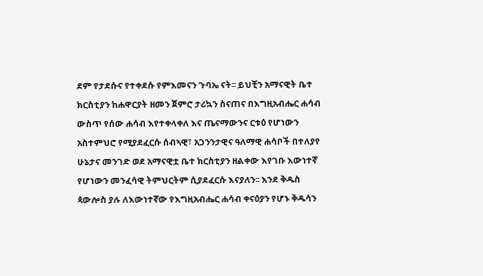ደም የታደሱና የተቀደሱ የምእመናን ጉባኤ ናት፡፡ ይህቺን አማናዊት ቤተ ክርስቲያን ከሐዋርያት ዘመን ጀምሮ ታሪኳን ስናጠና በእግዚአብሔር ሐሳብ ውስጥ የሰው ሐሳብ እየተቀላቀለ እና ጤናማውንና ርቱዕ የሆነውን አስተምህሮ የሚያደፈርሱ ሰብኣዊ፣ አጋንንታዊና ዓለማዊ ሐሳቦች በተለያየ ሁኔታና መንገድ ወደ አማናዊቷ ቤተ ክርስቲያን ዘልቀው እየገቡ እውነተኛ የሆነውን መንፈሳዊ ትምህርትም ሲያደፈርሱ እናያለን፡፡ እንደ ቅዱስ ጳውሎስ ያሉ ለእውነተኛው የእግዚአብሔር ሐሳብ ቀናዕያን የሆኑ ቅዱሳን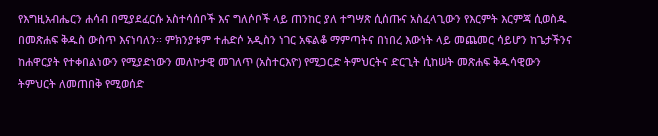የእግዚአብሔርን ሐሳብ በሚያደፈርሱ አስተሳሰቦች እና ግለሶቦች ላይ ጠንከር ያለ ተግሣጽ ሲሰጡና አስፈላጊውን የእርምት እርምጃ ሲወስዱ በመጽሐፍ ቅዱስ ውስጥ እናነባለን፡፡ ምክንያቱም ተሐድሶ አዲስን ነገር አፍልቆ ማምጣትና በነበረ እውነት ላይ መጨመር ሳይሆን ከጌታችንና ከሐዋርያት የተቀበልነውን የሚያድነውን መለኮታዊ መገለጥ (አስተርእዮ) የሚጋርድ ትምህርትና ድርጊት ሲከሠት መጽሐፍ ቅዱሳዊውን ትምህርት ለመጠበቅ የሚወሰድ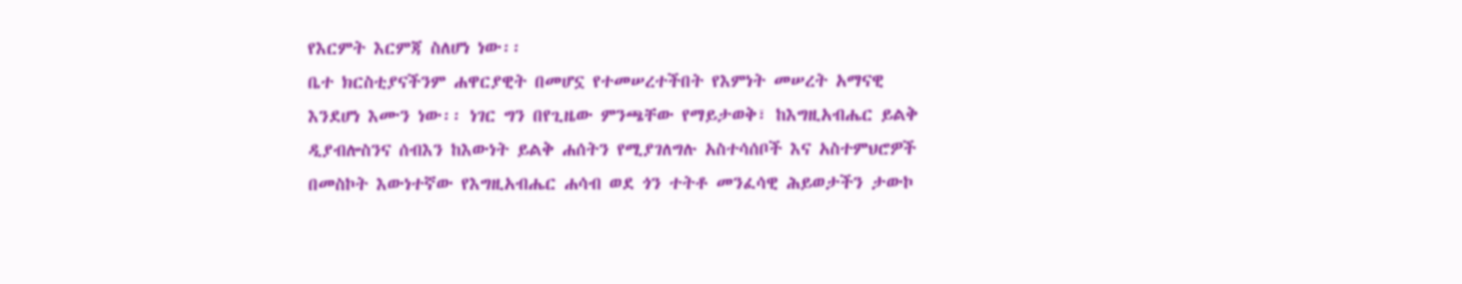የእርምት እርምጃ ስለሆነ ነው፡፡
ቤተ ክርስቲያናችንም ሐዋርያዊት በመሆኗ የተመሠረተችበት የእምነት መሠረት አማናዊ እንደሆነ እሙን ነው፡፡ ነገር ግን በየጊዜው ምንጫቸው የማይታወቅ፣ ከእግዚአብሔር ይልቅ ዲያብሎስንና ሰብእን ከእውነት ይልቅ ሐሰትን የሚያገለግሉ አስተሳሰቦች እና አስተምህሮዎች በመስኮት እውነተኛው የእግዚአብሔር ሐሳብ ወደ ጎን ተትቶ መንፈሳዊ ሕይወታችን ታውኮ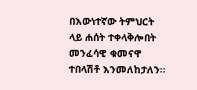በእውነተኛው ትምህርት ላይ ሐሰት ተቀላቅሎበት መንፈሳዊ ቁመናዋ ተበላሽቶ እንመለከታለን፡፡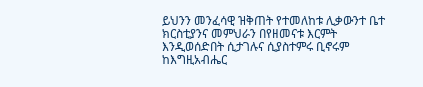ይህንን መንፈሳዊ ዝቅጠት የተመለከቱ ሊቃውንተ ቤተ ክርስቲያንና መምህራን በየዘመናቱ እርምት እንዲወሰድበት ሲታገሉና ሲያስተምሩ ቢኖሩም ከእግዚአብሔር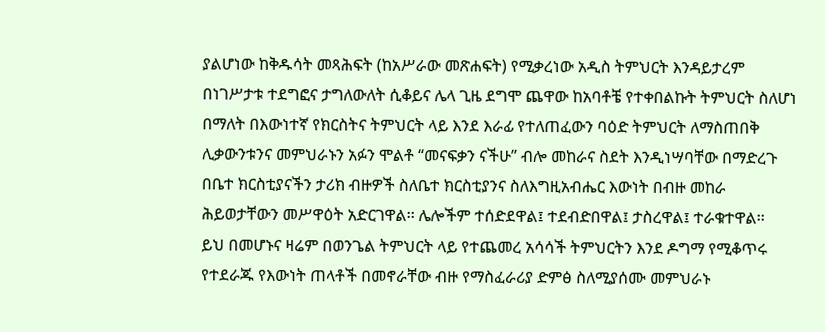ያልሆነው ከቅዱሳት መጻሕፍት (ከአሥራው መጽሐፍት) የሚቃረነው አዲስ ትምህርት እንዳይታረም በነገሥታቱ ተደግፎና ታግለውለት ሲቆይና ሌላ ጊዜ ደግሞ ጨዋው ከአባቶቼ የተቀበልኩት ትምህርት ስለሆነ በማለት በእውነተኛ የክርስትና ትምህርት ላይ እንደ እራፊ የተለጠፈውን ባዕድ ትምህርት ለማስጠበቅ ሊቃውንቱንና መምህራኑን አፉን ሞልቶ “መናፍቃን ናችሁ” ብሎ መከራና ስደት እንዲነሣባቸው በማድረጉ በቤተ ክርስቲያናችን ታሪክ ብዙዎች ስለቤተ ክርስቲያንና ስለእግዚአብሔር እውነት በብዙ መከራ ሕይወታቸውን መሥዋዕት አድርገዋል፡፡ ሌሎችም ተሰድደዋል፤ ተደብድበዋል፤ ታስረዋል፤ ተራቁተዋል፡፡
ይህ በመሆኑና ዛሬም በወንጌል ትምህርት ላይ የተጨመረ አሳሳች ትምህርትን እንደ ዶግማ የሚቆጥሩ የተደራጁ የእውነት ጠላቶች በመኖራቸው ብዙ የማስፈራሪያ ድምፅ ስለሚያሰሙ መምህራኑ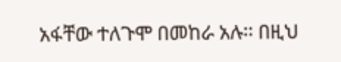አፋቸው ተለጉሞ በመከራ አሉ፡፡ በዚህ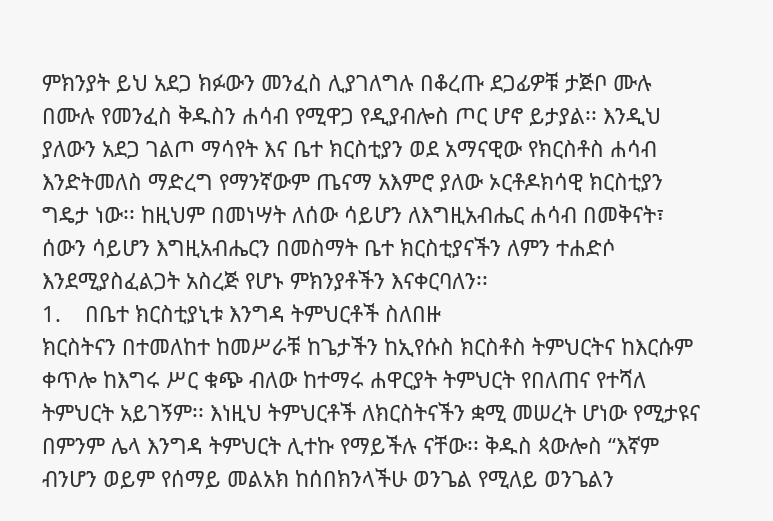ምክንያት ይህ አደጋ ክፉውን መንፈስ ሊያገለግሉ በቆረጡ ደጋፊዎቹ ታጅቦ ሙሉ በሙሉ የመንፈስ ቅዱስን ሐሳብ የሚዋጋ የዲያብሎስ ጦር ሆኖ ይታያል፡፡ እንዲህ ያለውን አደጋ ገልጦ ማሳየት እና ቤተ ክርስቲያን ወደ አማናዊው የክርስቶስ ሐሳብ እንድትመለስ ማድረግ የማንኛውም ጤናማ አእምሮ ያለው ኦርቶዶክሳዊ ክርስቲያን ግዴታ ነው፡፡ ከዚህም በመነሣት ለሰው ሳይሆን ለእግዚአብሔር ሐሳብ በመቅናት፣ ሰውን ሳይሆን እግዚአብሔርን በመስማት ቤተ ክርስቲያናችን ለምን ተሐድሶ እንደሚያስፈልጋት አስረጅ የሆኑ ምክንያቶችን እናቀርባለን፡፡
1.    በቤተ ክርስቲያኒቱ እንግዳ ትምህርቶች ስለበዙ
ክርስትናን በተመለከተ ከመሥራቹ ከጌታችን ከኢየሱስ ክርስቶስ ትምህርትና ከእርሱም ቀጥሎ ከእግሩ ሥር ቁጭ ብለው ከተማሩ ሐዋርያት ትምህርት የበለጠና የተሻለ ትምህርት አይገኝም፡፡ እነዚህ ትምህርቶች ለክርስትናችን ቋሚ መሠረት ሆነው የሚታዩና በምንም ሌላ እንግዳ ትምህርት ሊተኩ የማይችሉ ናቸው፡፡ ቅዱስ ጳውሎስ “እኛም ብንሆን ወይም የሰማይ መልአክ ከሰበክንላችሁ ወንጌል የሚለይ ወንጌልን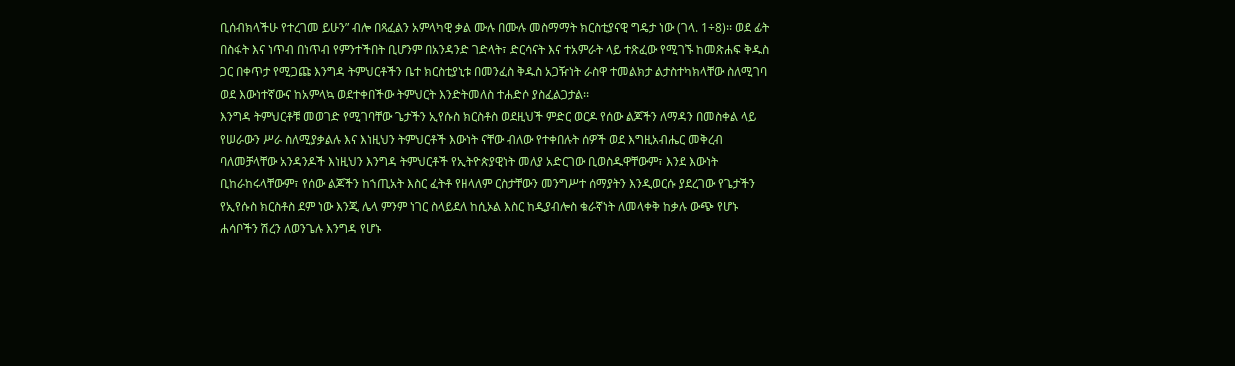ቢሰብክላችሁ የተረገመ ይሁን” ብሎ በጻፈልን አምላካዊ ቃል ሙሉ በሙሉ መስማማት ክርስቲያናዊ ግዴታ ነው (ገላ. 1÷8)፡፡ ወደ ፊት በስፋት እና ነጥብ በነጥብ የምንተችበት ቢሆንም በአንዳንድ ገድላት፣ ድርሳናት እና ተአምራት ላይ ተጽፈው የሚገኙ ከመጽሐፍ ቅዱስ ጋር በቀጥታ የሚጋጩ እንግዳ ትምህርቶችን ቤተ ክርስቲያኒቱ በመንፈስ ቅዱስ አጋዥነት ራስዋ ተመልክታ ልታስተካክላቸው ስለሚገባ ወደ እውነተኛውና ከአምላኳ ወደተቀበችው ትምህርት እንድትመለስ ተሐድሶ ያስፈልጋታል፡፡
እንግዳ ትምህርቶቹ መወገድ የሚገባቸው ጌታችን ኢየሱስ ክርስቶስ ወደዚህች ምድር ወርዶ የሰው ልጆችን ለማዳን በመስቀል ላይ የሠራውን ሥራ ስለሚያቃልሉ እና እነዚህን ትምህርቶች እውነት ናቸው ብለው የተቀበሉት ሰዎች ወደ እግዚአብሔር መቅረብ ባለመቻላቸው አንዳንዶች እነዚህን እንግዳ ትምህርቶች የኢትዮጵያዊነት መለያ አድርገው ቢወስዱዋቸውም፣ እንደ እውነት ቢከራከሩላቸውም፣ የሰው ልጆችን ከኀጢአት እስር ፈትቶ የዘላለም ርስታቸውን መንግሥተ ሰማያትን እንዲወርሱ ያደረገው የጌታችን የኢየሱስ ክርስቶስ ደም ነው እንጂ ሌላ ምንም ነገር ስላይደለ ከሲኦል እስር ከዲያብሎስ ቁራኛነት ለመላቀቅ ከቃሉ ውጭ የሆኑ ሐሳቦችን ሽረን ለወንጌሉ እንግዳ የሆኑ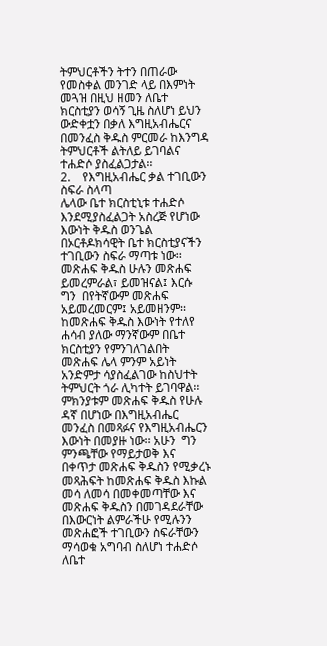ትምህርቶችን ትተን በጠራው የመስቀል መንገድ ላይ በእምነት መጓዝ በዚህ ዘመን ለቤተ ክርስቲያን ወሳኝ ጊዜ ስለሆነ ይህን ውድቀቷን በቃለ እግዚአብሔርና በመንፈስ ቅዱስ ምርመራ ከእንግዳ ትምህርቶች ልትለይ ይገባልና ተሐድሶ ያስፈልጋታል፡፡
2.    የእግዚአብሔር ቃል ተገቢውን ስፍራ ስላጣ
ሌላው ቤተ ክርስቲኒቱ ተሐድሶ እንደሚያስፈልጋት አስረጅ የሆነው እውነት ቅዱስ ወንጌል በኦርቶዶክሳዊት ቤተ ክርስቲያናችን ተገቢውን ስፍራ ማጣቱ ነው፡፡ መጽሐፍ ቅዱስ ሁሉን መጽሐፍ ይመረምራል፣ ይመዝናል፤ እርሱ ግን  በየትኛውም መጽሐፍ አይመረመርም፤ አይመዘንም፡፡ ከመጽሐፍ ቅዱስ እውነት የተለየ ሐሳብ ያለው ማንኛውም በቤተ ክርስቲያን የምንገለገልበት  መጽሐፍ ሌላ ምንም አይነት አንድምታ ሳያስፈልገው ከስህተት ትምህርት ጎራ ሊካተት ይገባዋል፡፡ ምክንያቱም መጽሐፍ ቅዱስ የሁሉ ዳኛ በሆነው በእግዚአብሔር መንፈስ በመጻፉና የእግዚአብሔርን እውነት በመያዙ ነው፡፡ አሁን  ግን ምንጫቸው የማይታወቅ እና በቀጥታ መጽሐፍ ቅዱስን የሚቃረኑ መጻሕፍት ከመጽሐፍ ቅዱስ እኩል መሳ ለመሳ በመቀመጣቸው እና መጽሐፍ ቅዱስን በመገዳደራቸው በእውርነት ልምራችሁ የሚሉንን መጽሐፎች ተገቢውን ስፍራቸውን ማሳወቁ አግባብ ስለሆነ ተሐድሶ ለቤተ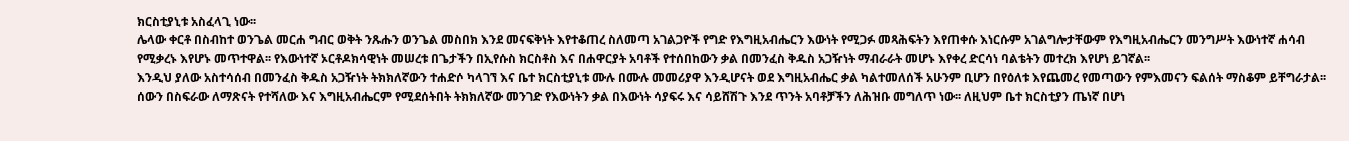ክርስቲያኒቱ አስፈላጊ ነው፡፡
ሌላው ቀርቶ በስብከተ ወንጌል መርሐ ግብር ወቅት ንጹሑን ወንጌል መስበክ እንደ መናፍቅነት እየተቆጠረ ስለመጣ አገልጋዮች የግድ የእግዚአብሔርን እውነት የሚጋፉ መጻሕፍትን እየጠቀሱ እነርሱም አገልግሎታቸውም የእግዚአብሔርን መንግሥት እውነተኛ ሐሳብ የሚቃረኑ እየሆኑ መጥተዋል፡፡ የእውነተኛ ኦርቶዶክሳዊነት መሠረቱ በጌታችን በኢየሱስ ክርስቶስ እና በሐዋርያት አባቶች የተሰበከውን ቃል በመንፈስ ቅዱስ አጋዥነት ማብራራት መሆኑ እየቀረ ድርሳነ ባልቴትን መተረክ እየሆነ ይገኛል፡፡
እንዲህ ያለው አስተሳሰብ በመንፈስ ቅዱስ አጋዥነት ትክክለኛውን ተሐድሶ ካላገኘ እና ቤተ ክርስቲያኒቱ ሙሉ በሙሉ መመሪያዋ እንዲሆናት ወደ እግዚአብሔር ቃል ካልተመለሰች አሁንም ቢሆን በየዕለቱ እየጨመረ የመጣውን የምእመናን ፍልሰት ማስቆም ይቸግራታል፡፡ ሰውን በስፍራው ለማጽናት የተሻለው እና እግዚአብሔርም የሚደሰትበት ትክክለኛው መንገድ የእውነትን ቃል በእውነት ሳያፍሩ እና ሳይሸሽጉ እንደ ጥንት አባቶቻችን ለሕዝቡ መግለጥ ነው፡፡ ለዚህም ቤተ ክርስቲያን ጤነኛ በሆነ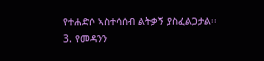የተሐድሶ ኣስተሳሰብ ልትቃኝ ያስፈልጋታል፡፡
3. የመዳንን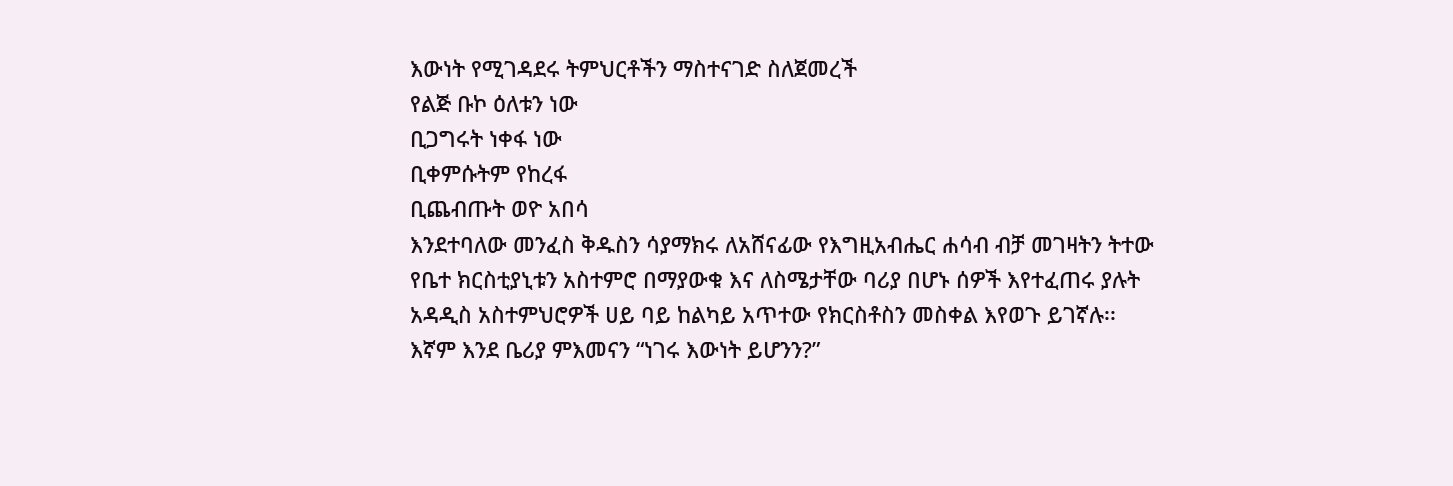እውነት የሚገዳደሩ ትምህርቶችን ማስተናገድ ስለጀመረች
የልጅ ቡኮ ዕለቱን ነው
ቢጋግሩት ነቀፋ ነው
ቢቀምሱትም የከረፋ
ቢጨብጡት ወዮ አበሳ
እንደተባለው መንፈስ ቅዱስን ሳያማክሩ ለአሸናፊው የእግዚአብሔር ሐሳብ ብቻ መገዛትን ትተው የቤተ ክርስቲያኒቱን አስተምሮ በማያውቁ እና ለስሜታቸው ባሪያ በሆኑ ሰዎች እየተፈጠሩ ያሉት አዳዲስ አስተምህሮዎች ሀይ ባይ ከልካይ አጥተው የክርስቶስን መስቀል እየወጉ ይገኛሉ፡፡ እኛም እንደ ቤሪያ ምእመናን “ነገሩ እውነት ይሆንን?”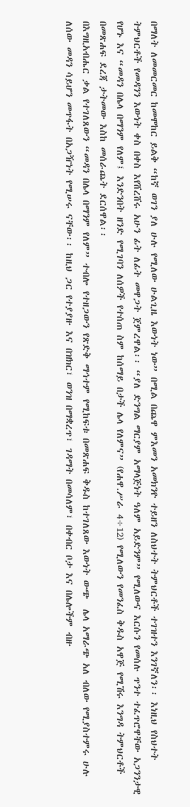በማለት ለመመርመር ከመሞከር ይልቅ “ከኛ ወገን ያለ ሁሉ የሚለው ሁልጊዜ እውነት ነው” በሚል በጨዋ ምእመን አመክንዮ ተይዘን ለስህተት ትምህርቶች ተገዝተን እንገኛለን፡፡ እነዚህ የስህተት ትምህርቶች የመዳንን እውነት ቀስ በቀስ እየሸረሸሩ አሁን ፊት ለፊት መዋጋት ጀምረዋል፡፡ “ያለ ድንግል ማርያም አማላጅነት ዓለም አይድንም” የሚለውና እርሱን የመሰሉ ጥንተ ተፈጥሮዋቸው አጋንንታዊ የሆኑ እና “መዳን በሌላ በማንም የለም፤ እንድንበት ዘንድ የሚገባን ለሰዎች የተሰጠ ስም ከሰማይ በታች ሌላ የለምና” (የሐዋ.ሥራ 4÷12) የሚለውን የመንፈስ ቅዱስ አዋጅ የሚሽሩ እንግዳ ትምህርቶች በመጽሐፍ ደረጃ ታትመው እስከ መሰራጨት ደርሰዋል፡፡
በእግዚአብሔር ቃል የተገለጸውን “መዳን በሌላ በማንም የለም” ተብሎ የተዘጋውን የጽድቅ ማኅተም የሚከፍቱ በመጽሐፍ ቅዱስ ከተገለጸው እውነት ውጭ  ሌላ አማራጭ አለ ብለው የሚያስተምሩ ሁሉ ለሰው መዳን ሳይሆን መጥፋት በአጋዥነት የሚሠሩ ናቸው፡፡ ከዚህ ጋር የተያያዙ እና በዝክር፣ ወንዝ በማቋረጥ፣ ገዳማት በመሳለም፣ በቀብር ቦታ እና በሌሎችም ብዙ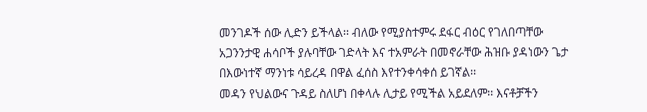መንገዶች ሰው ሊድን ይችላል፡፡ ብለው የሚያስተምሩ ደፋር ብዕር የገለበጣቸው አጋንንታዊ ሐሳቦች ያሉባቸው ገድላት እና ተአምራት በመኖራቸው ሕዝቡ ያዳነውን ጌታ በእውነተኛ ማንነቱ ሳይረዳ በዋል ፈሰስ እየተንቀሳቀሰ ይገኛል፡፡
መዳን የህልውና ጉዳይ ስለሆነ በቀላሉ ሊታይ የሚችል አይደለም፡፡ እናቶቻችን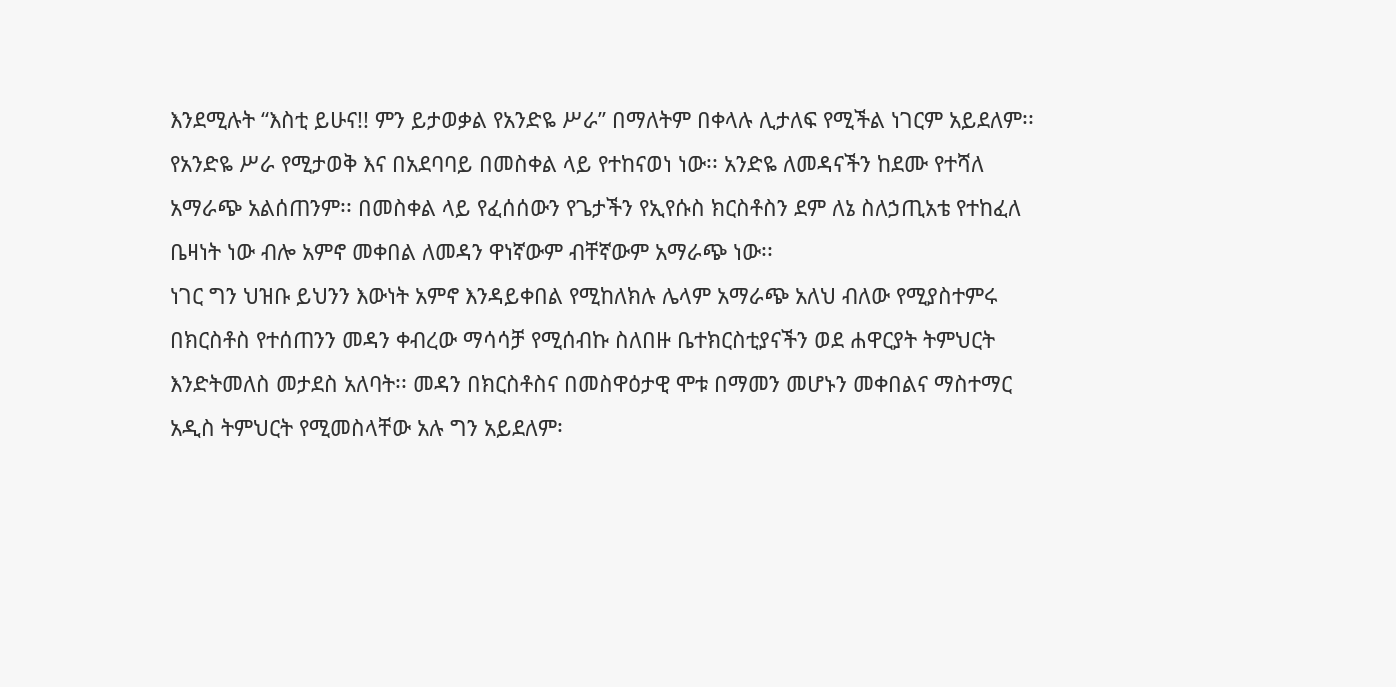እንደሚሉት “እስቲ ይሁና!! ምን ይታወቃል የአንድዬ ሥራ” በማለትም በቀላሉ ሊታለፍ የሚችል ነገርም አይደለም፡፡ የአንድዬ ሥራ የሚታወቅ እና በአደባባይ በመስቀል ላይ የተከናወነ ነው፡፡ አንድዬ ለመዳናችን ከደሙ የተሻለ አማራጭ አልሰጠንም፡፡ በመስቀል ላይ የፈሰሰውን የጌታችን የኢየሱስ ክርስቶስን ደም ለኔ ስለኃጢአቴ የተከፈለ ቤዛነት ነው ብሎ አምኖ መቀበል ለመዳን ዋነኛውም ብቸኛውም አማራጭ ነው፡፡
ነገር ግን ህዝቡ ይህንን እውነት አምኖ እንዳይቀበል የሚከለክሉ ሌላም አማራጭ አለህ ብለው የሚያስተምሩ በክርስቶስ የተሰጠንን መዳን ቀብረው ማሳሳቻ የሚሰብኩ ስለበዙ ቤተክርስቲያናችን ወደ ሐዋርያት ትምህርት እንድትመለስ መታደስ አለባት፡፡ መዳን በክርስቶስና በመስዋዕታዊ ሞቱ በማመን መሆኑን መቀበልና ማስተማር አዲስ ትምህርት የሚመስላቸው አሉ ግን አይደለም፡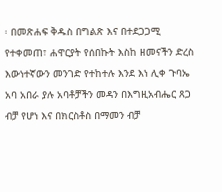፡ በመጽሐፍ ቅዱስ በግልጽ እና በተደጋጋሚ የተቀመጠ፣ ሐዋርያት የሰበኩት እስከ ዘመናችን ድረስ እውነተኛውን መንገድ የተከተሉ እንደ እነ ሊቀ ጉባኤ አባ አበራ ያሉ አባቶቻችን መዳን በእግዚአብሔር ጸጋ ብቻ የሆነ እና በክርስቶስ በማመን ብቻ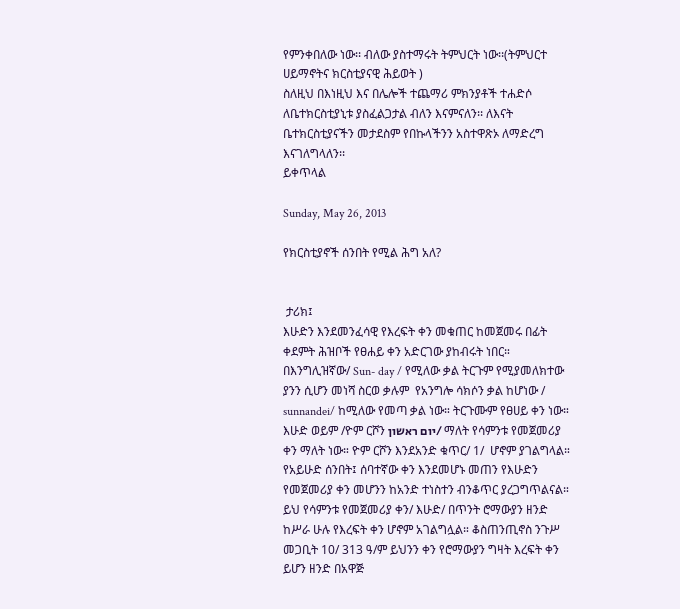የምንቀበለው ነው፡፡ ብለው ያስተማሩት ትምህርት ነው፡፡(ትምህርተ ሀይማኖትና ክርስቲያናዊ ሕይወት )
ስለዚህ በእነዚህ እና በሌሎች ተጨማሪ ምክንያቶች ተሐድሶ ለቤተክርስቲያኒቱ ያስፈልጋታል ብለን እናምናለን፡፡ ለእናት ቤተክርስቲያናችን መታደስም የበኩላችንን አስተዋጽኦ ለማድረግ እናገለግላለን፡፡
ይቀጥላል

Sunday, May 26, 2013

የክርስቲያኖች ሰንበት የሚል ሕግ አለ?


 ታሪክ፤
እሁድን እንደመንፈሳዊ የእረፍት ቀን መቁጠር ከመጀመሩ በፊት ቀደምት ሕዝቦች የፀሐይ ቀን አድርገው ያከብሩት ነበር። በእንግሊዝኛው/ Sun- day / የሚለው ቃል ትርጉም የሚያመለክተው ያንን ሲሆን መነሻ ስርወ ቃሉም  የአንግሎ ሳክሶን ቃል ከሆነው / sunnandei/ ከሚለው የመጣ ቃል ነው። ትርጉሙም የፀሀይ ቀን ነው።  እሁድ ወይም /ዮም ርሾን יום ראשון/ ማለት የሳምንቱ የመጀመሪያ ቀን ማለት ነው። ዮም ርሾን እንደአንድ ቁጥር/ 1/  ሆኖም ያገልግላል። የአይሁድ ሰንበት፤ ሰባተኛው ቀን እንደመሆኑ መጠን የእሁድን የመጀመሪያ ቀን መሆንን ከአንድ ተነስተን ብንቆጥር ያረጋግጥልናል። ይህ የሳምንቱ የመጀመሪያ ቀን/ እሁድ/ በጥንት ሮማውያን ዘንድ ከሥራ ሁሉ የእረፍት ቀን ሆኖም አገልግሏል። ቆስጠንጢኖስ ንጉሥ መጋቢት 10/ 313 ዓ/ም ይህንን ቀን የሮማውያን ግዛት እረፍት ቀን ይሆን ዘንድ በአዋጅ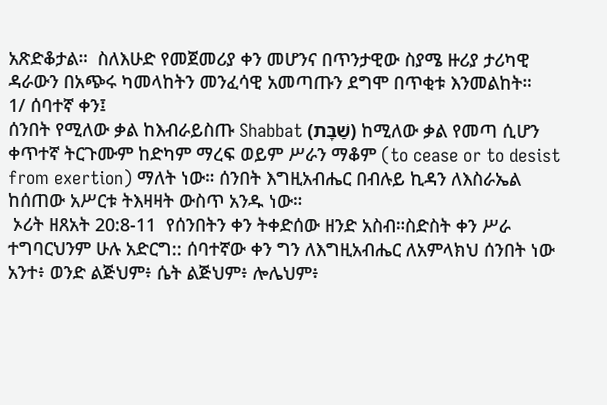አጽድቆታል።  ስለእሁድ የመጀመሪያ ቀን መሆንና በጥንታዊው ስያሜ ዙሪያ ታሪካዊ ዳራውን በአጭሩ ካመላከትን መንፈሳዊ አመጣጡን ደግሞ በጥቂቱ እንመልከት።
1/ ሰባተኛ ቀን፤
ሰንበት የሚለው ቃል ከእብራይስጡ Shabbat (שַׁבָּת) ከሚለው ቃል የመጣ ሲሆን ቀጥተኛ ትርጉሙም ከድካም ማረፍ ወይም ሥራን ማቆም (to cease or to desist from exertion) ማለት ነው። ሰንበት እግዚአብሔር በብሉይ ኪዳን ለእስራኤል ከሰጠው አሥርቱ ትእዛዛት ውስጥ አንዱ ነው።
 ኦሪት ዘጸአት 20:8-11  የሰንበትን ቀን ትቀድሰው ዘንድ አስብ።ስድስት ቀን ሥራ ተግባርህንም ሁሉ አድርግ:: ሰባተኛው ቀን ግን ለእግዚአብሔር ለአምላክህ ሰንበት ነው አንተ፥ ወንድ ልጅህም፥ ሴት ልጅህም፥ ሎሌህም፥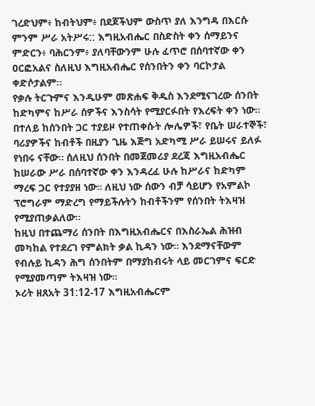ገረድህም፥ ከብትህም፥ በደጆችህም ውስጥ ያለ እንግዳ በእርሱ ምንም ሥራ አትሥሩ:: እግዚአብሔር በስድስት ቀን ሰማይንና ምድርን፥ ባሕርንም፥ ያለባቸውንም ሁሉ ፈጥሮ በሰባተኛው ቀን ዐርፎአልና ስለዚህ እግዚአብሔር የሰንበትን ቀን ባርኮታል ቀድሶታልም።
የቃሉ ትርጉምና እንዲሁም መጽሐፍ ቅዱስ እንደሚናገረው ሰንበት ከድካምና ከሥራ ሰዎችና እንስሳት የሚያርፉበት የእረፍት ቀን ነው። በተለይ ከሰንበት ጋር ተያይዞ የተጠቀሱት ሎሌዎች፣ የቤት ሠራተኞች፣ ባሪያዎችና ከብቶች በዚያን ጊዜ እጅግ አድካሚ ሥራ ይሠሩና ይለፉ የነበሩ ናቸው። ሰለዚህ ሰንበት በመጀመሪያ ደረጃ እግዚአብሔር ከሠራው ሥራ በሰባተኛው ቀን እንዳረፈ ሁሉ ከሥራና ከድካም ማረፍ ጋር የተያያዘ ነው። ለዚህ ነው ሰውን ብቻ ሳይሆን የአምልኮ ፕሮግራም ማድረግ የማይችሉትን ከብቶችንም የሰንበት ትእዛዝ የሚያጠቃልለው።
ከዚህ በተጨማሪ ሰንበት በእግዚአብሔርና በእስራኤል ሕዝብ መካከል የተደረገ የምልክት ቃል ኪዳን ነው። እንደማናቸውም የብሉይ ኪዳን ሕግ ሰንበትም በማያከብሩት ላይ መርገምና ፍርድ የሚያመጣም ትእዛዝ ነው።
ኦሪት ዘጸአት 31:12-17 እግዚአብሔርም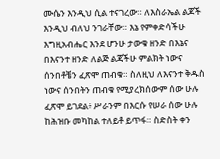ሙሴን እንዲህ ሲል ተናገረው። ለእስራኤል ልጆች እንዲህ ብለህ ንገራቸው። እኔ የምቀድሳችሁ እግዚአብሔር እንደ ሆንሁ ታውቁ ዘንድ በእኔና በእናንተ ዘንድ ለልጅ ልጃችሁ ምልክት ነውና ሰንበቶቼን ፈጽሞ ጠብቁ። ስለዚህ ለእናንተ ቅዱስ ነውና ሰንበትን ጠብቁ የሚያረክሰውም ሰው ሁሉ ፈጽሞ ይገደል፥ ሥራንም በእርሱ የሠራ ሰው ሁሉ ከሕዝቡ መካከል ተለይቶ ይጥፋ። ስድስት ቀን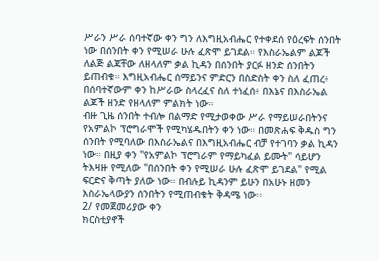ሥራን ሥራ ሰባተኛው ቀን ግን ለእግዚአብሔር የተቀደሰ የዕረፍት ሰንበት ነው በሰንበት ቀን የሚሠራ ሁሉ ፈጽሞ ይገደል። የእስራኤልም ልጆች ለልጅ ልጃቸው ለዘላለም ቃል ኪዳን በሰንበት ያርፉ ዘንድ ሰንበትን ይጠብቁ። እግዚአብሔር ሰማይንና ምድርን በስድስት ቀን ስለ ፈጠረ፥ በሰባተኛውም ቀን ከሥራው ስላረፈና ስለ ተነፈሰ፥ በእኔና በእስራኤል ልጆች ዘንድ የዘላለም ምልክት ነው።
ብዙ ጊዜ ሰንበት ተብሎ በልማድ የሚታወቀው ሥራ የማይሠራበትንና የአምልኮ ፕሮግራሞች የሚካሄዱበትን ቀን ነው። በመጽሐፍ ቅዱስ ግን ሰንበት የሚባለው በእስራኤልና በእግዚአብሔር ብቻ የተገባን ቃል ኪዳን ነው። በዚያ ቀን "የአምልኮ ፕሮግራም የማይካፈል ይሙት" ሳይሆን ትእዛዙ የሚለው "በሰንበት ቀን የሚሠራ ሁሉ ፈጽሞ ይገደል" የሚል ፍርድና ቅጣት ያለው ነው። በብሉይ ኪዳንም ይሁን በአሁኑ ዘመን እስራኤላውያን ሰንበትን የሚጠብቁት ቅዳሜ ነው፡፡
2/ የመጀመሪያው ቀን
ክርስቲያኖች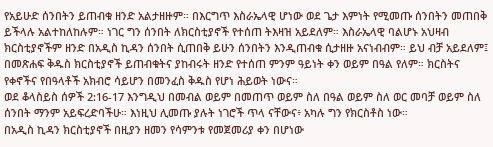የአይሁድ ሰንበትን ይጠብቁ ዘንድ አልታዘዙም። በእርግጥ እስራኤላዊ ሆነው ወደ ጌታ እምነት የሚመጡ ሰንበትን መጠበቅ ይችላሉ አልተከለከሉም። ነገር ግን ሰንበት ለክርስቲያኖች የተሰጠ ትእዛዝ አይደለም። እስራኤላዊ ባልሆኑ አህዛብ ክርስቲያኖችም ዘንድ በአዲስ ኪዳን ሰንበት ሲጠበቅ ይሁን ሰንበትን እንዲጠብቁ ሲታዘዙ አናነብብም። ይህ ብቻ አይደለም፤ በመጽሐፍ ቅዱስ ክርስቲያኖች ይጠብቁትና ያከብሩት ዘንድ የተሰጠ ምንም ዓይነት ቀን ወይም በዓል የለም። ክርስትና የቀኖችና የበዓላቶች አክብሮ ሳይሆን በመንፈስ ቅዱስ የሆነ ሕይወት ነውና።
ወደ ቆላስይስ ሰዎች 2:16-17 እንግዲህ በመብል ወይም በመጠጥ ወይም ስለ በዓል ወይም ስለ ወር መባቻ ወይም ስለ ሰንበት ማንም አይፍረድባችሁ። እነዚህ ሊመጡ ያሉት ነገሮች ጥላ ናቸውና፥ አካሉ ግን የክርስቶስ ነው።
በአዲስ ኪዳን ክርስቲያኖች በዚያን ዘመን የሳምንቱ የመጀመሪያ ቀን በሆነው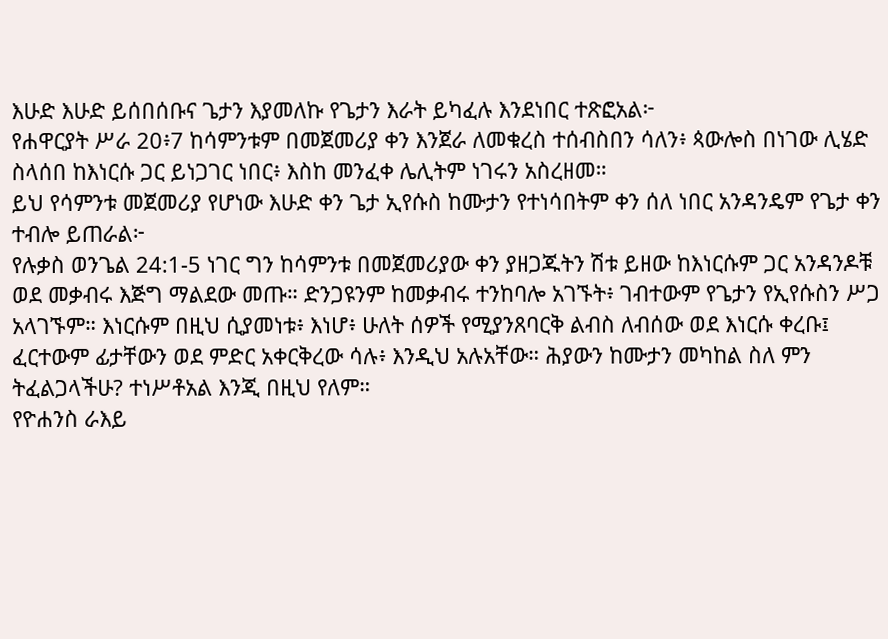እሁድ እሁድ ይሰበሰቡና ጌታን እያመለኩ የጌታን እራት ይካፈሉ እንደነበር ተጽፎአል፦
የሐዋርያት ሥራ 20፥7 ከሳምንቱም በመጀመሪያ ቀን እንጀራ ለመቁረስ ተሰብስበን ሳለን፥ ጳውሎስ በነገው ሊሄድ ስላሰበ ከእነርሱ ጋር ይነጋገር ነበር፥ እስከ መንፈቀ ሌሊትም ነገሩን አስረዘመ።
ይህ የሳምንቱ መጀመሪያ የሆነው እሁድ ቀን ጌታ ኢየሱስ ከሙታን የተነሳበትም ቀን ሰለ ነበር አንዳንዴም የጌታ ቀን ተብሎ ይጠራል፦
የሉቃስ ወንጌል 24:1-5 ነገር ግን ከሳምንቱ በመጀመሪያው ቀን ያዘጋጁትን ሽቱ ይዘው ከእነርሱም ጋር አንዳንዶቹ ወደ መቃብሩ እጅግ ማልደው መጡ። ድንጋዩንም ከመቃብሩ ተንከባሎ አገኙት፥ ገብተውም የጌታን የኢየሱስን ሥጋ አላገኙም። እነርሱም በዚህ ሲያመነቱ፥ እነሆ፥ ሁለት ሰዎች የሚያንጸባርቅ ልብስ ለብሰው ወደ እነርሱ ቀረቡ፤ ፈርተውም ፊታቸውን ወደ ምድር አቀርቅረው ሳሉ፥ እንዲህ አሉአቸው። ሕያውን ከሙታን መካከል ስለ ምን ትፈልጋላችሁ? ተነሥቶአል እንጂ በዚህ የለም።
የዮሐንስ ራእይ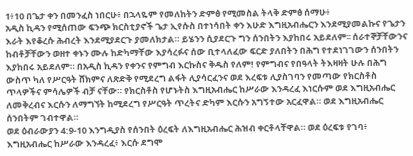1፥10 በጌታ ቀን በመንፈስ ነበርሁ፥ በኋላዬም የመለከትን ድምፅ የሚመስል ትላቅ ድምፅ ሰማሁ፥
አዲስ ኪዳን የሚሰጠው ፍንጭ ክርስቲያኖች ጌታ ኢየሱስ በተነሳበት ቀን እሁድ እግዚአብሔርን እንደሚያመልኩና የጌታን እራት እየቆረሱ ሕብረት እንደሚያደርጉ ያመለክታል። ይሄንን ሲያደርጉ ግን ሰንበትን እያከበሩ አይደለም፡፡ ሰራተኞቻቸውንና ከብቶቻቸውን ወዘተ ቀኑን ሙሉ ከድካማቸው እያሳረፉና ሰው ቢተላለፈው ፍርድ ያለበትን በሕግ የተደነገገውን ሰንበትን እያከበሩ አይደለም። በአዲስ ኪዳን የቀንና የምግብ እርኩስና ቅዱስ የለም! የምግብና የበዓላት ትእዛዛት ሁሉ በሕግ ውስጥ ካለ የሥርዓት ሸክምና ለጽድቅ የሚደረግ ልፋት ሊያሳርፈንና ወደ እረፍቱ ሊያስገባን የመጣው የክርስቶስ ጥላዎችና ምሳሌዎች ብቻ ናቸው። የክርስቶስ የሆኑትስ እግዚአብሔር ከሥራው እንዳረፈ እነርሱም ወደ እግዚአብሔር ለመቅረብና እርሱን ለማግኘት ከሚደረግ የሥርዓት ጥረትና ድካም እርሱን አግኝተው አርፈዋል። ወደ እግዚአብሔር ሰንበትም ገብተዋል።
ወደ ዕብራውያን 4:9-10 እንግዲያስ የሰንበት ዕረፍት ለእግዚአብሔር ሕዝብ ቀርቶላቸዋል። ወደ ዕረፍቱ የገባ፥ እግዚአብሔር ከሥራው እንዳረፈ፥ እርሱ ደግሞ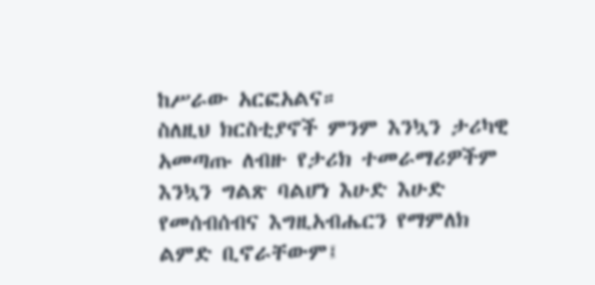ከሥራው አርፎአልና።
ስለዚህ ክርስቲያኖች ምንም እንኳን ታሪካዊ አመጣጡ ለብዙ የታሪክ ተመራማሪዎችም እንኳን ግልጽ ባልሆነ እሁድ እሁድ የመሰብሰብና እግዚአብሔርን የማምለክ ልምድ ቢኖራቸውም፤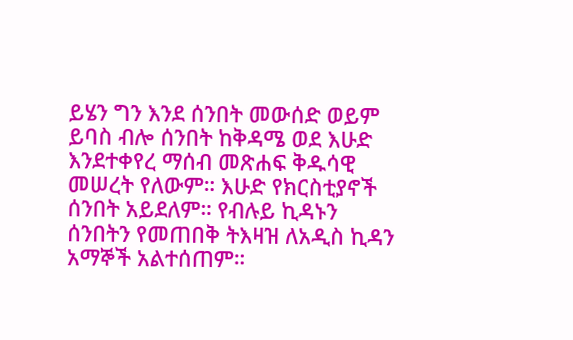ይሄን ግን እንደ ሰንበት መውሰድ ወይም ይባስ ብሎ ሰንበት ከቅዳሜ ወደ እሁድ እንደተቀየረ ማሰብ መጽሐፍ ቅዱሳዊ መሠረት የለውም። እሁድ የክርስቲያኖች ሰንበት አይደለም። የብሉይ ኪዳኑን ሰንበትን የመጠበቅ ትእዛዝ ለአዲስ ኪዳን አማኞች አልተሰጠም።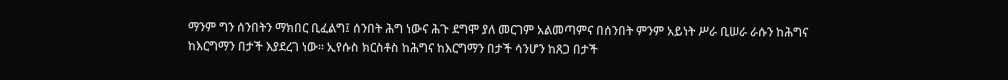ማንም ግን ሰንበትን ማክበር ቢፈልግ፤ ሰንበት ሕግ ነውና ሕጉ ደግሞ ያለ መርገም አልመጣምና በሰንበት ምንም አይነት ሥራ ቢሠራ ራሱን ከሕግና ከእርግማን በታች እያደረገ ነው። ኢየሱስ ክርስቶስ ከሕግና ከእርግማን በታች ሳንሆን ከጸጋ በታች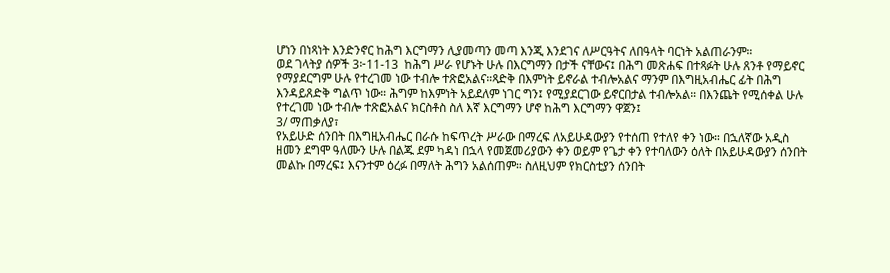ሆነን በነጻነት እንድንኖር ከሕግ እርግማን ሊያመጣን መጣ እንጂ እንደገና ለሥርዓትና ለበዓላት ባርነት አልጠራንም።
ወደ ገላትያ ሰዎች 3፦11-13  ከሕግ ሥራ የሆኑት ሁሉ በእርግማን በታች ናቸውና፤ በሕግ መጽሐፍ በተጻፉት ሁሉ ጸንቶ የማይኖር የማያደርግም ሁሉ የተረገመ ነው ተብሎ ተጽፎአልና።ጻድቅ በእምነት ይኖራል ተብሎአልና ማንም በእግዚአብሔር ፊት በሕግ እንዳይጸድቅ ግልጥ ነው። ሕግም ከእምነት አይደለም ነገር ግን፤ የሚያደርገው ይኖርበታል ተብሎአል። በእንጨት የሚሰቀል ሁሉ የተረገመ ነው ተብሎ ተጽፎአልና ክርስቶስ ስለ እኛ እርግማን ሆኖ ከሕግ እርግማን ዋጀን፤
3/ ማጠቃለያ፣
የአይሁድ ሰንበት በእግዚአብሔር በራሱ ከፍጥረት ሥራው በማረፍ ለአይሁዳውያን የተሰጠ የተለየ ቀን ነው። በኋለኛው አዲስ ዘመን ደግሞ ዓለሙን ሁሉ በልጁ ደም ካዳነ በኋላ የመጀመሪያውን ቀን ወይም የጌታ ቀን የተባለውን ዕለት በአይሁዳውያን ሰንበት መልኩ በማረፍ፤ እናንተም ዕረፉ በማለት ሕግን አልሰጠም። ስለዚህም የክርስቲያን ሰንበት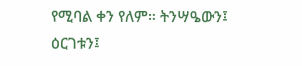የሚባል ቀን የለም። ትንሣዔውን፤ ዕርገቱን፤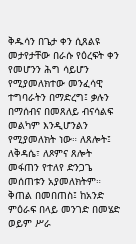ቅዱሳን በጌታ ቀን ሲጸልዩ መታየታቸው በራሱ የዕረፍት ቀን የመሆንን ሕግ ሳይሆን የሚያመለክተው መንፈሳዊ ተግባራትን በማድረግ፤ ቃሉን በማሰብና በመጸለይ ብናሳልፍ መልካም እንዲሆንልን የሚያመለክት ነው። ለጸሎት፤ ለቅዳሴ፣ ለጾምና ጸሎት መፋጠን የተለየ ድንጋጌ መሰጠቱን አያመለክትም። ቅጠል በመበጠስ፤ ከአንድ ምዕራፍ በላይ መንገድ በመሄድ ወይም ሥራ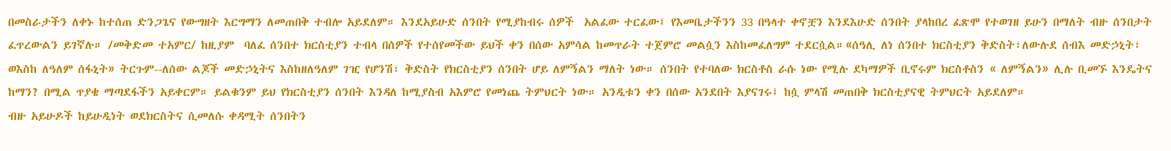በመስራታችን ለቀኑ ከተሰጠ ድንጋጌና የውግዘት እርግማን ለመጠበቅ ተብሎ አይደለም። እንደአይሁድ ሰንበት የሚያከብሩ ሰዎች  አልፈው ተርፈው፤ የእመቤታችንን 33 በዓላተ ቀኖቿን እንደእሁድ ሰንበት ያላከበረ ፈጽሞ የተወገዘ ይሁን በማለት ብዙ ሰንበታት ፈጥረውልን ይገኛሉ። /መቅድመ ተአምር/ ከዚያም  ባለፈ ሰንበተ ክርስቲያን ተብላ በሰዎች የተሰየመችው ይህች ቀን በሰው አምሳል ከመጥራት ተጀምሮ መልሷን እስከመፈለግም ተደርሷል።«ሰዓሊ ለነ ሰንበተ ክርስቲያን ቅድስት፣ለውሉደ ሰብእ መድኃኒት፣ ወእስከ ለዓለም ሰፋኒት» ትርጉም--ለሰው ልጆች መድኃኒትና እስከዘለዓለም ገዢ የሆንሽ፣ ቅድስት የክርስቲያን ሰንበት ሆይ ለምኝልን ማለት ነው። ሰንበት የተባለው ክርስቶስ ራሱ ነው የሚሉ ደካማዎች ቢኖሩም ክርስቶስን « ለምኝልን» ሊሉ ቢመኙ እንዴትና ከማን? በሚል ጥያቄ ማጣደፋችን አይቀርም። ይልቁንም ይህ የክርስቲያን ሰንበት እንዳለ ከሚያስብ አእምሮ የመነጨ ትምህርት ነው። አንዲቱን ቀን በሰው አንደበት እያናገሩ፤ ከሷ ምላሽ መጠበቅ ክርስቲያናዊ ትምህርት አይደለም።
ብዙ አይሁዶች ከይሁዲነት ወደክርስትና ሲመለሱ ቀዳሚት ሰንበትን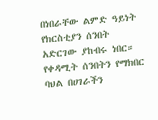በነበራቸው ልምድ ዓይነት የክርስቲያን ሰንበት አድርገው ያከብሩ ነበር። የቀዳሚት ሰንበትን የማክበር ባህል በሀገራችን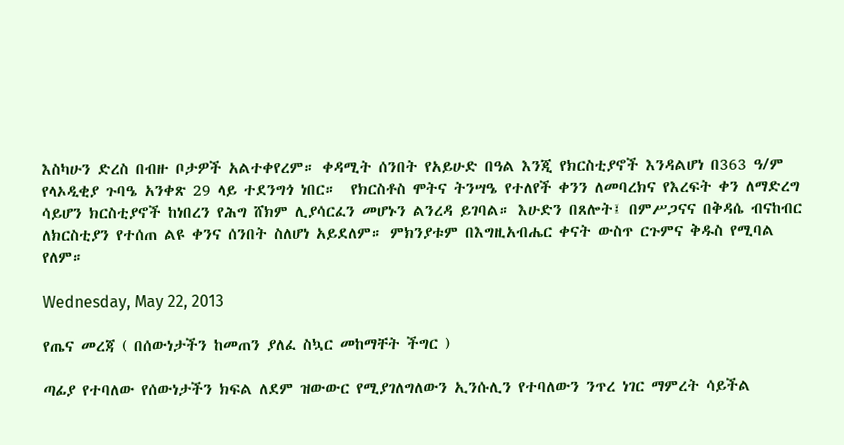እስካሁን ድረስ በብዙ ቦታዎች አልተቀየረም። ቀዳሚት ሰንበት የአይሁድ በዓል እንጂ የክርስቲያኖች እንዳልሆነ በ363 ዓ/ም የላኦዲቂያ ጉባዔ አንቀጽ 29 ላይ ተደንግጎ ነበር።  የክርስቶስ ሞትና ትንሣዔ የተለየች ቀንን ለመባረክና የእረፍት ቀን ለማድረግ ሳይሆን ክርስቲያኖች ከነበረን የሕግ ሸክም ሊያሳርፈን መሆኑን ልንረዳ ይገባል። እሁድን በጸሎት፤ በምሥጋናና በቅዳሴ ብናከብር ለክርስቲያን የተሰጠ ልዩ ቀንና ሰንበት ስለሆነ አይደለም። ምክንያቱም በእግዚአብሔር ቀናት ውስጥ ርጉምና ቅዱስ የሚባል የለም።

Wednesday, May 22, 2013

የጤና መረጃ ( በሰውነታችን ከመጠን ያለፈ ስኳር መከማቸት ችግር )

ጣፊያ የተባለው የሰውነታችን ክፍል ለደም ዝውውር የሚያገለግለውን ኢንሱሊን የተባለውን ንጥረ ነገር ማምረት ሳይችል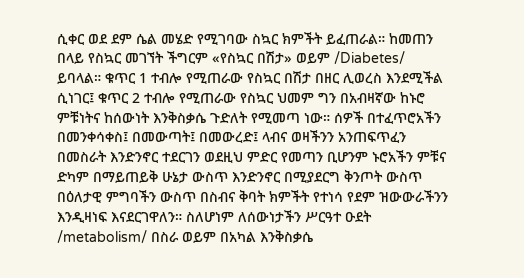ሲቀር ወደ ደም ሴል መሄድ የሚገባው ስኳር ክምችት ይፈጠራል። ከመጠን በላይ የስኳር መገኘት ችግርም «የስኳር በሽታ» ወይም /Diabetes/ ይባላል። ቁጥር 1 ተብሎ የሚጠራው የስኳር በሽታ በዘር ሊወረስ እንደሚችል ሲነገር፤ ቁጥር 2 ተብሎ የሚጠራው የስኳር ህመም ግን በአብዛኛው ከኑሮ ምቹነትና ከሰውነት እንቅስቃሴ ጉድለት የሚመጣ ነው። ሰዎች በተፈጥሮአችን በመንቀሳቀስ፤ በመውጣት፤ በመውረድ፤ ላብና ወዛችንን አንጠፍጥፈን በመስራት እንድንኖር ተደርገን ወደዚህ ምድር የመጣን ቢሆንም ኑሮአችን ምቹና ድካም በማይጠይቅ ሁኔታ ውስጥ እንድንኖር በሚያደርግ ቅንጦት ውስጥ በዕለታዊ ምግባችን ውስጥ በስብና ቅባት ክምችት የተነሳ የደም ዝውውራችንን እንዲዛነፍ እናደርገዋለን። ስለሆነም ለሰውነታችን ሥርዓተ ዑደት /metabolism/ በስራ ወይም በአካል እንቅስቃሴ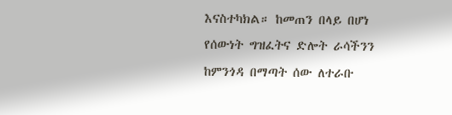እናስተካክል። ከመጠን በላይ በሆነ የሰውነት ግዝፈትና ድሎት ራሳችንን ከምንጎዳ በማጣት ሰው ለተራቡ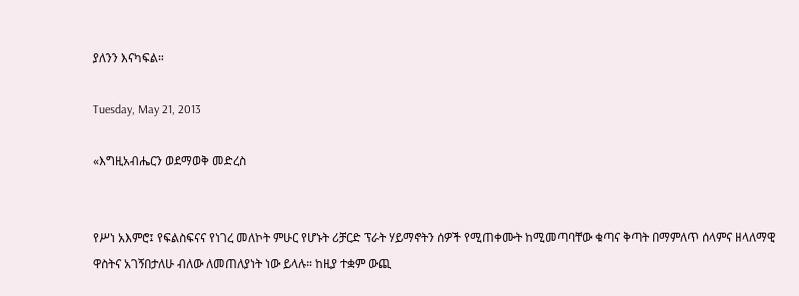ያለንን እናካፍል።

Tuesday, May 21, 2013

«እግዚአብሔርን ወደማወቅ መድረስ


የሥነ አእምሮ፤ የፍልስፍናና የነገረ መለኮት ምሁር የሆኑት ሪቻርድ ፕራት ሃይማኖትን ሰዎች የሚጠቀሙት ከሚመጣባቸው ቁጣና ቅጣት በማምለጥ ሰላምና ዘላለማዊ ዋስትና አገኝበታለሁ ብለው ለመጠለያነት ነው ይላሉ። ከዚያ ተቋም ውጪ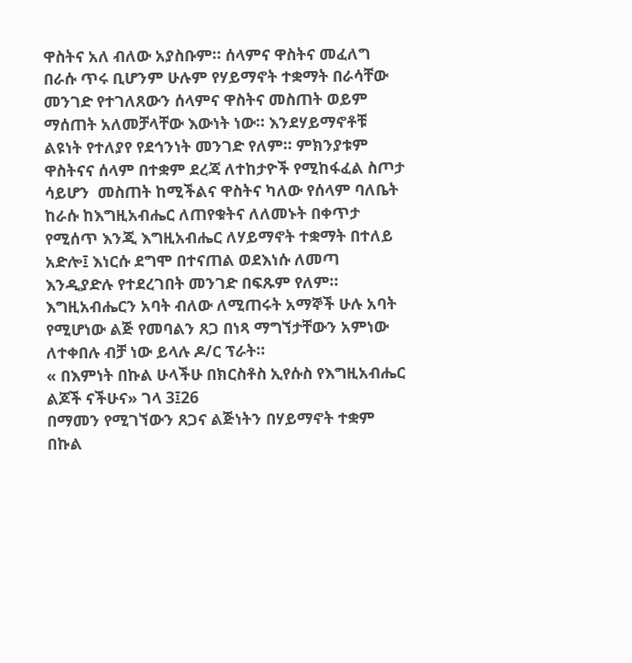ዋስትና አለ ብለው አያስቡም። ሰላምና ዋስትና መፈለግ በራሱ ጥሩ ቢሆንም ሁሉም የሃይማኖት ተቋማት በራሳቸው መንገድ የተገለጸውን ሰላምና ዋስትና መስጠት ወይም ማሰጠት አለመቻላቸው እውነት ነው። እንደሃይማኖቶቹ ልዩነት የተለያየ የደኅንነት መንገድ የለም። ምክንያቱም ዋስትናና ሰላም በተቋም ደረጃ ለተከታዮች የሚከፋፈል ስጦታ ሳይሆን  መስጠት ከሚችልና ዋስትና ካለው የሰላም ባለቤት ከራሱ ከእግዚአብሔር ለጠየቁትና ለለመኑት በቀጥታ የሚሰጥ እንጂ እግዚአብሔር ለሃይማኖት ተቋማት በተለይ አድሎ፤ እነርሱ ደግሞ በተናጠል ወደእነሱ ለመጣ እንዲያድሉ የተደረገበት መንገድ በፍጹም የለም። እግዚአብሔርን አባት ብለው ለሚጠሩት አማኞች ሁሉ አባት  የሚሆነው ልጅ የመባልን ጸጋ በነጻ ማግኘታቸውን አምነው ለተቀበሉ ብቻ ነው ይላሉ ዶ/ር ፕራት።
« በእምነት በኩል ሁላችሁ በክርስቶስ ኢየሱስ የእግዚአብሔር ልጆች ናችሁና» ገላ 3፤26
በማመን የሚገኘውን ጸጋና ልጅነትን በሃይማኖት ተቋም በኩል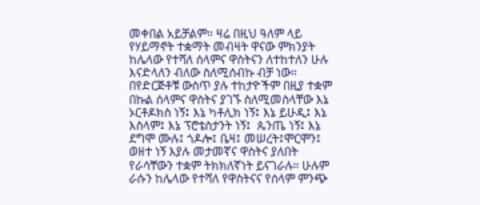መቀበል አይቻልም። ዛሬ በዚህ ዓለም ላይ የሃይማኖት ተቋማት መብዛት ዋናው ምክንያት ከሌላው የተሻለ ሰላምና ዋስትናን ለተከተለን ሁሉ እናድላለን ብለው ስለሚሰብኩ ብቻ ነው። በየድርጅቶቹ ውስጥ ያሉ ተከታዮችም በዚያ ተቋም በኩል ሰላምና ዋስትና ያገኙ ስለሚመስላቸው እኔ ኦርቶዶክስ ነኝ፤ እኔ ካቶሊክ ነኝ፤ እኔ ይሁዲ፤ እኔ እስላም፤ እኔ ፕሮቴስታንት ነኝ፤  ጴንጤ ነኝ፤ እኔ ደግሞ ሙሉ፤ ጎዶሎ፤ ቤዛ፤ መሠረት፤ሞርሞን፤ ወዘተ ነኝ እያሉ መታመኛና ዋስትና ያለበት የራሳቸውን ተቋም ትክክለኛነት ይናገራሉ። ሁሉም ራሱን ከሌላው የተሻለ የዋስትናና የሰላም ምንጭ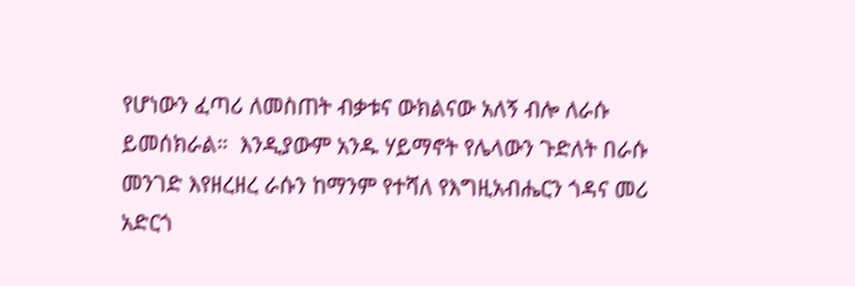የሆነውን ፈጣሪ ለመስጠት ብቃቱና ውክልናው አለኝ ብሎ ለራሱ ይመሰክራል።  እንዲያውም አንዱ ሃይማኖት የሌላውን ጉድለት በራሱ መንገድ እየዘረዘረ ራሱን ከማንም የተሻለ የእግዚአብሔርን ጎዳና መሪ አድርጎ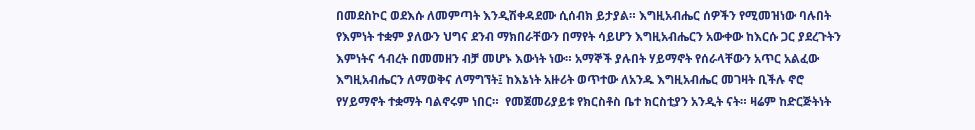በመደስኮር ወደእሱ ለመምጣት እንዲሽቀዳደሙ ሲሰብክ ይታያል። እግዚአብሔር ሰዎችን የሚመዝነው ባሉበት የእምነት ተቋም ያለውን ህግና ደንብ ማክበራቸውን በማየት ሳይሆን እግዚአብሔርን አውቀው ከእርሱ ጋር ያደረጉትን እምነትና ኅብረት በመመዘን ብቻ መሆኑ እውነት ነው። አማኞች ያሉበት ሃይማኖት የሰራላቸውን አጥር አልፈው እግዚአብሔርን ለማወቅና ለማግኘት፤ ከእኔነት አዙሪት ወጥተው ለአንዱ እግዚአብሔር መገዛት ቢችሉ ኖሮ የሃይማኖት ተቋማት ባልኖሩም ነበር።  የመጀመሪያይቱ የክርስቶስ ቤተ ክርስቲያን አንዲት ናት። ዛሬም ከድርጅትነት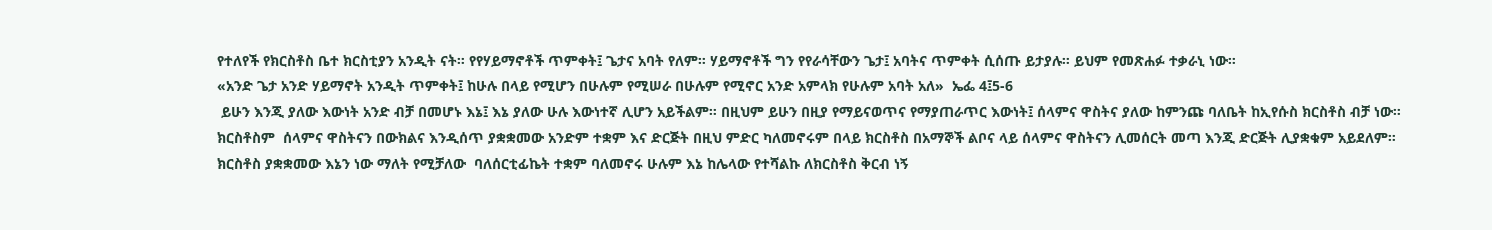የተለየች የክርስቶስ ቤተ ክርስቲያን አንዲት ናት። የየሃይማኖቶች ጥምቀት፤ ጌታና አባት የለም። ሃይማኖቶች ግን የየራሳቸውን ጌታ፤ አባትና ጥምቀት ሲሰጡ ይታያሉ። ይህም የመጽሐፉ ተቃራኒ ነው።
«አንድ ጌታ አንድ ሃይማኖት አንዲት ጥምቀት፤ ከሁሉ በላይ የሚሆን በሁሉም የሚሠራ በሁሉም የሚኖር አንድ አምላክ የሁሉም አባት አለ»  ኤፌ 4፤5-6
 ይሁን እንጂ ያለው እውነት አንድ ብቻ በመሆኑ እኔ፤ እኔ ያለው ሁሉ እውነተኛ ሊሆን አይችልም። በዚህም ይሁን በዚያ የማይናወጥና የማያጠራጥር እውነት፤ ሰላምና ዋስትና ያለው ከምንጩ ባለቤት ከኢየሱስ ክርስቶስ ብቻ ነው። ክርስቶስም  ሰላምና ዋስትናን በውክልና እንዲሰጥ ያቋቋመው አንድም ተቋም እና ድርጅት በዚህ ምድር ካለመኖሩም በላይ ክርስቶስ በአማኞች ልቦና ላይ ሰላምና ዋስትናን ሊመሰርት መጣ እንጂ ድርጅት ሊያቋቁም አይደለም። ክርስቶስ ያቋቋመው እኔን ነው ማለት የሚቻለው  ባለሰርቲፊኬት ተቋም ባለመኖሩ ሁሉም እኔ ከሌላው የተሻልኩ ለክርስቶስ ቅርብ ነኝ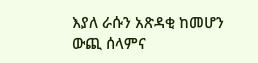እያለ ራሱን አጽዳቂ ከመሆን ውጪ ሰላምና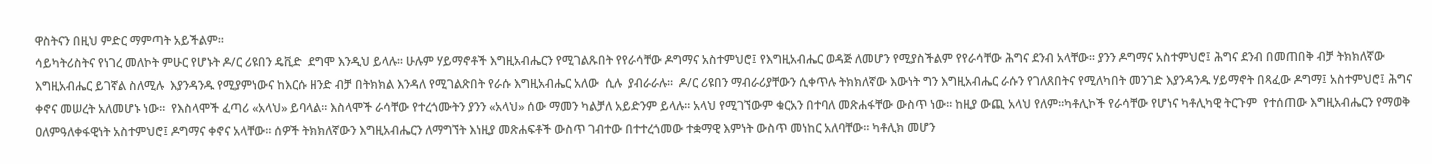ዋስትናን በዚህ ምድር ማምጣት አይችልም።
ሳይካትሪስትና የነገረ መለኮት ምሁር የሆኑት ዶ/ር ሪዩበን ዴቪድ  ደግሞ እንዲህ ይላሉ። ሁሉም ሃይማኖቶች እግዚአብሔርን የሚገልጹበት የየራሳቸው ዶግማና አስተምህሮ፤ የእግዚአብሔር ወዳጅ ለመሆን የሚያስችልም የየራሳቸው ሕግና ደንብ አላቸው። ያንን ዶግማና አስተምህሮ፤ ሕግና ደንብ በመጠበቅ ብቻ ትክክለኛው እግዚአብሔር ይገኛል ስለሚሉ  እያንዳንዱ የሚያምነውና ከእርሱ ዘንድ ብቻ በትክክል እንዳለ የሚገልጽበት የራሱ እግዚአብሔር አለው  ሲሉ  ያብራራሉ።  ዶ/ር ሪዩበን ማብራሪያቸውን ሲቀጥሉ ትክክለኛው እውነት ግን እግዚአብሔር ራሱን የገለጸበትና የሚለካበት መንገድ እያንዳንዱ ሃይማኖት በጻፈው ዶግማ፤ አስተምህሮ፤ ሕግና ቀኖና መሠረት አለመሆኑ ነው።  የእስላሞች ፈጣሪ «አላህ» ይባላል። እስላሞች ራሳቸው የተረጎሙትን ያንን «አላህ» ሰው ማመን ካልቻለ አይድንም ይላሉ። አላህ የሚገኘውም ቁርአን በተባለ መጽሐፋቸው ውስጥ ነው። ከዚያ ውጪ አላህ የለም።ካቶሊኮች የራሳቸው የሆነና ካቶሊካዊ ትርጉም  የተሰጠው እግዚአብሔርን የማወቅ ዐለምዓለቀፋዊነት አስተምህሮ፤ ዶግማና ቀኖና አላቸው። ሰዎች ትክክለኛውን እግዚአብሔርን ለማግኘት እነዚያ መጽሐፍቶች ውስጥ ገብተው በተተረጎመው ተቋማዊ እምነት ውስጥ መነከር አለባቸው። ካቶሊክ መሆን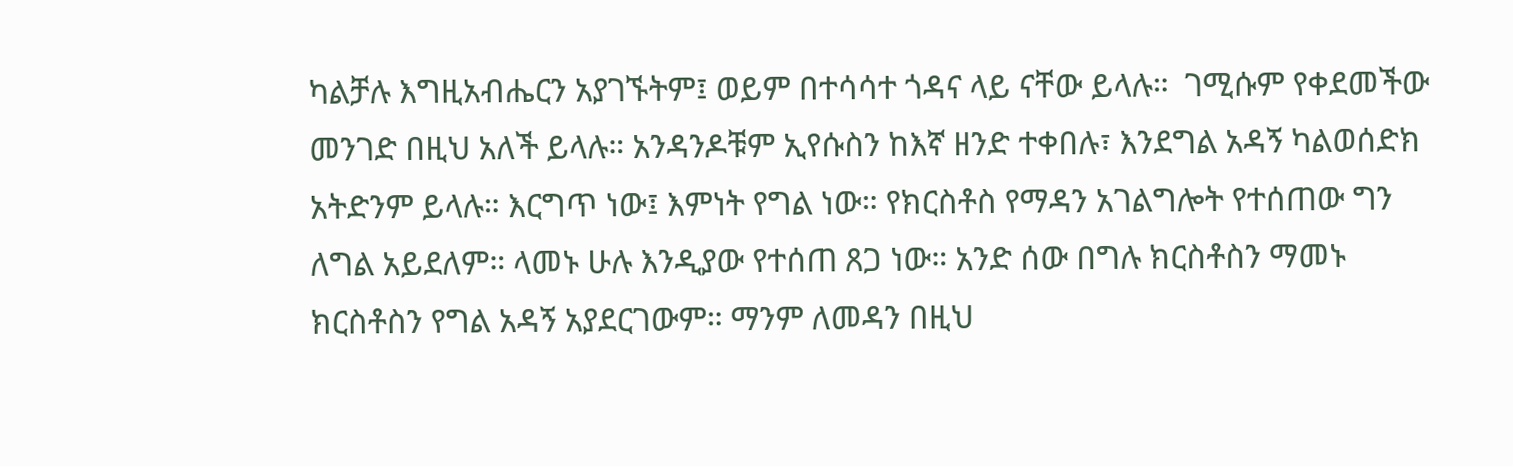ካልቻሉ እግዚአብሔርን አያገኙትም፤ ወይም በተሳሳተ ጎዳና ላይ ናቸው ይላሉ።  ገሚሱም የቀደመችው መንገድ በዚህ አለች ይላሉ። አንዳንዶቹም ኢየሱስን ከእኛ ዘንድ ተቀበሉ፣ እንደግል አዳኝ ካልወሰድክ አትድንም ይላሉ። እርግጥ ነው፤ እምነት የግል ነው። የክርስቶስ የማዳን አገልግሎት የተሰጠው ግን ለግል አይደለም። ላመኑ ሁሉ እንዲያው የተሰጠ ጸጋ ነው። አንድ ሰው በግሉ ክርስቶስን ማመኑ ክርስቶስን የግል አዳኝ አያደርገውም። ማንም ለመዳን በዚህ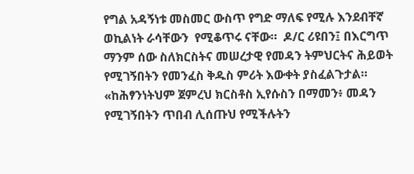የግል አዳኝነቱ መስመር ውስጥ የግድ ማለፍ የሚሉ እንደብቸኛ ወኪልነት ራሳቸውን  የሚቆጥሩ ናቸው።  ዶ/ር ሪዩበን፤ በእርግጥ ማንም ሰው ስለክርስትና መሠረታዊ የመዳን ትምህርትና ሕይወት የሚገኝበትን የመንፈስ ቅዱስ ምሪት እውቀት ያስፈልጉታል። «ከሕፃንነትህም ጀምረህ ክርስቶስ ኢየሱስን በማመን፥ መዳን የሚገኝበትን ጥበብ ሊሰጡህ የሚችሉትን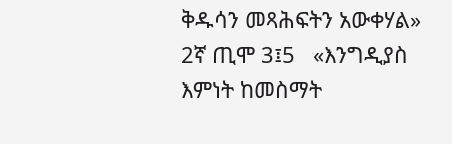ቅዱሳን መጻሕፍትን አውቀሃል» 2ኛ ጢሞ 3፤5   «እንግዲያስ እምነት ከመስማት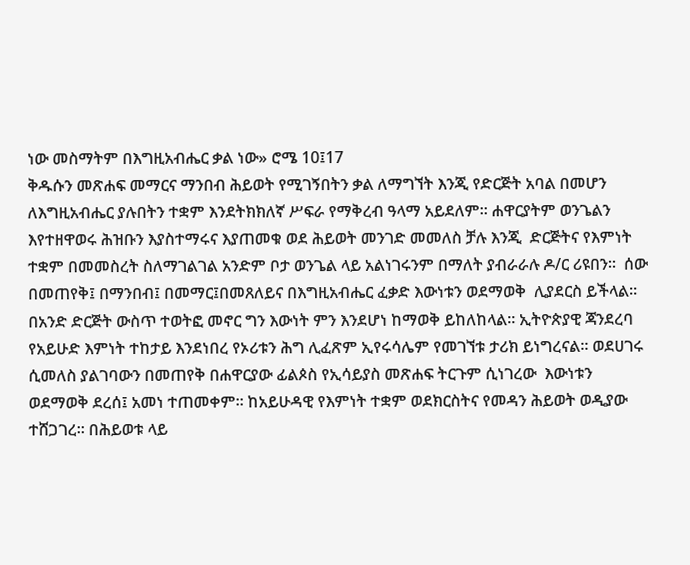ነው መስማትም በእግዚአብሔር ቃል ነው» ሮሜ 10፤17
ቅዱሱን መጽሐፍ መማርና ማንበብ ሕይወት የሚገኝበትን ቃል ለማግኘት እንጂ የድርጅት አባል በመሆን ለእግዚአብሔር ያሉበትን ተቋም እንደትክክለኛ ሥፍራ የማቅረብ ዓላማ አይደለም። ሐዋርያትም ወንጌልን እየተዘዋወሩ ሕዝቡን እያስተማሩና እያጠመቁ ወደ ሕይወት መንገድ መመለስ ቻሉ እንጂ  ድርጅትና የእምነት ተቋም በመመስረት ስለማገልገል አንድም ቦታ ወንጌል ላይ አልነገሩንም በማለት ያብራራሉ ዶ/ር ሪዩበን።  ሰው በመጠየቅ፤ በማንበብ፤ በመማር፤በመጸለይና በእግዚአብሔር ፈቃድ እውነቱን ወደማወቅ  ሊያደርስ ይችላል። በአንድ ድርጅት ውስጥ ተወትፎ መኖር ግን እውነት ምን እንደሆነ ከማወቅ ይከለከላል። ኢትዮጵያዊ ጃንደረባ የአይሁድ እምነት ተከታይ እንደነበረ የኦሪቱን ሕግ ሊፈጽም ኢየሩሳሌም የመገኘቱ ታሪክ ይነግረናል። ወደሀገሩ ሲመለስ ያልገባውን በመጠየቅ በሐዋርያው ፊልጶስ የኢሳይያስ መጽሐፍ ትርጉም ሲነገረው  እውነቱን ወደማወቅ ደረሰ፤ አመነ ተጠመቀም። ከአይሁዳዊ የእምነት ተቋም ወደክርስትና የመዳን ሕይወት ወዲያው ተሸጋገረ። በሕይወቱ ላይ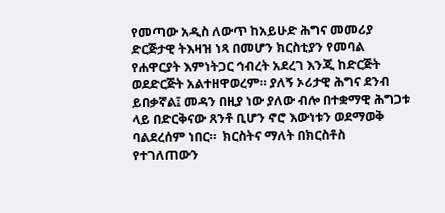የመጣው አዲስ ለውጥ ከአይሁድ ሕግና መመሪያ ድርጅታዊ ትእዛዝ ነጻ በመሆን ክርስቲያን የመባል የሐዋርያት እምነትጋር ኅብረት አደረገ እንጂ ከድርጅት ወደድርጅት አልተዘዋወረም። ያለኝ ኦሪታዊ ሕግና ደንብ ይበቃኛል፤ መዳን በዚያ ነው ያለው ብሎ በተቋማዊ ሕግጋቱ ላይ በድርቅናው ጸንቶ ቢሆን ኖሮ እውነቱን ወደማወቅ ባልደረሰም ነበር።  ክርስትና ማለት በክርስቶስ የተገለጠውን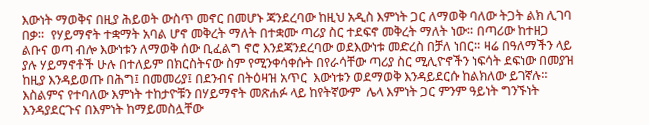እውነት ማወቅና በዚያ ሕይወት ውስጥ መኖር በመሆኑ ጃንደረባው ከዚህ አዲስ እምነት ጋር ለማወቅ ባለው ትጋት ልክ ሊገባ በቃ።  የሃይማኖት ተቋማት አባል ሆኖ መቅረት ማለት በተቋሙ ጣሪያ ስር ተደፍኖ መቅረት ማለት ነው። በጣሪው ከተዘጋ ልቡና ወጣ ብሎ እውነቱን ለማወቅ ሰው ቢፈልግ ኖሮ እንደጃንደረባው ወደእውነቱ መድረስ በቻለ ነበር። ዛሬ በዓለማችን ላይ ያሉ ሃይማኖቶች ሁሉ በተለይም በክርስትናው ስም የሚንቀሳቀሱት በየራሳቸው ጣሪያ ስር ሚሊዮኖችን ነፍሳት ደፍነው በመያዝ ከዚያ እንዳይወጡ በሕግ፤ በመመሪያ፤ በደንብና በትዕዛዝ አጥር  እውነቱን ወደማወቅ እንዳይደርሱ ከልክለው ይገኛሉ።  እስልምና የተባለው እምነት ተከታዮቹን በሃይማኖት መጽሐፉ ላይ ከየትኛውም  ሌላ እምነት ጋር ምንም ዓይነት ግንኙነት እንዳያደርጉና በእምነት ከማይመስሏቸው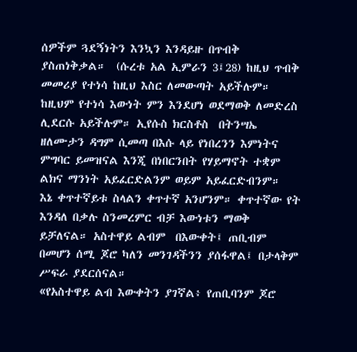ሰዎችም ጓደኝነትን እንኳን እንዳይዙ በጥብቅ ያስጠነቅቃል።  (ሱረቱ አል ኢምራን 3፤28) ከዚህ ጥብቅ መመሪያ የተነሳ ከዚህ እስር ለመውጣት አይችሉም። ከዚህም የተነሳ እውነት ምን እንደሆነ ወደማወቅ ለመድረስ ሊደርሱ አይችሉም። ኢየሱስ ክርስቶስ  በትንሣኤ ዘለሙታን ዳግም ሲመጣ በእሱ ላይ የነበረንን እምነትና ምግባር ይመዝናል እንጂ በነበርንበት የሃይማኖት ተቋም ልክና ማንነት አይፈርድልንም ወይም አይፈርድብንም።  እኔ ቀጥተኛይቱ ስላልን ቀጥተኛ አንሆንም። ቀጥተኛው የት እንዳለ በቃሉ ስንመረምር ብቻ እውነቱን ማወቅ ይቻለናል። አስተዋይ ልብም  በእውቀት፤ ጠቢብም በመሆን ሰሚ ጆሮ ካለን መንገዳችንን ያሰፋዋል፤ በታላቅም ሥፍራ ያደርሰናል።
«የአስተዋይ ልብ እውቀትን ያገኛል፥ የጠቢባንም ጆሮ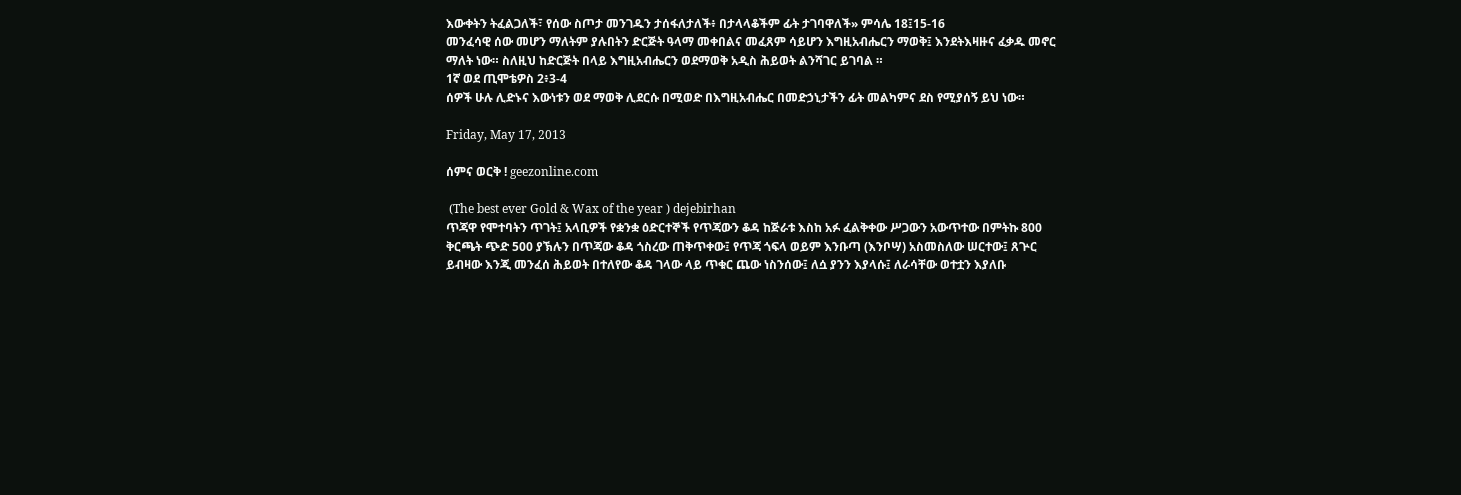እውቀትን ትፈልጋለች፣ የሰው ስጦታ መንገዱን ታሰፋለታለች፥ በታላላቆችም ፊት ታገባዋለች» ምሳሌ 18፤15-16
መንፈሳዊ ሰው መሆን ማለትም ያሉበትን ድርጅት ዓላማ መቀበልና መፈጸም ሳይሆን እግዚአብሔርን ማወቅ፤ እንደትእዛዙና ፈቃዱ መኖር ማለት ነው። ስለዚህ ከድርጅት በላይ እግዚአብሔርን ወደማወቅ አዲስ ሕይወት ልንሻገር ይገባል ።
1ኛ ወደ ጢሞቴዎስ 2፥3-4
ሰዎች ሁሉ ሊድኑና እውነቱን ወደ ማወቅ ሊደርሱ በሚወድ በእግዚአብሔር በመድኃኒታችን ፊት መልካምና ደስ የሚያሰኝ ይህ ነው።

Friday, May 17, 2013

ሰምና ወርቅ ! geezonline.com

 (The best ever Gold & Wax of the year ) dejebirhan
ጥጃዋ የሞተባትን ጥገት፤ አላቢዎች የቋንቋ ዕድርተኞች የጥጃውን ቆዳ ከጅራቱ እስከ አፉ ፈልቅቀው ሥጋውን አውጥተው በምትኩ 800 ቅርጫት ጭድ 500 ያኽሉን በጥጃው ቆዳ ጎስረው ጠቅጥቀው፤ የጥጃ ጎፍላ ወይም እንቡጣ (እንቦሣ) አስመስለው ሠርተው፤ ጸጕር ይብዛው እንጂ መንፈሰ ሕይወት በተለየው ቆዳ ገላው ላይ ጥቁር ጨው ነስንሰው፤ ለሷ ያንን እያላሱ፤ ለራሳቸው ወተቷን እያለቡ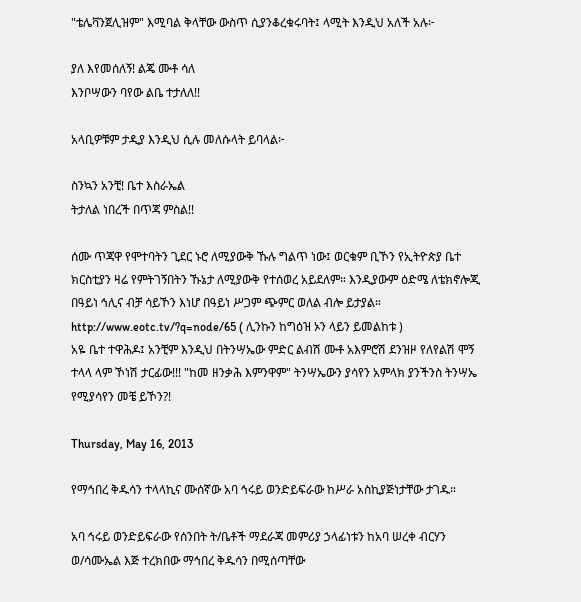"ቴሌቫንጀሊዝም" እሚባል ቅላቸው ውስጥ ሲያንቆረቁሩባት፤ ላሚት እንዲህ አለች አሉ፦

ያለ እየመሰለኝ! ልጄ ሙቶ ሳለ
እንቦሣውን ባየው ልቤ ተታለለ!!

አላቢዎቹም ታዲያ እንዲህ ሲሉ መለሱላት ይባላል፦

ስንኳን አንቺ! ቤተ እስራኤል
ትታለል ነበረች በጥጃ ምስል!!

ሰሙ ጥጃዋ የሞተባትን ጊደር ኑሮ ለሚያውቅ ኹሉ ግልጥ ነው፤ ወርቁም ቢኾን የኢትዮጵያ ቤተ ክርስቲያን ዛሬ የምትገኝበትን ኹኔታ ለሚያውቅ የተሰወረ አይደለም። እንዲያውም ዕድሜ ለቴክኖሎጂ በዓይነ ኅሊና ብቻ ሳይኾን እነሆ በዓይነ ሥጋም ጭምር ወለል ብሎ ይታያል።
http://www.eotc.tv/?q=node/65 ( ሊንኩን ከግዕዝ ኦን ላይን ይመልከቱ )
አዬ ቤተ ተዋሕዶ፤ አንቺም እንዲህ በትንሣኤው ምድር ልብሽ ሙቶ አእምሮሽ ደንዝዞ የለየልሽ ሞኝ ተላላ ላም ኾነሽ ታርፊው!!! "ከመ ዘንቃሕ እምንዋም" ትንሣኤውን ያሳየን አምላክ ያንችንስ ትንሣኤ የሚያሳየን መቼ ይኾን?!

Thursday, May 16, 2013

የማኅበረ ቅዱሳን ተላላኪና ሙሰኛው አባ ኅሩይ ወንድይፍራው ከሥራ አስኪያጅነታቸው ታገዱ።

አባ ኅሩይ ወንድይፍራው የሰንበት ት/ቤቶች ማደራጃ መምሪያ ኃላፊነቱን ከአባ ሠረቀ ብርሃን ወ/ሳሙኤል እጅ ተረክበው ማኅበረ ቅዱሳን በሚሰጣቸው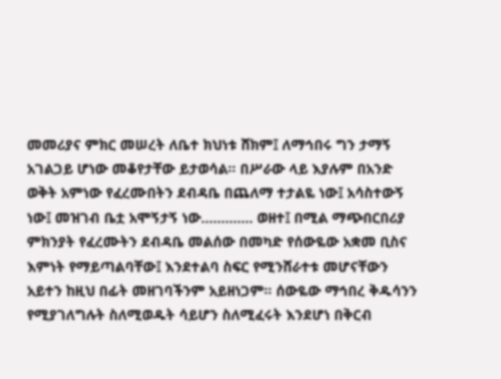መመሪያና ምክር መሠረት ለቤተ ክህነቱ ሸክም፤ ለማኅበሩ ግን ታማኝ አገልጋይ ሆነው መቆየታቸው ይታወሳል። በሥራው ላይ እያሉም በአንድ ወቅት አምነው የፈረሙበትን ደብዳቤ በጨለማ ተታልዬ ነው፤ አሳስተውኝ ነው፤ መዝገብ ቤቷ አሞኝታኝ ነው…………. ወዘተ፤ በሚል ማጭበርበሪያ ምክንያት የፈረሙትን ደብዳቤ መልሰው በመካድ የሰውዬው አቋመ ቢስና እምነት የማይጣልባቸው፤ እንደተልባ ስፍር የሚንሸራተቱ መሆናቸውን አይተን ከዚህ በፊት መዘገባችንም አይዘነጋም። ሰውዬው ማኅበረ ቅዱሳንን የሚያገለግሉት ስለሚወዱት ሳይሆን ስለሚፈሩት እንደሆነ በቅርብ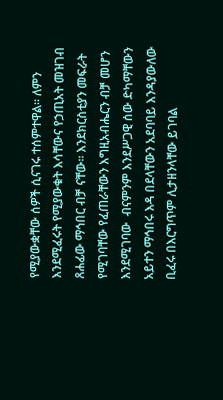የሚያውቋቸው ሰዎች ሲናገሩ ተሰምተዋል። ለምን እንደሚፈሩት የሚያውቁት እሳቸውና የኃጢአት መዝገብ ጸሐፊው ማኅበር ብቻ ናቸው። እንደክርስቲያን መፍራት የሚገባቸው የፈጠራቸውን እግዚአብሔርን ብቻ መሆን እንደሚገባው  ብናምንም እንደሥጋዊ ሰው ድካማቸውን አይተን ማኅበሩ እዳ በደላቸውን አደባባይ እንዳያውለው ቢፈሩ በእርግጥም ሊታዘንላቸው ይገባል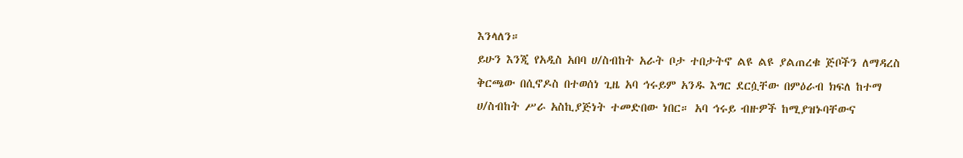እንላለን።
ይሁን እንጂ የአዲስ አበባ ሀ/ስብከት አራት ቦታ ተበታትኖ ልዩ ልዩ ያልጠረቁ ጅቦችን ለማዳረስ ቅርጫው በሲኖዶስ በተወሰነ ጊዜ አባ ኅሩይም አንዱ እግር ደርሷቸው በምዕራብ ክፍለ ከተማ ሀ/ስብከት ሥራ አስኪያጅነት ተመድበው ነበር። አባ ኅሩይ ብዙዎች ከሚያዝኑባቸውና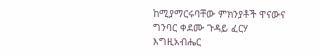ከሚያማርሩባቸው ምክንያቶች ዋናውና ግንባር ቀደሙ ጉዳይ ፈርሃ እግዚአብሔር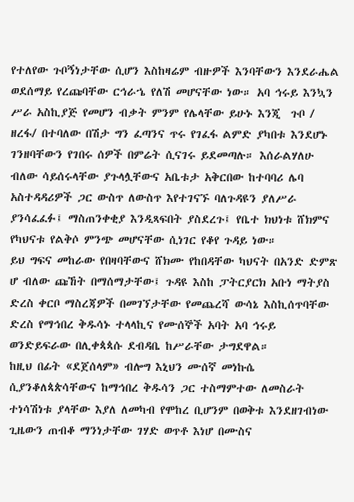የተለየው ጉቦኝነታቸው ሲሆን እስከዛሬም ብዙዎች እንባቸውን እንደራሔል ወደሰማይ የረጩባቸው ርኅራኄ የለሽ መሆናቸው ነው። አባ ኅሩይ እንኳን ሥራ አስኪያጅ የመሆን ብቃት ምንም የሌላቸው ይሁኑ እንጂ  ጉቦ / ዘረፋ/ በተባለው በሽታ ግን ፈጣንና ጥሩ የገፈፋ ልምድ ያካበቱ እንደሆኑ ገንዘባቸውን የገበሩ ሰዎች በምሬት ሲናገሩ ይደመጣሉ። እሰራልሃለሁ ብለው ሳይሰሩላቸው ያጉላሏቸውና አቤቱታ አቅርበው ከተባባሪ ሌባ አስተዳዳሪዎች ጋር ውስጥ ለውስጥ እየተገናኙ ባለጉዳዩን ያለሥራ ያንሳፈፈፉ፤ ማስጠንቀቂያ እንዲጻፍበት ያስደረጉ፤ የቤተ ክህነቱ ሸክምና የካህናቱ የልቅሶ ምንጭ መሆናቸው ሲነገር የቆየ ጉዳይ ነው።
ይህ ግፍና መከራው የበዛባቸውና ሸክሙ የከበዳቸው ካህናት በአንድ ድምጽ ሆ ብለው ጩኸት በማሰማታቸው፤ ጉዳዩ እስከ ፓትርያርክ አቡነ ማትያስ ድረስ ቀርቦ ማስረጃዎች በመገኘታቸው የመጨረሻ ውሳኔ እስኪሰጥባቸው ድረስ የማኅበረ ቅዱሳኑ ተላላኪና የሙሰኞች አባት አባ ኅሩይ ወንድይፍራው በሊቀጳጳሱ ደብዳቤ ከሥራቸው ታግደዋል።
ከዚህ በፊት «ደጀሰላም» ብሎግ እኒህን ሙሰኛ መነኩሴ ሲያንቆለጳጵሳቸውና ከማኅበረ ቅዱሳን ጋር ተስማምተው ለመስራት ተነሳሽነቱ ያላቸው እያለ ለመካብ የሞከረ ቢሆንም በወቅቱ እንደዘገብነው ጊዜውን ጠብቆ ማንነታቸው ገሃድ ወጥቶ እነሆ በሙስና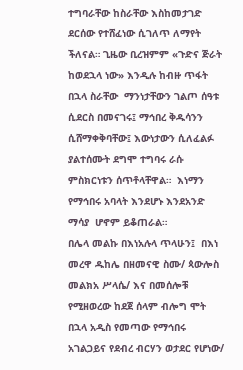ተግባራቸው ከስራቸው እስከመታገድ ደርሰው የተሸፈነው ሲገለጥ ለማየት ችለናል። ጊዜው ቢረዝምም «ጉድና ጅራት ከወደኋላ ነው» እንዲሉ ከብዙ ጥፋት በኋላ ስራቸው  ማንነታቸውን ገልጦ ሰዓቱ ሲደርስ በመናገሩ፤ ማኅበረ ቅዱሳንን ሲሸማቀቅባቸው፤ እውነታውን ሲለፈልፉ ያልተሰሙት ደግሞ ተግባሩ ራሱ ምስክርነቱን ሰጥቶላቸዋል።  እነማን የማኅበሩ አባላት እንደሆኑ እንደአንድ ማሳያ  ሆኖም ይቆጠራል።
በሌላ መልኩ በእነአሉላ ጥላሁን፤  በእነ መረዋ ዱከሌ በዘመናዊ ስሙ/ ጳውሎስ መልክአ ሥላሴ/ እና በመሰሎቹ የሚዘወረው ከደጀ ሰላም ብሎግ ሞት በኋላ አዲስ የመጣው የማኅበሩ አገልጋይና የደብረ ብርሃን ወታደር የሆነው/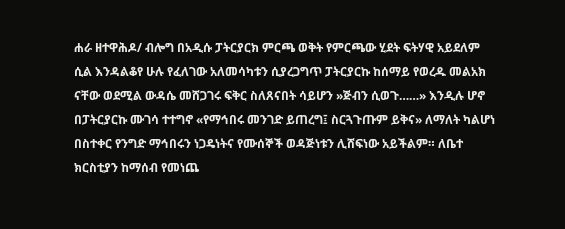ሐራ ዘተዋሕዶ/ ብሎግ በአዲሱ ፓትርያርክ ምርጫ ወቅት የምርጫው ሂደት ፍትሃዊ አይደለም ሲል እንዳልቆየ ሁሉ የፈለገው አለመሳካቱን ሲያረጋግጥ ፓትርያርኩ ከሰማይ የወረዱ መልአክ ናቸው ወደሚል ውዳሴ መሸጋገሩ ፍቅር ስለጸናበት ሳይሆን »ጅብን ሲወጉ……» እንዲሉ ሆኖ በፓትርያርኩ ሙገሳ ተተግኖ «የማኅበሩ መንገድ ይጠረግ፤ ስርጓጉጡም ይቅና» ለማለት ካልሆነ በስተቀር የንግድ ማኅበሩን ነጋዴነትና የሙሰኞች ወዳጅነቱን ሊሸፍነው አይችልም። ለቤተ ክርስቲያን ከማሰብ የመነጨ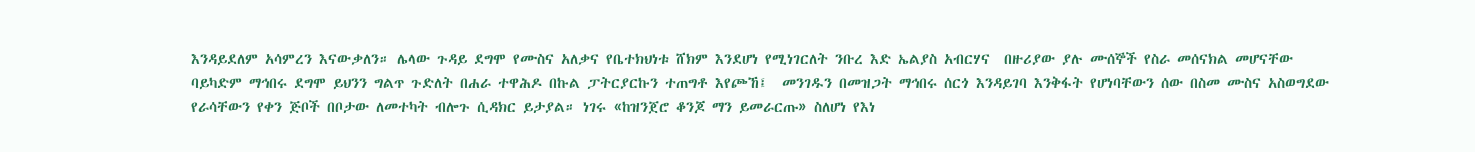እንዳይደለም አሳምረን እናውቃለን። ሌላው ጉዳይ ደግሞ የሙስና አለቃና የቤተክህነቱ ሸክም እንደሆነ የሚነገርለት ንቡረ እድ ኤልያስ አብርሃና  በዙሪያው ያሉ ሙሰኞች የስራ መሰናክል መሆናቸው ባይካድም ማኅበሩ ደግሞ ይህንን ግልጥ ጉድለት በሐራ ተዋሕዶ በኩል ፓትርያርኩን ተጠግቶ እየጮኸ፤  መንገዱን በመዝጋት ማኅበሩ ሰርጎ እንዳይገባ እንቅፋት የሆነባቸውን ሰው በስመ ሙስና አስወግደው  የራሳቸውን የቀን ጅቦች በቦታው ለመተካት ብሎጉ ሲዳክር ይታያል። ነገሩ «ከዝንጀሮ ቆንጆ ማን ይመራርጡ» ስለሆነ የእነ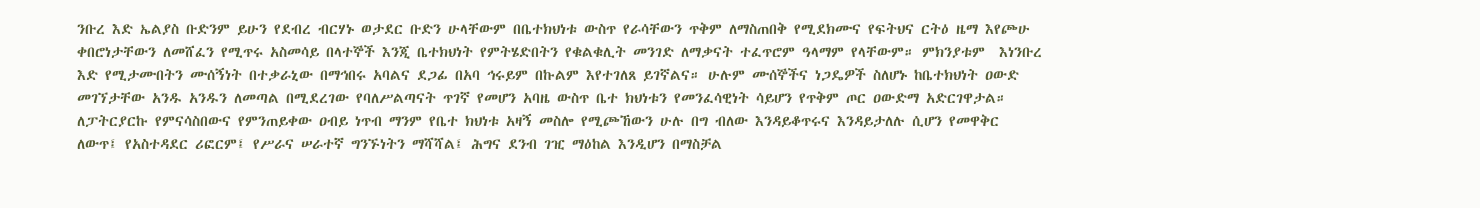ንቡረ እድ ኤልያስ ቡድንም ይሁን የደብረ ብርሃኑ ወታደር ቡድን ሁላቸውም በቤተክህነቱ ውስጥ የራሳቸውን ጥቅም ለማስጠበቅ የሚደክሙና የፍትህና ርትዕ ዜማ እየጮሁ ቀበሮነታቸውን ለመሸፈን የሚጥሩ አስመሳይ በላተኞች እንጂ ቤተክህነት የምትሄድበትን የቁልቁሊት መንገድ ለማቃናት ተፈጥሮም ዓላማም የላቸውም። ምክንያቱም  እነንቡረ እድ የሚታሙበትን ሙሰኝነት በተቃራኒው በማኅበሩ አባልና ደጋፊ በአባ ኅሩይም በኩልም እየተገለጸ ይገኛልና። ሁሉም ሙሰኞችና ነጋዴዎች ስለሆኑ ከቤተክህነት ዐውድ መገኘታቸው አንዱ አንዱን ለመጣል በሚደረገው የባለሥልጣናት ጥገኛ የመሆን አባዜ ውስጥ ቤተ ክህነቱን የመንፈሳዊነት ሳይሆን የጥቅም ጦር ዐውድማ አድርገዋታል።
ለፓትርያርኩ የምናሳስበውና የምንጠይቀው ዐብይ ነጥብ ማንም የቤተ ክህነቱ አዛኝ መስሎ የሚጮኸውን ሁሉ በግ ብለው እንዳይቆጥሩና እንዳይታለሉ ሲሆን የመዋቅር ለውጥ፤ የአስተዳደር ሪፎርም፤ የሥራና ሠራተኛ ግንኙነትን ማሻሻል፤ ሕግና ደንብ ገዢ ማዕከል እንዲሆን በማስቻል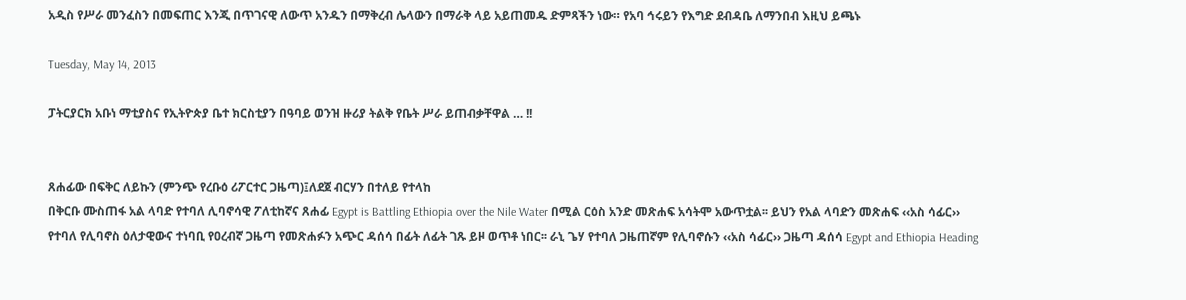አዲስ የሥራ መንፈስን በመፍጠር እንጂ በጥገናዊ ለውጥ አንዱን በማቅረብ ሌላውን በማራቅ ላይ አይጠመዱ ድምጻችን ነው። የአባ ኅሩይን የእግድ ደብዳቤ ለማንበብ እዚህ ይጫኑ

Tuesday, May 14, 2013

ፓትርያርክ አቡነ ማቲያስና የኢትዮጵያ ቤተ ክርስቲያን በዓባይ ወንዝ ዙሪያ ትልቅ የቤት ሥራ ይጠብቃቸዋል … !!


ጸሐፊው በፍቅር ለይኩን (ምንጭ የረቡዕ ሪፖርተር ጋዜጣ)፤ለደጀ ብርሃን በተለይ የተላከ
በቅርቡ ሙስጠፋ አል ላባድ የተባለ ሊባኖሳዊ ፖለቲከኛና ጸሐፊ Egypt is Battling Ethiopia over the Nile Water በሚል ርዕስ አንድ መጽሐፍ አሳትሞ አውጥቷል፡፡ ይህን የአል ላባድን መጽሐፍ ‹‹አስ ሳፊር›› የተባለ የሊባኖስ ዕለታዊውና ተነባቢ የዐረብኛ ጋዜጣ የመጽሐፉን አጭር ዳሰሳ በፊት ለፊት ገጹ ይዞ ወጥቶ ነበር፡፡ ራኒ ጌሃ የተባለ ጋዜጠኛም የሊባኖሱን ‹‹አስ ሳፊር›› ጋዜጣ ዳሰሳ Egypt and Ethiopia Heading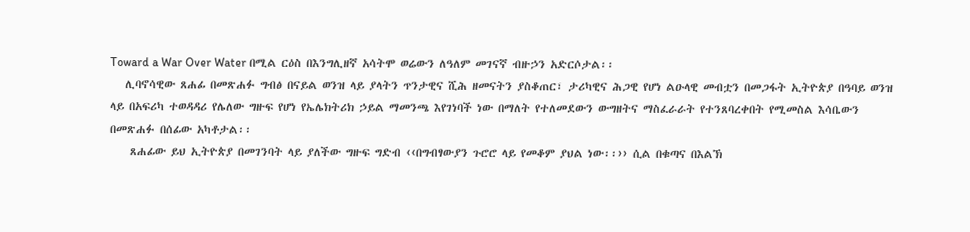Toward a War Over Water በሚል ርዕስ በእንግሊዘኛ አሳትሞ ወሬውን ለዓለም መገናኛ ብዙኃን አድርሶታል፡፡
   ሊባኖሳዊው ጸሐፊ በመጽሐፉ ግብፅ በናይል ወንዝ ላይ ያላትን ጥንታዊና ሺሕ ዘመናትን ያስቆጠር፣ ታሪካዊና ሕጋዊ የሆነ ልዑላዊ መብቷን በመጋፋት ኢትዮጵያ በዓባይ ወንዝ ላይ በአፍሪካ ተወዳዳሪ የሌለው ግዙፍ የሆነ የኤሌክትሪክ ኃይል ማመንጫ እየገነባች ነው በማለት የተለመደውን ውግዘትና ማስፈራራት የተንጸባረቀበት የሚመስል እሳቤውን በመጽሐፉ በሰፊው አካቶታል፡፡
    ጸሐፊው ይህ ኢትዮጵያ በመገንባት ላይ ያለችው ግዙፍ ግድብ ‹‹በግብፃውያን ጉሮሮ ላይ የመቆም ያህል ነው፡፡›› ሲል በቁጣና በእልኽ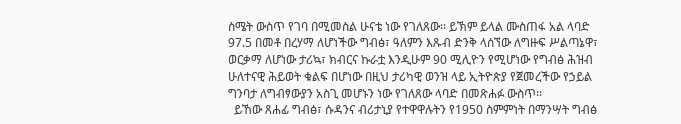ስሜት ውስጥ የገባ በሚመስል ሁናቴ ነው የገለጸው፡፡ ይኽም ይላል ሙስጠፋ አል ላባድ 97.5 በመቶ በረሃማ ለሆነችው ግብፅ፣ ዓለምን እጹብ ድንቅ ላሰኘው ለግዙፍ ሥልጣኔዋ፣ ወርቃማ ለሆነው ታሪኳ፣ ክብርና ኩራቷ እንዲሁም 90 ሚሊዮን የሚሆነው የግብፅ ሕዝብ ሁለተናዊ ሕይወት ቁልፍ በሆነው በዚህ ታሪካዊ ወንዝ ላይ ኢትዮጵያ የጀመረችው የኃይል ግንባታ ለግብፃውያን አስጊ መሆኑን ነው የገለጸው ላባድ በመጽሐፉ ውስጥ፡፡
  ይኸው ጸሐፊ ግብፅ፣ ሱዳንና ብሪታኒያ የተዋዋሉትን የ1950 ስምምነት በማንሣት ግብፅ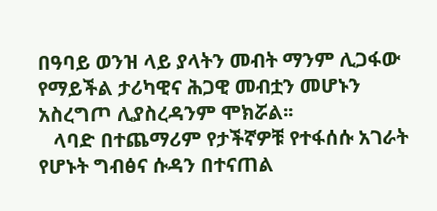በዓባይ ወንዝ ላይ ያላትን መብት ማንም ሊጋፋው የማይችል ታሪካዊና ሕጋዊ መብቷን መሆኑን አስረግጦ ሊያስረዳንም ሞክሯል፡፡
   ላባድ በተጨማሪም የታችኛዎቹ የተፋሰሱ አገራት የሆኑት ግብፅና ሱዳን በተናጠል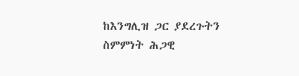ከእንግሊዝ ጋር ያደረጉትን ስምምነት ሕጋዊ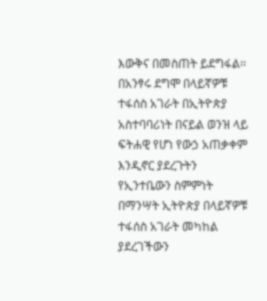እውቅና በመስጠት ይደግፋል፡፡ በአንፃሩ ደግሞ በላይኛዎቹ ተፋሰስ አገራት በኢትዮጵያ አስተባባሪነት በናይል ወንዝ ላይ ፍትሐዊ የሆነ የውኃ አጠቃቀም እንዲኖር ያደረጉትን የኢንተቤውን ስምምነት በማንሣት ኢትዮጵያ በላይኛዎቹ ተፋሰስ አገራት መካከል ያደረገችውን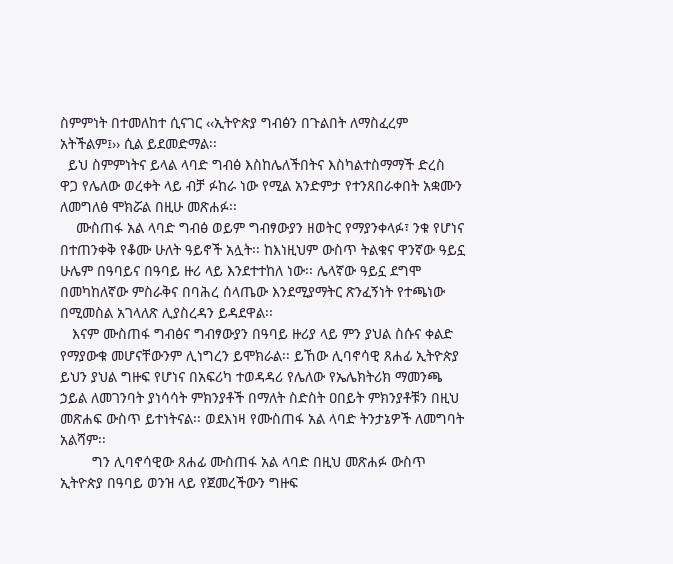ስምምነት በተመለከተ ሲናገር ‹‹ኢትዮጵያ ግብፅን በጉልበት ለማስፈረም አትችልም፤›› ሲል ይደመድማል፡፡
  ይህ ስምምነትና ይላል ላባድ ግብፅ እስከሌለችበትና እስካልተስማማች ድረስ ዋጋ የሌለው ወረቀት ላይ ብቻ ፉከራ ነው የሚል አንድምታ የተንጸበራቀበት አቋሙን ለመግለፅ ሞክሯል በዚሁ መጽሐፉ፡፡
    ሙስጠፋ አል ላባድ ግብፅ ወይም ግብፃውያን ዘወትር የማያንቀላፉ፣ ንቁ የሆነና በተጠንቀቅ የቆሙ ሁለት ዓይኖች አሏት፡፡ ከእነዚህም ውስጥ ትልቁና ዋንኛው ዓይኗ ሁሌም በዓባይና በዓባይ ዙሪ ላይ እንደተተከለ ነው፡፡ ሌላኛው ዓይኗ ደግሞ በመካከለኛው ምስራቅና በባሕረ ሰላጤው እንደሚያማትር ጽንፈኝነት የተጫነው በሚመስል አገላለጽ ሊያስረዳን ይዳደዋል፡፡
   እናም ሙስጠፋ ግብፅና ግብፃውያን በዓባይ ዙሪያ ላይ ምን ያህል ስሱና ቀልድ የማያውቁ መሆናቸውንም ሊነግረን ይሞክራል፡፡ ይኸው ሊባኖሳዊ ጸሐፊ ኢትዮጵያ ይህን ያህል ግዙፍ የሆነና በአፍሪካ ተወዳዳሪ የሌለው የኤሌክትሪክ ማመንጫ ኃይል ለመገንባት ያነሳሳት ምክንያቶች በማለት ስድስት ዐበይት ምክንያቶቹን በዚህ መጽሐፍ ውስጥ ይተነትናል፡፡ ወደእነዛ የሙስጠፋ አል ላባድ ትንታኔዎች ለመግባት አልሻም፡፡
        ግን ሊባኖሳዊው ጸሐፊ ሙስጠፋ አል ላባድ በዚህ መጽሐፉ ውስጥ ኢትዮጵያ በዓባይ ወንዝ ላይ የጀመረችውን ግዙፍ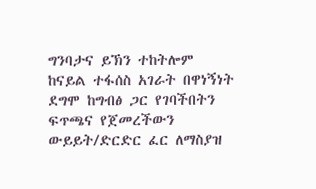ግንባታና ይኽን ተከትሎም ከናይል ተፋሰስ አገራት በዋነኝነት ደግሞ ከግብፅ ጋር የገባችበትን ፍጥጫና የጀመረችውን ውይይት/ድርድር ፈር ለማስያዝ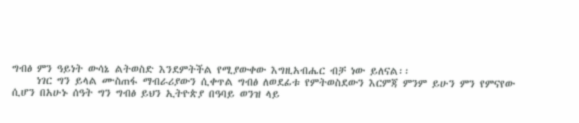ግብፅ ምን ዓይነት ውሳኔ ልትወስድ እንደምትችል የሚያውቀው እግዚአብሔር ብቻ ነው ይለናል፡፡
     ነገር ግን ይላል ሙስጠፋ ማብራሪያውን ሲቀጥል ግብፅ ለወደፊቱ የምትወስደውን እርምጃ ምንም ይሁን ምን የምናየው ሲሆን በአሁኑ ሰዓት ግን ግብፅ ይህን ኢትዮጵያ በዓባይ ወንዝ ላይ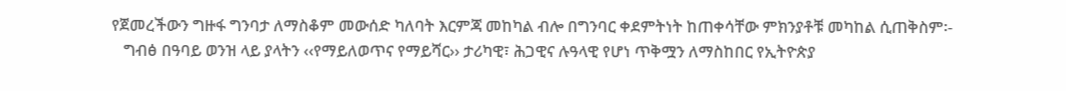የጀመረችውን ግዙፋ ግንባታ ለማስቆም መውሰድ ካለባት እርምጃ መከካል ብሎ በግንባር ቀደምትነት ከጠቀሳቸው ምክንያቶቹ መካከል ሲጠቅስም፡-
   ግብፅ በዓባይ ወንዝ ላይ ያላትን ‹‹የማይለወጥና የማይሻር›› ታሪካዊ፣ ሕጋዊና ሉዓላዊ የሆነ ጥቅሟን ለማስከበር የኢትዮጵያ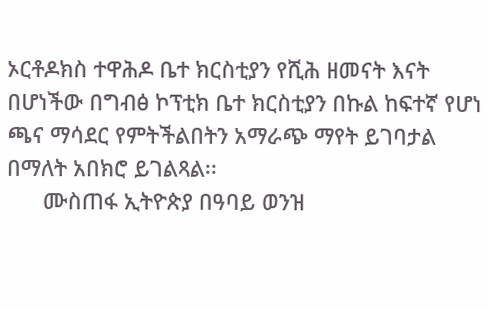ኦርቶዶክስ ተዋሕዶ ቤተ ክርስቲያን የሺሕ ዘመናት እናት በሆነችው በግብፅ ኮፕቲክ ቤተ ክርስቲያን በኩል ከፍተኛ የሆነ ጫና ማሳደር የምትችልበትን አማራጭ ማየት ይገባታል በማለት አበክሮ ይገልጻል፡፡
      ሙስጠፋ ኢትዮጵያ በዓባይ ወንዝ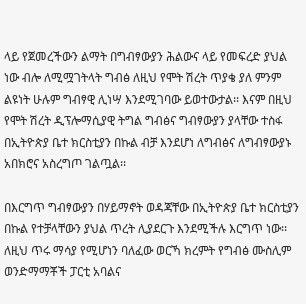ላይ የጀመረችውን ልማት በግብፃውያን ሕልውና ላይ የመፍረድ ያህል ነው ብሎ ለሚሟገትላት ግብፅ ለዚህ የሞት ሽረት ጥያቄ ያለ ምንም ልዩነት ሁሉም ግብፃዊ ሊነሣ እንደሚገባው ይወተውታል፡፡ እናም በዚህ የሞት ሽረት ዲፕሎማሲያዊ ትግል ግብፅና ግብፃውያን ያላቸው ተስፋ በኢትዮጵያ ቤተ ክርስቲያን በኩል ብቻ እንደሆነ ለግብፅና ለግብፃውያኑ አበክሮና አስረግጦ ገልጧል፡፡

በእርግጥ ግብፃውያን በሃይማኖት ወዳጃቸው በኢትዮጵያ ቤተ ክርስቲያን በኩል የተቻላቸውን ያህል ጥረት ሊያደርጉ እንደሚችሉ እርግጥ ነው፡፡ ለዚህ ጥሩ ማሳያ የሚሆነን ባለፈው ወርኻ ክረምት የግብፅ ሙስሊም ወንድማማቾች ፓርቲ አባልና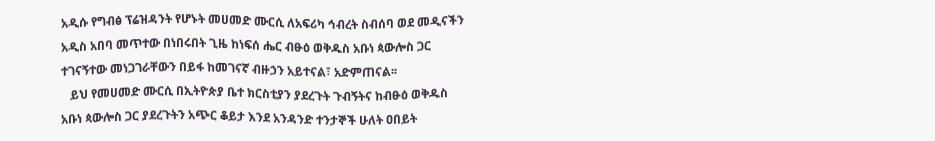አዲሱ የግብፅ ፕሬዝዳንት የሆኑት መሀመድ ሙርሲ ለአፍሪካ ኅብረት ስብሰባ ወደ መዲናችን አዲስ አበባ መጥተው በነበሩበት ጊዜ ከነፍሰ ሔር ብፁዕ ወቅዱስ አቡነ ጳውሎስ ጋር ተገናኝተው መነጋገራቸውን በይፋ ከመገናኛ ብዙኃን አይተናል፣ አድምጠናል፡፡
   ይህ የመሀመድ ሙርሲ በኢትዮጵያ ቤተ ክርስቲያን ያደረጉት ጉብኝትና ከብፁዕ ወቅዱስ አቡነ ጳውሎስ ጋር ያደረጉትን አጭር ቆይታ እንደ አንዳንድ ተንታኞች ሁለት ዐበይት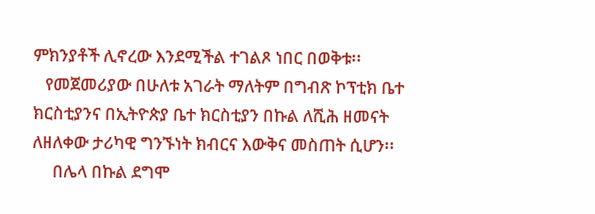ምክንያቶች ሊኖረው እንደሚችል ተገልጾ ነበር በወቅቱ፡፡
   የመጀመሪያው በሁለቱ አገራት ማለትም በግብጽ ኮፕቲክ ቤተ ክርስቲያንና በኢትዮጵያ ቤተ ክርስቲያን በኩል ለሺሕ ዘመናት ለዘለቀው ታሪካዊ ግንኙነት ክብርና እውቅና መስጠት ሲሆን፡፡
     በሌላ በኩል ደግሞ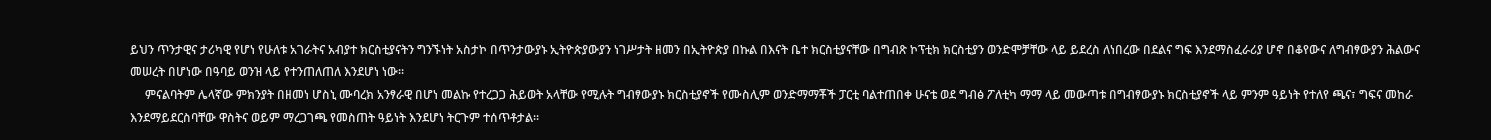ይህን ጥንታዊና ታሪካዊ የሆነ የሁለቱ አገራትና አብያተ ክርስቲያናትን ግንኙነት አስታኮ በጥንታውያኑ ኢትዮጵያውያን ነገሥታት ዘመን በኢትዮጵያ በኩል በእናት ቤተ ክርስቲያናቸው በግብጽ ኮፕቲክ ክርስቲያን ወንድሞቻቸው ላይ ይደረስ ለነበረው በደልና ግፍ እንደማስፈራሪያ ሆኖ በቆየውና ለግብፃውያን ሕልውና መሠረት በሆነው በዓባይ ወንዝ ላይ የተንጠለጠለ እንደሆነ ነው፡፡
     ምናልባትም ሌላኛው ምክንያት በዘመነ ሆስኒ ሙባረክ አንፃራዊ በሆነ መልኩ የተረጋጋ ሕይወት አላቸው የሚሉት ግብፃውያኑ ክርስቲያኖች የሙስሊም ወንድማማቾች ፓርቲ ባልተጠበቀ ሁናቴ ወደ ግብፅ ፖለቲካ ማማ ላይ መውጣቱ በግብፃውያኑ ክርስቲያኖች ላይ ምንም ዓይነት የተለየ ጫና፣ ግፍና መከራ እንደማይደርስባቸው ዋስትና ወይም ማረጋገጫ የመስጠት ዓይነት እንደሆነ ትርጉም ተሰጥቶታል፡፡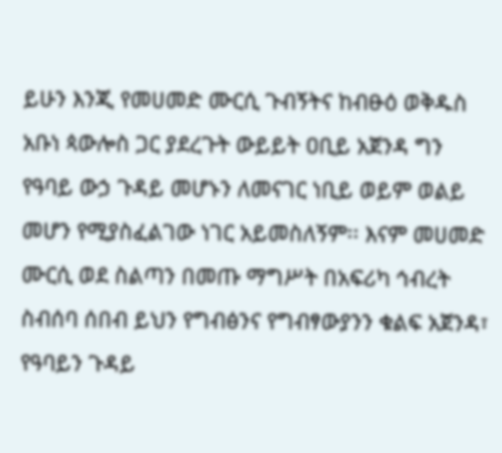ይሁን እንጂ የመሀመድ ሙርሲ ጉብኝትና ከብፁዕ ወቅዱስ አቡነ ጳውሎስ ጋር ያደረጉት ውይይት ዐቢይ አጀንዳ ግን የዓባይ ውኃ ጉዳይ መሆኑን ለመናገር ነቢይ ወይም ወልይ መሆን የሚያስፈልገው ነገር አይመስለኝም፡፡ እናም መሀመድ ሙርሲ ወደ ስልጣን በመጡ ማግሥት በአፍሪካ ኅብረት ስብሰባ ሰበብ ይህን የግብፅንና የግብፃውያንን ቁልፍ አጀንዳ፣ የዓባይን ጉዳይ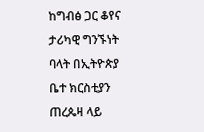ከግብፅ ጋር ቆየና ታሪካዊ ግንኙነት ባላት በኢትዮጵያ ቤተ ክርስቲያን ጠረጴዛ ላይ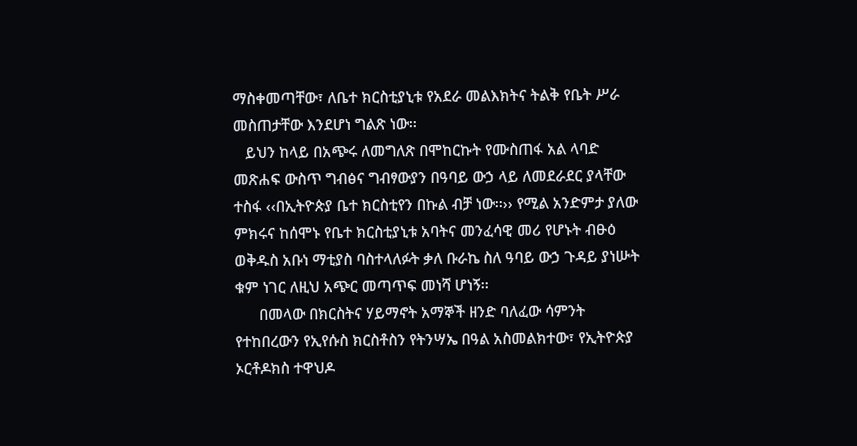ማስቀመጣቸው፣ ለቤተ ክርስቲያኒቱ የአደራ መልእክትና ትልቅ የቤት ሥራ መስጠታቸው እንደሆነ ግልጽ ነው፡፡
   ይህን ከላይ በአጭሩ ለመግለጽ በሞከርኩት የሙስጠፋ አል ላባድ መጽሐፍ ውስጥ ግብፅና ግብፃውያን በዓባይ ውኃ ላይ ለመደራደር ያላቸው ተስፋ ‹‹በኢትዮጵያ ቤተ ክርስቲየን በኩል ብቻ ነው፡፡›› የሚል አንድምታ ያለው ምክሩና ከሰሞኑ የቤተ ክርስቲያኒቱ አባትና መንፈሳዊ መሪ የሆኑት ብፁዕ ወቅዱስ አቡነ ማቲያስ ባስተላለፉት ቃለ ቡራኬ ስለ ዓባይ ውኃ ጉዳይ ያነሡት ቁም ነገር ለዚህ አጭር መጣጥፍ መነሻ ሆነኝ፡፡
      በመላው በክርስትና ሃይማኖት አማኞች ዘንድ ባለፈው ሳምንት የተከበረውን የኢየሱስ ክርስቶስን የትንሣኤ በዓል አስመልክተው፣ የኢትዮጵያ ኦርቶዶክስ ተዋህዶ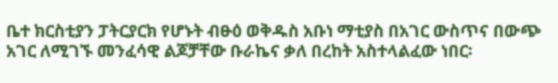ቤተ ክርስቲያን ፓትርያርክ የሆኑት ብፁዕ ወቅዱስ አቡነ ማቲያስ በአገር ውስጥና በውጭ አገር ለሚገኙ መንፈሳዊ ልጆቻቸው ቡራኬና ቃለ በረከት አስተላልፈው ነበር፡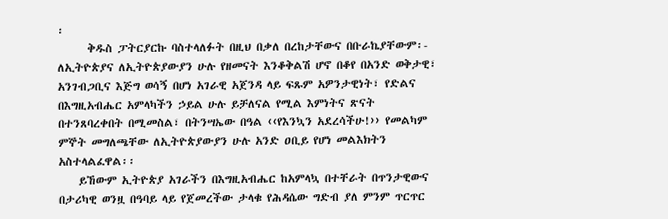፡
      ቅዱስ ፓትርያርኩ ባስተላለፉት በዚህ በቃለ በረከታቸውና በቡራኬያቸውም፡- ለኢትዮጵያና ለኢትዮጵያውያን ሁሉ የዘመናት እንቆቅልሽ ሆኖ በቆየ በአንድ ወቅታዊ፣ አንገብጋቢና እጅግ ወሳኝ በሆነ አገራዊ አጀንዳ ላይ ፍጹም አዎንታዊነት፣ የድልና በእግዚአብሔር አምላካችን ኃይል ሁሉ ይቻለናል የሚል እምነትና ጽናት በተንጸባረቀበት በሚመስል፣ በትንሣኤው በዓል ‹‹የእንኳን አደረሳችሁ!›› የመልካም ምኞት መግለጫቸው ለኢትዮጵያውያን ሁሉ አንድ ዐቢይ የሆነ መልእክትን አስተላልፈዋል፡፡
    ይኸውም ኢትዮጵያ አገራችን በእግዚአብሔር ከአምላኳ በተቸራት በጥንታዊውና በታሪካዊ ወንዟ በዓባይ ላይ የጀመረችው ታላቁ የሕዳሴው ግድብ ያለ ምንም ጥርጥር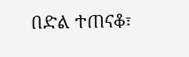በድል ተጠናቆ፣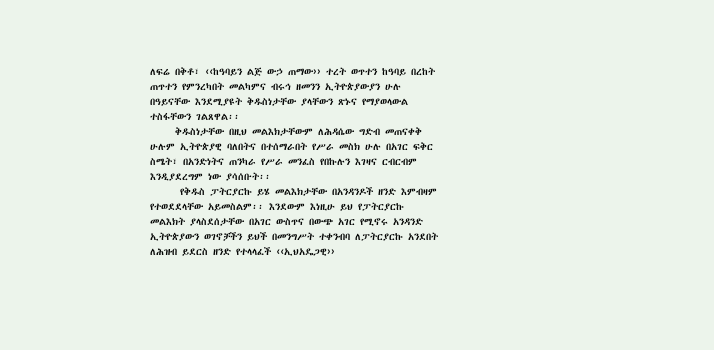ለፍሬ በቅቶ፣ ‹‹ከዓባይን ልጅ ውኃ ጠማው›› ተረት ወጥተን ከዓባይ በረከት ጠጥተን የምንረካበት መልካምና ብሩኅ ዘመንን ኢትዮጵያውያን ሁሉ በዓይናቸው እንደሚያዩት ቅዱስነታቸው ያላቸውን ጽኑና የማያወላውል ተስፋቸውን ገልጸዋል፡፡
     ቅዱስነታቸው በዚህ መልእክታቸውም ለሕዳሴው ግድብ መጠናቀቅ ሁሉም ኢትዮጵያዊ ባለበትና በተሰማራበት የሥራ መስክ ሁሉ በአገር ፍቅር ስሜት፣ በአንድነትና ጠንካራ የሥራ መንፈስ የበኩሉን እገዛና ርብርብም እንዲያደረግም ነው ያሳሰቡት፡፡
      የቅዱስ ፓትርያርኩ ይሄ መልእክታቸው በአንዳንዶች ዘንድ እምብዛም የተወደደላቸው አይመስልም፡፡ እንደውም እነዚሁ ይህ የፓትርያርኩ መልእክት ያላስደሰታቸው በአገር ውስጥና በውጭ አገር የሚኖሩ አንዳንድ ኢትዮጵያውን ወገኖቻችን ይህች በመንግሥት ተቀንብባ ለፓትርያርኩ አንደበት ለሕዝብ ይደርስ ዘንድ የተላላፈች ‹‹ኢህአዴጋዊ››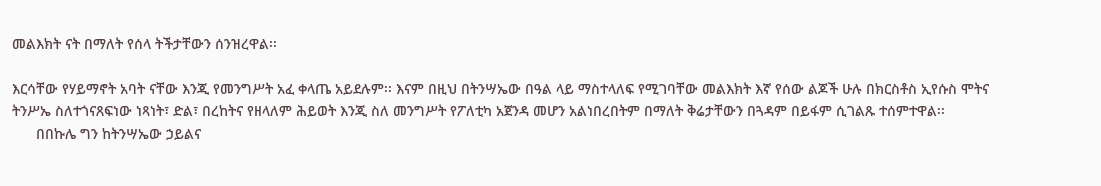መልእክት ናት በማለት የሰላ ትችታቸውን ሰንዝረዋል፡፡

እርሳቸው የሃይማኖት አባት ናቸው እንጂ የመንግሥት አፈ ቀላጤ አይደሉም፡፡ እናም በዚህ በትንሣኤው በዓል ላይ ማስተላለፍ የሚገባቸው መልእክት እኛ የሰው ልጆች ሁሉ በክርስቶስ ኢየሱስ ሞትና ትንሥኤ ስለተጎናጸፍነው ነጻነት፣ ድል፣ በረከትና የዘላለም ሕይወት እንጂ ስለ መንግሥት የፖለቲካ አጀንዳ መሆን አልነበረበትም በማለት ቅሬታቸውን በጓዳም በይፋም ሲገልጹ ተሰምተዋል፡፡
      በበኩሌ ግን ከትንሣኤው ኃይልና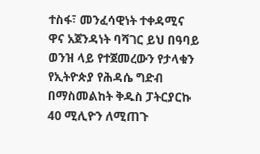ተስፋ፣ መንፈሳዊነት ተቀዳሚና ዋና አጀንዳነት ባሻገር ይህ በዓባይ ወንዝ ላይ የተጀመረውን የታላቁን የኢትዮጵያ የሕዳሴ ግድብ በማስመልከት ቅዱስ ፓትርያርኩ 40 ሚሊዮን ለሚጠጉ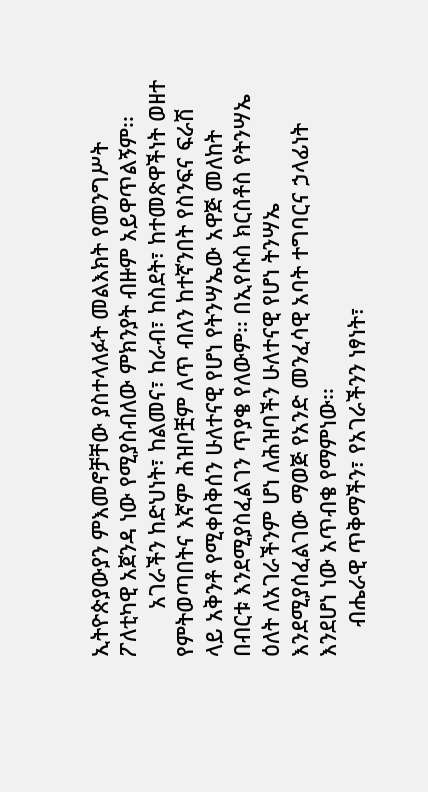ኢትዮጵያውያን ምእመኖቻቸው ያስተላለፉት መልእክት የመንግሥት ፖለቲካዊ አጀንዳ ነው የሚያስብለው ምክንያት ብዙም አይዋጥልኝም፡፡
        አገራችን ከድህነት፣ ከልመና፣ ከራብ፣ ከስደት፣ ከተመጽዋችነት ወዘተ የምትወጣበትና እኛም ሕዝቦቿም ለጥ ብለን ከተኛንበት የስንፍና ፍራሽ ላይ አቅንቶ የሚቀሰቅሰን ሁለተናዊ የሆነ የትንሣኤው አዋጅ መለከት በብርቱ እንደሚያስፈልገን ጥያቄ የለውም፡፡ በኢየሱስ ክርስቶስ የትንሣኤ ዕለት ለአገራችንም ሆነ ለሕዝባችን ሁለተናዊ የሆነ ትንሣኤ እንደሚያሰፈልገው ማወጅ የአንድ መንፈሳዊ አባት ተግባርና ኃላፊነት እንደሆነ ነው አጥብቄ የማምነው፡፡
     ብሔራዊ ጥቅማችን፣ የአገራችንን ነፃነት፣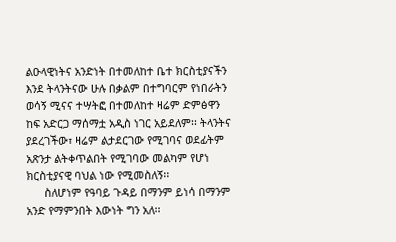ልዑላዊነትና አንድነት በተመለከተ ቤተ ክርስቲያናችን እንደ ትላንትናው ሁሉ በቃልም በተግባርም የነበራትን ወሳኝ ሚናና ተሣትፎ በተመለከተ ዛሬም ድምፅዋን ከፍ አድርጋ ማሰማቷ አዲስ ነገር አይደለም፡፡ ትላንትና ያደረገችው፣ ዛሬም ልታደርገው የሚገባና ወደፊትም አጽንታ ልትቀጥልበት የሚገባው መልካም የሆነ ክርስቲያናዊ ባህል ነው የሚመስለኝ፡፡
      ስለሆነም የዓባይ ጉዳይ በማንም ይነሳ በማንም አንድ የማምንበት እውነት ግን አለ፡፡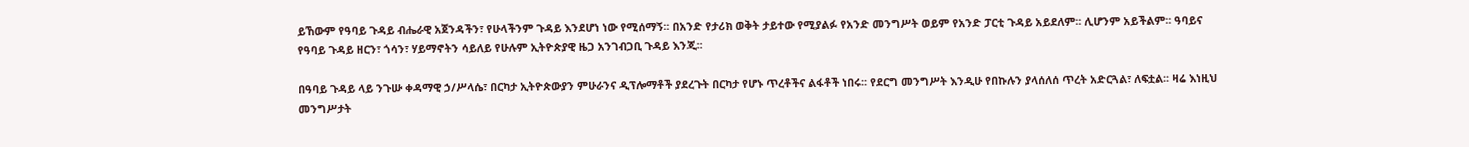ይኸውም የዓባይ ጉዳይ ብሔራዊ አጀንዳችን፣ የሁላችንም ጉዳይ እንደሆነ ነው የሚሰማኝ፡፡ በአንድ የታሪክ ወቅት ታይተው የሚያልፉ የአንድ መንግሥት ወይም የአንድ ፓርቲ ጉዳይ አይደለም፡፡ ሊሆንም አይችልም፡፡ ዓባይና የዓባይ ጉዳይ ዘርን፣ ጎሳን፣ ሃይማኖትን ሳይለይ የሁሉም ኢትዮጵያዊ ዜጋ አንገብጋቢ ጉዳይ እንጂ፡፡

በዓባይ ጉዳይ ላይ ንጉሡ ቀዳማዊ ኃ/ሥላሴ፣ በርካታ ኢትዮጵውያን ምሁራንና ዲፕሎማቶች ያደረጉት በርካታ የሆኑ ጥረቶችና ልፋቶች ነበሩ፡፡ የደርግ መንግሥት እንዲሁ የበኩሉን ያላሰለሰ ጥረት አድርጓል፣ ለፍቷል፡፡ ዛሬ እነዚህ መንግሥታት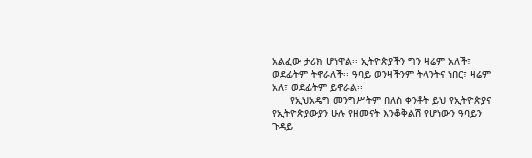አልፈው ታሪክ ሆነዋል፡፡ ኢትዮጵያችን ግን ዛሬም አለች፣ ወደፊትም ትኖራለች፡፡ ዓባይ ወንዛችንም ትላንትና ነበር፣ ዛሬም አለ፣ ወደፊትም ይኖራል፡፡
      የኢህአዴግ መንግሥትም በለስ ቀንቶት ይህ የኢትዮጵያና የኢትዮጵያውያን ሁሉ የዘመናት እንቆቅልሽ የሆነውን ዓባይን ጉዳይ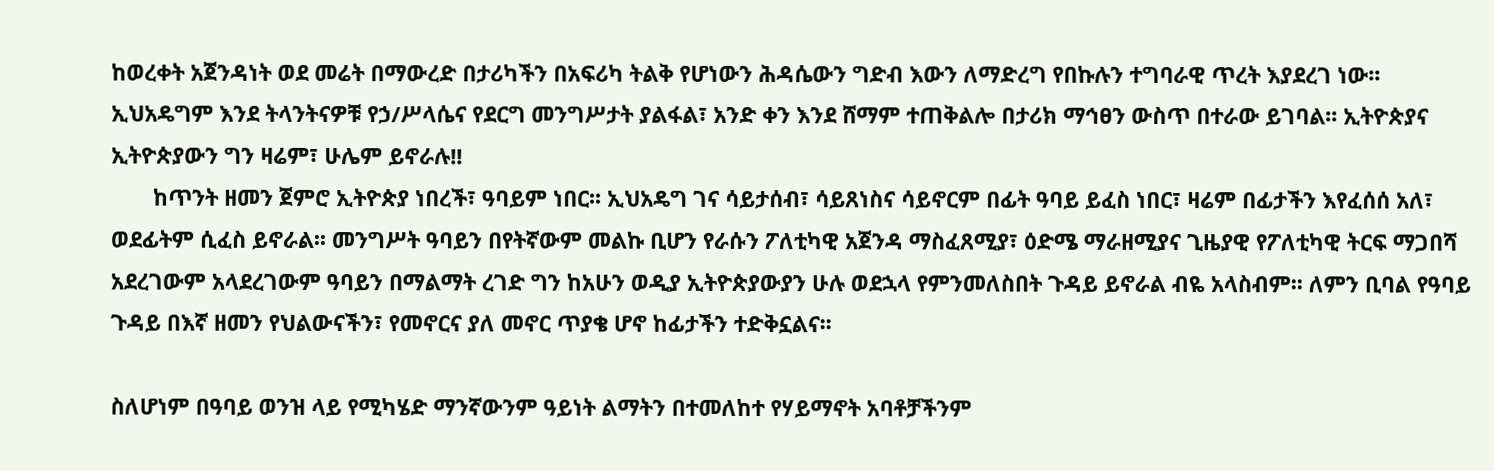ከወረቀት አጀንዳነት ወደ መሬት በማውረድ በታሪካችን በአፍሪካ ትልቅ የሆነውን ሕዳሴውን ግድብ እውን ለማድረግ የበኩሉን ተግባራዊ ጥረት እያደረገ ነው፡፡ ኢህአዴግም እንደ ትላንትናዎቹ የኃ/ሥላሴና የደርግ መንግሥታት ያልፋል፣ አንድ ቀን እንደ ሸማም ተጠቅልሎ በታሪክ ማኅፀን ውስጥ በተራው ይገባል፡፡ ኢትዮጵያና ኢትዮጵያውን ግን ዛሬም፣ ሁሌም ይኖራሉ!!
       ከጥንት ዘመን ጀምሮ ኢትዮጵያ ነበረች፣ ዓባይም ነበር፡፡ ኢህአዴግ ገና ሳይታሰብ፣ ሳይጸነስና ሳይኖርም በፊት ዓባይ ይፈስ ነበር፣ ዛሬም በፊታችን እየፈሰሰ አለ፣ ወደፊትም ሲፈስ ይኖራል፡፡ መንግሥት ዓባይን በየትኛውም መልኩ ቢሆን የራሱን ፖለቲካዊ አጀንዳ ማስፈጸሚያ፣ ዕድሜ ማራዘሚያና ጊዜያዊ የፖለቲካዊ ትርፍ ማጋበሻ አደረገውም አላደረገውም ዓባይን በማልማት ረገድ ግን ከአሁን ወዲያ ኢትዮጵያውያን ሁሉ ወደኋላ የምንመለስበት ጉዳይ ይኖራል ብዬ አላስብም፡፡ ለምን ቢባል የዓባይ ጉዳይ በእኛ ዘመን የህልውናችን፣ የመኖርና ያለ መኖር ጥያቄ ሆኖ ከፊታችን ተድቅኗልና፡፡

ስለሆነም በዓባይ ወንዝ ላይ የሚካሄድ ማንኛውንም ዓይነት ልማትን በተመለከተ የሃይማኖት አባቶቻችንም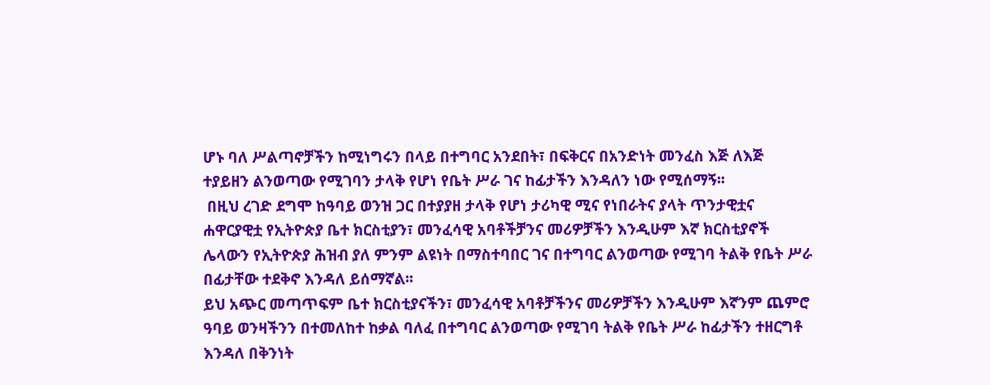ሆኑ ባለ ሥልጣኖቻችን ከሚነግሩን በላይ በተግባር አንደበት፣ በፍቅርና በአንድነት መንፈስ እጅ ለእጅ ተያይዘን ልንወጣው የሚገባን ታላቅ የሆነ የቤት ሥራ ገና ከፊታችን እንዳለን ነው የሚሰማኝ፡፡
 በዚህ ረገድ ደግሞ ከዓባይ ወንዝ ጋር በተያያዘ ታላቅ የሆነ ታሪካዊ ሚና የነበራትና ያላት ጥንታዊቷና ሐዋርያዊቷ የኢትዮጵያ ቤተ ክርስቲያን፣ መንፈሳዊ አባቶችቻንና መሪዎቻችን እንዲሁም እኛ ክርስቲያኖች ሌላውን የኢትዮጵያ ሕዝብ ያለ ምንም ልዩነት በማስተባበር ገና በተግባር ልንወጣው የሚገባ ትልቅ የቤት ሥራ በፊታቸው ተደቅኖ እንዳለ ይሰማኛል፡፡
ይህ አጭር መጣጥፍም ቤተ ክርስቲያናችን፣ መንፈሳዊ አባቶቻችንና መሪዎቻችን እንዲሁም እኛንም ጨምሮ ዓባይ ወንዛችንን በተመለከተ ከቃል ባለፈ በተግባር ልንወጣው የሚገባ ትልቅ የቤት ሥራ ከፊታችን ተዘርግቶ እንዳለ በቅንነት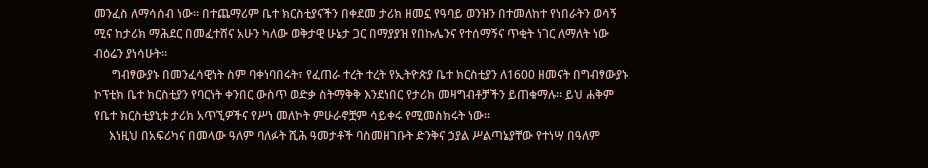መንፈስ ለማሳሰብ ነው፡፡ በተጨማሪም ቤተ ክርስቲያናችን በቀደመ ታሪክ ዘመኗ የዓባይ ወንዝን በተመለከተ የነበራትን ወሳኝ ሚና ከታሪክ ማሕደር በመፈተሸና አሁን ካለው ወቅታዊ ሁኔታ ጋር በማያያዝ የበኩሌንና የተሰማኝና ጥቂት ነገር ለማለት ነው ብዕሬን ያነሳሁት፡፡
      ግብፃውያኑ በመንፈሳዊነት ስም ባቀነባበሩት፣ የፈጠራ ተረት ተረት የኢትዮጵያ ቤተ ክርስቲያን ለ1600 ዘመናት በግብፃውያኑ ኮፕቲክ ቤተ ክርስቲያን የባርነት ቀንበር ውስጥ ወድቃ ስትማቅቅ እንደነበር የታሪክ መዛግብቶቻችን ይጠቁማሉ፡፡ ይህ ሐቅም የቤተ ክርስቲያኒቱ ታሪክ አጥኚዎችና የሥነ መለኮት ምሁራኖቿም ሳይቀሩ የሚመስክሩት ነው፡፡
     እነዚህ በአፍሪካና በመላው ዓለም ባለፉት ሺሕ ዓመታቶች ባስመዘገቡት ድንቅና ኃያል ሥልጣኔያቸው የተነሣ በዓለም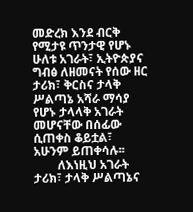መድረክ እንደ ብርቅ የሚታዩ ጥንታዊ የሆኑ ሁለቱ አገራት፣ ኢትዮጵያና ግብፅ ለዘመናት የሰው ዘር ታሪክ፣ ቅርስና ታላቅ ሥልጣኔ አሻራ ማሳያ የሆኑ ታላላቅ አገራት መሆናቸው በሰፊው ሲጠቀስ ቆይቷል፣ አሁንም ይጠቀሳሉ፡፡
        ለእነዚህ አገራት ታሪክ፣ ታላቅ ሥልጣኔና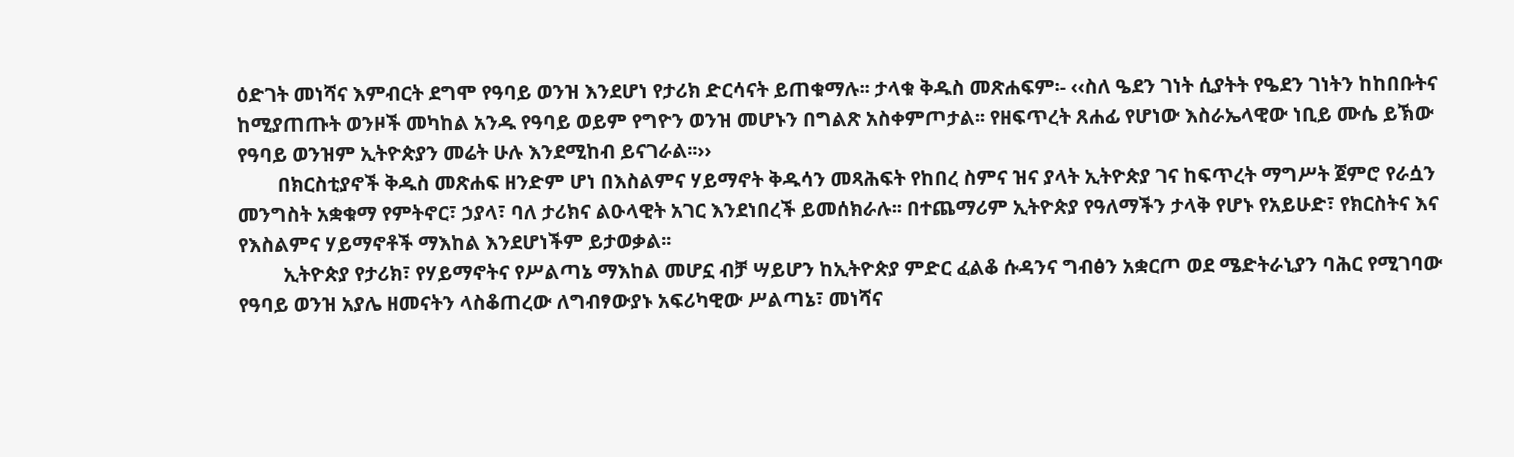ዕድገት መነሻና እምብርት ደግሞ የዓባይ ወንዝ እንደሆነ የታሪክ ድርሳናት ይጠቁማሉ፡፡ ታላቁ ቅዱስ መጽሐፍም፡- ‹‹ስለ ዔደን ገነት ሲያትት የዔደን ገነትን ከከበቡትና ከሚያጠጡት ወንዞች መካከል አንዱ የዓባይ ወይም የግዮን ወንዝ መሆኑን በግልጽ አስቀምጦታል፡፡ የዘፍጥረት ጸሐፊ የሆነው እስራኤላዊው ነቢይ ሙሴ ይኽው የዓባይ ወንዝም ኢትዮጵያን መሬት ሁሉ እንደሚከብ ይናገራል፡፡››
        በክርስቲያኖች ቅዱስ መጽሐፍ ዘንድም ሆነ በእስልምና ሃይማኖት ቅዱሳን መጻሕፍት የከበረ ስምና ዝና ያላት ኢትዮጵያ ገና ከፍጥረት ማግሥት ጀምሮ የራሷን መንግስት አቋቁማ የምትኖር፣ ኃያላ፣ ባለ ታሪክና ልዑላዊት አገር እንደነበረች ይመሰክራሉ፡፡ በተጨማሪም ኢትዮጵያ የዓለማችን ታላቅ የሆኑ የአይሁድ፣ የክርስትና እና የእስልምና ሃይማኖቶች ማእከል እንደሆነችም ይታወቃል፡፡
         ኢትዮጵያ የታሪክ፣ የሃይማኖትና የሥልጣኔ ማእከል መሆኗ ብቻ ሣይሆን ከኢትዮጵያ ምድር ፈልቆ ሱዳንና ግብፅን አቋርጦ ወደ ሜድትራኒያን ባሕር የሚገባው የዓባይ ወንዝ አያሌ ዘመናትን ላስቆጠረው ለግብፃውያኑ አፍሪካዊው ሥልጣኔ፣ መነሻና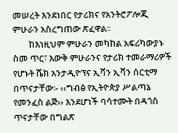መሠረት እንደነበር የታሪክና የአንትሮፖሎጂ ምሁራን አስረግጠው ጽፈዋል፡፡
        ከእነዚህም ምሁራን መካከል አፍሪካውያኑ ስመ ጥር፣ እውቅ ምሁራንና የታሪክ ተመራማሪዎች የሆኑት ሼክ አንታዲዮፕና ኢቫን ኢቫን ሰርቲማ በጥናታቸው፡- ‹‹ግብፅ የኢትዮጵያ ሥልጣኔ የመንፈስ ልጅ›› እንደሆነች ባሳተሙት በዳጎስ ጥናታቸው በግልጽ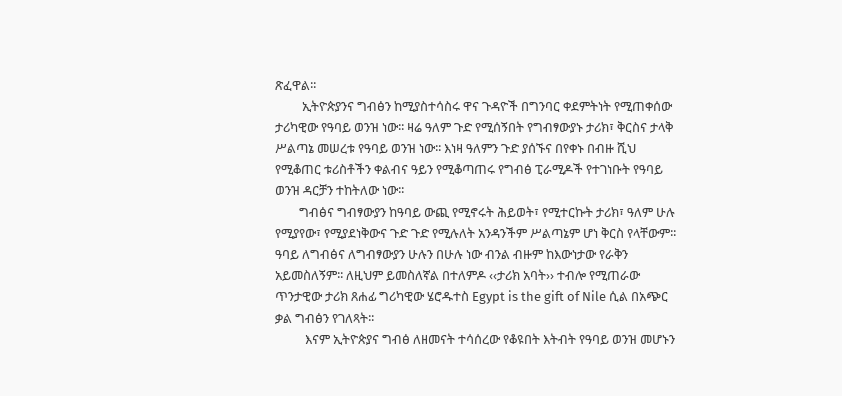ጽፈዋል፡፡
         ኢትዮጵያንና ግብፅን ከሚያስተሳስሩ ዋና ጉዳዮች በግንባር ቀደምትነት የሚጠቀሰው ታሪካዊው የዓባይ ወንዝ ነው፡፡ ዛሬ ዓለም ጉድ የሚሰኝበት የግብፃውያኑ ታሪክ፣ ቅርስና ታላቅ ሥልጣኔ መሠረቱ የዓባይ ወንዝ ነው፡፡ እነዛ ዓለምን ጉድ ያሰኙና በየቀኑ በብዙ ሺህ የሚቆጠር ቱሪስቶችን ቀልብና ዓይን የሚቆጣጠሩ የግብፅ ፒራሚዶች የተገነቡት የዓባይ ወንዝ ዳርቻን ተከትለው ነው፡፡
        ግብፅና ግብፃውያን ከዓባይ ውጪ የሚኖሩት ሕይወት፣ የሚተርኩት ታሪክ፣ ዓለም ሁሉ የሚያየው፣ የሚያደነቅውና ጉድ ጉድ የሚሉለት አንዳንችም ሥልጣኔም ሆነ ቅርስ የላቸውም፡፡ ዓባይ ለግብፅና ለግብፃውያን ሁሉን በሁሉ ነው ብንል ብዙም ከእውነታው የራቅን አይመስለኝም፡፡ ለዚህም ይመስለኛል በተለምዶ ‹‹ታሪክ አባት›› ተብሎ የሚጠራው ጥንታዊው ታሪክ ጸሐፊ ግሪካዊው ሄሮዱተስ Egypt is the gift of Nile ሲል በአጭር ቃል ግብፅን የገለጻት፡፡
          እናም ኢትዮጵያና ግብፅ ለዘመናት ተሳሰረው የቆዩበት እትብት የዓባይ ወንዝ መሆኑን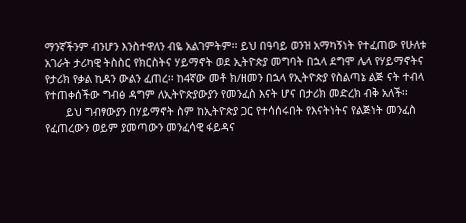ማንኛችንም ብንሆን እንስተዋለን ብዬ አልገምትም፡፡ ይህ በዓባይ ወንዝ አማካኝነት የተፈጠው የሁለቱ አገራት ታሪካዊ ትስስር የክርስትና ሃይማኖት ወደ ኢትዮጵያ መግባት በኋላ ደግሞ ሌላ የሃይማኖትና የታሪክ የቃል ኪዳን ውልን ፈጠረ፡፡ ከ4ኛው መቶ ክ/ዘመን በኋላ የኢትዮጵያ የስልጣኔ ልጅ ናት ተብላ የተጠቀሰችው ግብፅ ዳግም ለኢትዮጵያውያን የመንፈስ እናት ሆና በታሪክ መድረክ ብቅ አለች፡፡
       ይህ ግብፃውያን በሃይማኖት ስም ከኢትዮጵያ ጋር የተሳሰሩበት የእናትነትና የልጅነት መንፈስ የፈጠረውን ወይም ያመጣውን መንፈሳዊ ፋይዳና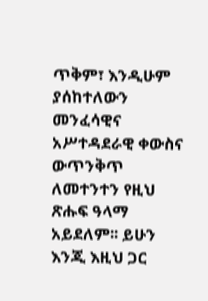ጥቅም፣ እንዲሁም ያሰከተለውን መንፈሳዊና አሥተዳደራዊ ቀውስና ውጥንቅጥ ለመተንተን የዚህ ጽሑፍ ዓላማ አይደለም፡፡ ይሁን እንጂ እዚህ ጋር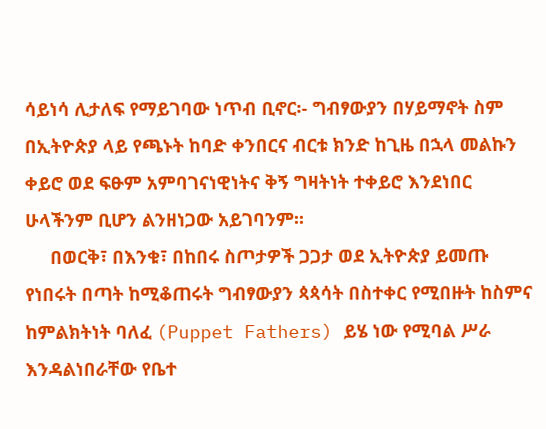ሳይነሳ ሊታለፍ የማይገባው ነጥብ ቢኖር፡- ግብፃውያን በሃይማኖት ስም በኢትዮጵያ ላይ የጫኑት ከባድ ቀንበርና ብርቱ ክንድ ከጊዜ በኋላ መልኩን ቀይሮ ወደ ፍፁም አምባገናነዊነትና ቅኝ ግዛትነት ተቀይሮ እንደነበር ሁላችንም ቢሆን ልንዘነጋው አይገባንም፡፡
     በወርቅ፣ በእንቁ፣ በከበሩ ስጦታዎች ጋጋታ ወደ ኢትዮጵያ ይመጡ የነበሩት በጣት ከሚቆጠሩት ግብፃውያን ጳጳሳት በስተቀር የሚበዙት ከስምና ከምልክትነት ባለፈ (Puppet Fathers) ይሄ ነው የሚባል ሥራ እንዳልነበራቸው የቤተ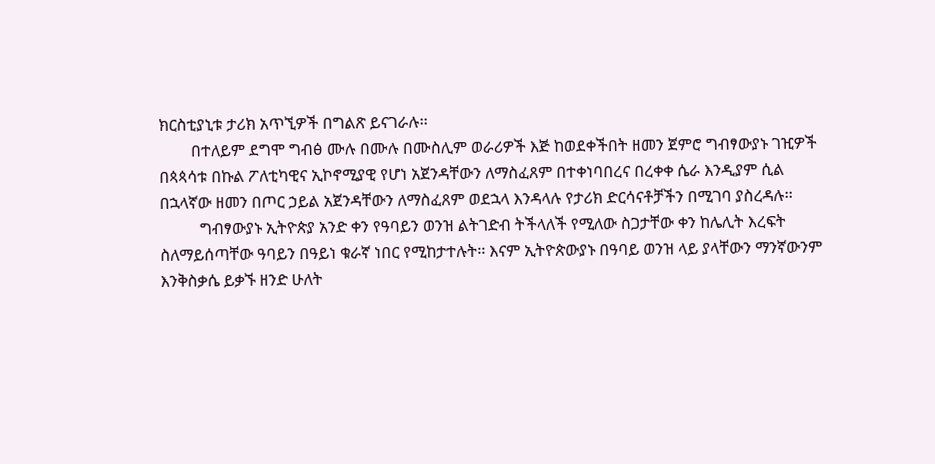ክርስቲያኒቱ ታሪክ አጥኚዎች በግልጽ ይናገራሉ፡፡
        በተለይም ደግሞ ግብፅ ሙሉ በሙሉ በሙስሊም ወራሪዎች እጅ ከወደቀችበት ዘመን ጀምሮ ግብፃውያኑ ገዢዎች በጳጳሳቱ በኩል ፖለቲካዊና ኢኮኖሚያዊ የሆነ አጀንዳቸውን ለማስፈጸም በተቀነባበረና በረቀቀ ሴራ እንዲያም ሲል በኋላኛው ዘመን በጦር ኃይል አጀንዳቸውን ለማስፈጸም ወደኋላ እንዳላሉ የታሪክ ድርሳናቶቻችን በሚገባ ያስረዳሉ፡፡
          ግብፃውያኑ ኢትዮጵያ አንድ ቀን የዓባይን ወንዝ ልትገድብ ትችላለች የሚለው ስጋታቸው ቀን ከሌሊት እረፍት ስለማይሰጣቸው ዓባይን በዓይነ ቁራኛ ነበር የሚከታተሉት፡፡ እናም ኢትዮጵውያኑ በዓባይ ወንዝ ላይ ያላቸውን ማንኛውንም እንቅስቃሴ ይቃኙ ዘንድ ሁለት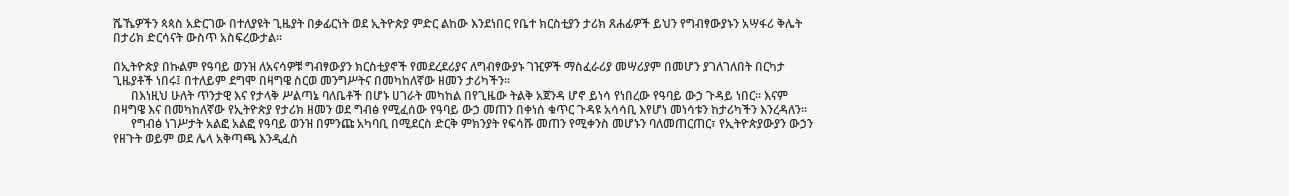ሼኼዎችን ጳጳስ አድርገው በተለያዩት ጊዜያት በቃፊርነት ወደ ኢትዮጵያ ምድር ልከው እንደነበር የቤተ ክርስቲያን ታሪክ ጸሐፊዎች ይህን የግብፃውያኑን አሣፋሪ ቅሌት በታሪክ ድርሳናት ውስጥ አስፍረውታል፡፡

በኢትዮጵያ በኩልም የዓባይ ወንዝ ለአናሳዎቹ ግብፃውያን ክርስቲያኖች የመደረደሪያና ለግብፃውያኑ ገዢዎች ማስፈራሪያ መሣሪያም በመሆን ያገለገለበት በርካታ ጊዜያቶች ነበሩ፤ በተለይም ደግሞ በዛግዌ ስርወ መንግሥትና በመካከለኛው ዘመን ታሪካችን፡፡
      በእነዚህ ሁለት ጥንታዊ እና የታላቅ ሥልጣኔ ባለቤቶች በሆኑ ሀገራት መካከል በየጊዜው ትልቅ አጀንዳ ሆኖ ይነሳ የነበረው የዓባይ ውኃ ጉዳይ ነበር፡፡ እናም በዛግዌ እና በመካከለኛው የኢትዮጵያ የታሪክ ዘመን ወደ ግብፅ የሚፈሰው የዓባይ ውኃ መጠን በቀነሰ ቁጥር ጉዳዩ አሳሳቢ እየሆነ መነሳቱን ከታሪካችን እንረዳለን፡፡
      የግብፅ ነገሥታት አልፎ አልፎ የዓባይ ወንዝ በምንጩ አካባቢ በሚደርስ ድርቅ ምክንያት የፍሳሹ መጠን የሚቀንስ መሆኑን ባለመጠርጠር፣ የኢትዮጵያውያን ውኃን የዘጉት ወይም ወደ ሌላ አቅጣጫ እንዲፈስ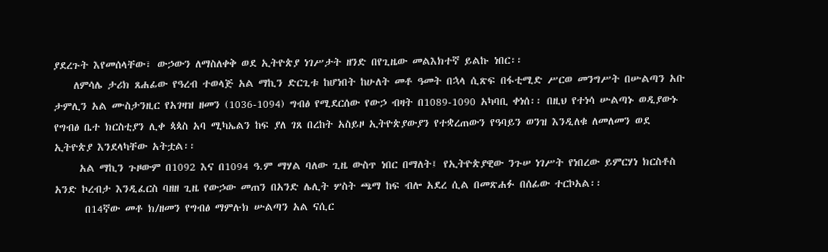ያደረጉት እየመሰላቸው፣ ውኃውን ለማስለቀቅ ወደ ኢትዮጵያ ነገሥታት ዘንድ በየጊዜው መልእክተኛ ይልኩ ነበር፡፡
    ለምሳሌ ታሪክ ጸሐፊው የዓረብ ተወላጅ አል ማኪን ድርጊቱ ከሆነበት ከሁለት መቶ ዓመት በኋላ ሲጽፍ በፋቲሚድ ሥርወ መንግሥት በሡልጣን አቡ ታምሊን አል ሙስታንዚር የአገዛዝ ዘመን (1036-1094) ግብፅ የሚደርሰው የውኃ ብዛት በ1089-1090 አካባቢ ቀነሰ፡፡ በዚህ የተነሳ ሡልጣኑ ወዲያውኑ የግብፅ ቤተ ክርስቲያን ሊቀ ጳጳስ አባ ሚካኤልን ከፍ ያለ ገጸ በረከት አስይዞ ኢትዮጵያውያን የተቋረጠውን የዓባይን ወንዝ እንዲለቁ ለመለመን ወደ ኢትዮጵያ እንደላካቸው አትቷል፡፡
     አል ማኪን ጉዞውም በ1092 እና በ1094 ዓ.ም ማሃል ባለው ጊዜ ውስጥ ነበር በማለት፤ የኢትዮጵያዊው ንጉሠ ነገሥት የነበረው ይምርሃነ ክርስቶስ አንድ ኮረብታ እንዲፈርስ ባዘዘ ጊዜ የውኃው መጠን በአንድ ሌሊት ሦስት ጫማ ከፍ ብሎ አደረ ሲል በመጽሐፉ በሰፊው ተርኮአል፡፡
      በ14ኛው መቶ ክ/ዘመን የግብፅ ማምሉክ ሡልጣን አል ናሲር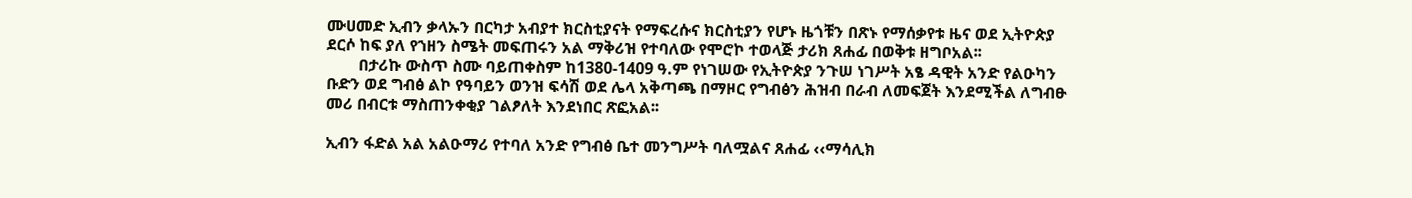ሙሀመድ ኢብን ቃላኡን በርካታ አብያተ ክርስቲያናት የማፍረሱና ክርስቲያን የሆኑ ዜጎቹን በጽኑ የማሰቃየቱ ዜና ወደ ኢትዮጵያ ደርሶ ከፍ ያለ የኀዘን ስሜት መፍጠሩን አል ማቅሪዝ የተባለው የሞሮኮ ተወላጅ ታሪክ ጸሐፊ በወቅቱ ዘግቦአል፡፡
        በታሪኩ ውስጥ ስሙ ባይጠቀስም ከ1380-1409 ዓ.ም የነገሠው የኢትዮጵያ ንጉሠ ነገሥት አፄ ዳዊት አንድ የልዑካን ቡድን ወደ ግብፅ ልኮ የዓባይን ወንዝ ፍሳሽ ወደ ሌላ አቅጣጫ በማዞር የግብፅን ሕዝብ በራብ ለመፍጀት እንደሚችል ለግብፁ መሪ በብርቱ ማስጠንቀቂያ ገልፆለት እንደነበር ጽፎአል፡፡

ኢብን ፋድል አል አልዑማሪ የተባለ አንድ የግብፅ ቤተ መንግሥት ባለሟልና ጸሐፊ ‹‹ማሳሊክ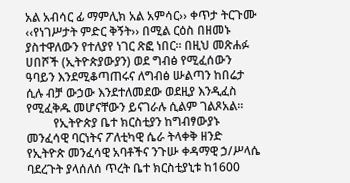አል አብሳር ፊ ማምሊክ አል አምሳር›› ቀጥታ ትርጉሙ ‹‹የነገሥታት ምድር ቅኝት›› በሚል ርዕስ በዘመኑ ያስተዋለውን የተለያየ ነገር ጽፎ ነበር፡፡ በዚህ መጽሐፉ ሀበሾች (ኢትዮጵያውያን) ወደ ግብፅ የሚፈሰውን ዓባይን እንደሚቆጣጠሩና ለግብፅ ሡልጣን ከበሬታ ሲሉ ብቻ ውኃው እንደተለመደው ወደዚያ እንዲፈስ የሚፈቅዱ መሆናቸውን ይናገራሉ ሲልም ገልጾአል፡፡
         የኢትዮጵያ ቤተ ክርስቲያን ከግብፃውያኑ መንፈሳዊ ባርነትና ፖለቲካዊ ሴራ ትላቀቅ ዘንድ የኢትዮጵ መንፈሳዊ አባቶችና ንጉሡ ቀዳማዊ ኃ/ሥላሴ ባደረጉት ያላሰለሰ ጥረት ቤተ ክርስቲያኒቱ ከ1600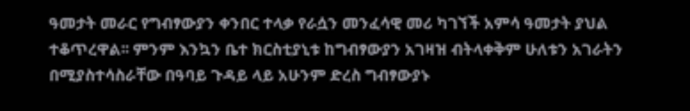ዓመታት መራር የግብፃውያን ቀንበር ተላቃ የራሷን መንፈሳዊ መሪ ካገኘች አምሳ ዓመታት ያህል ተቆጥረዋል፡፡ ምንም እንኳን ቤተ ክርስቲያኒቱ ከግብፃውያን አገዛዝ ብትላቀቅም ሁለቱን አገራትን በሚያስተሳስራቸው በዓባይ ጉዳይ ላይ አሁንም ድረስ ግብፃውያኑ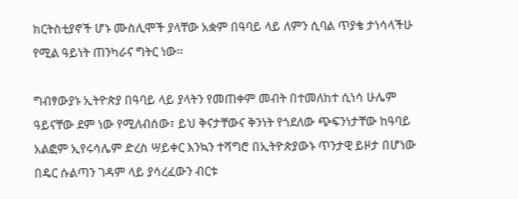ክርትስቲያኖች ሆኑ ሙስሊሞች ያላቸው አቋም በዓባይ ላይ ለምን ሲባል ጥያቄ ታነሳላችሁ የሚል ዓይነት ጠንካራና ግትር ነው፡፡

ግብፃውያኑ ኢትዮጵያ በዓባይ ላይ ያላትን የመጠቀም መብት በተመለከተ ሲነሳ ሁሌም ዓይናቸው ደም ነው የሚለብሰው፣ ይህ ቅናታቸውና ቅንነት የጎደለው ጭፍንነታቸው ከዓባይ አልፎም ኢየሩሳሌም ድረስ ሣይቀር እንኳን ተሻግሮ በኢትዮጵያውኑ ጥንታዊ ይዞታ በሆነው በዴር ሱልጣን ገዳም ላይ ያሳረፈውን ብርቱ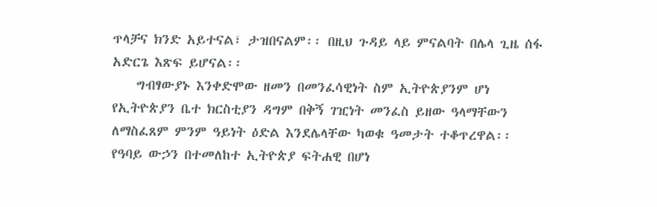ጥላቻና ክንድ አይተናል፣ ታዝበናልም፡፡ በዚህ ጉዳይ ላይ ምናልባት በሌላ ጊዜ ሰፋ አድርጌ እጽፍ ይሆናል፡፡
    ግብፃውያኑ እንቀድሞው ዘመን በመንፈሳዊነት ስም ኢትዮጵያንም ሆነ የኢትዮጵያን ቤተ ክርስቲያን ዳግም በቅኝ ገዢነት መንፈስ ይዘው ዓላማቸውን ለማስፈጸም ምንም ዓይነት ዕድል እንደሌላቸው ካወቁ ዓመታት ተቆጥረዋል፡፡ የዓባይ ውኃን በተመለከተ ኢትዮጵያ ፍትሐዊ በሆነ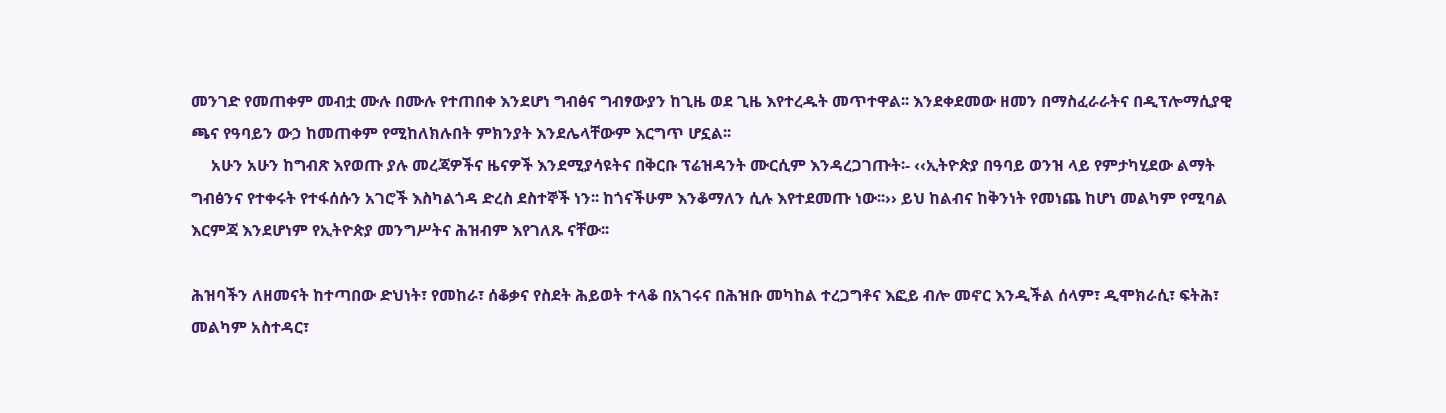መንገድ የመጠቀም መብቷ ሙሉ በሙሉ የተጠበቀ እንደሆነ ግብፅና ግብፃውያን ከጊዜ ወደ ጊዜ እየተረዱት መጥተዋል፡፡ እንደቀደመው ዘመን በማስፈራራትና በዲፕሎማሲያዊ ጫና የዓባይን ውኃ ከመጠቀም የሚከለክሉበት ምክንያት እንደሌላቸውም እርግጥ ሆኗል፡፡
     አሁን አሁን ከግብጽ እየወጡ ያሉ መረጃዎችና ዜናዎች እንደሚያሳዩትና በቅርቡ ፕሬዝዳንት ሙርሲም እንዳረጋገጡት፡- ‹‹ኢትዮጵያ በዓባይ ወንዝ ላይ የምታካሂደው ልማት ግብፅንና የተቀሩት የተፋሰሱን አገሮች እስካልጎዳ ድረስ ደስተኞች ነን፡፡ ከጎናችሁም እንቆማለን ሲሉ እየተደመጡ ነው፡፡›› ይህ ከልብና ከቅንነት የመነጨ ከሆነ መልካም የሚባል እርምጃ እንደሆነም የኢትዮጵያ መንግሥትና ሕዝብም እየገለጹ ናቸው፡፡

ሕዝባችን ለዘመናት ከተጣበው ድህነት፣ የመከራ፣ ሰቆቃና የስደት ሕይወት ተላቆ በአገሩና በሕዝቡ መካከል ተረጋግቶና እፎይ ብሎ መኖር እንዲችል ሰላም፣ ዲሞክራሲ፣ ፍትሕ፣ መልካም አስተዳር፣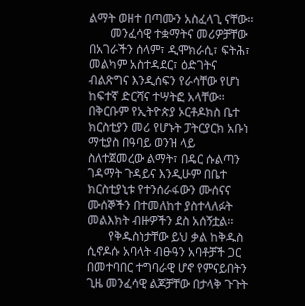ልማት ወዘተ በጣሙን አስፈላጊ ናቸው፡፡
       መንፈሳዊ ተቋማትና መሪዎቻቸው በአገራችን ሰላም፣ ዲሞክራሲ፣ ፍትሕ፣ መልካም አስተዳደር፣ ዕድገትና ብልጽግና እንዲሰፍን የራሳቸው የሆነ ከፍተኛ ድርሻና ተሣትፎ አላቸው፡፡ በቅርቡም የኢትዮጵያ ኦርቶዶክስ ቤተ ክርስቲያን መሪ የሆኑት ፓትርያርክ አቡነ ማቲያስ በዓባይ ወንዝ ላይ ስለተጀመረው ልማት፣ በዴር ሱልጣን ገዳማት ጉዳይና እንዲሁም በቤተ ክርስቲያኒቱ የተንሰራፋውን ሙሰናና ሙሰኞችን በተመለከተ ያስተላለፉት መልእክት ብዙዎችን ደስ አሰኝቷል፡፡
       የቅዱስነታቸው ይህ ቃል ከቅዱስ ሲኖዶሱ አባላት ብፁዓን አባቶቻች ጋር በመተባበር ተግባራዊ ሆኖ የምናይበትን ጊዜ መንፈሳዊ ልጆቻቸው በታላቅ ጉጉት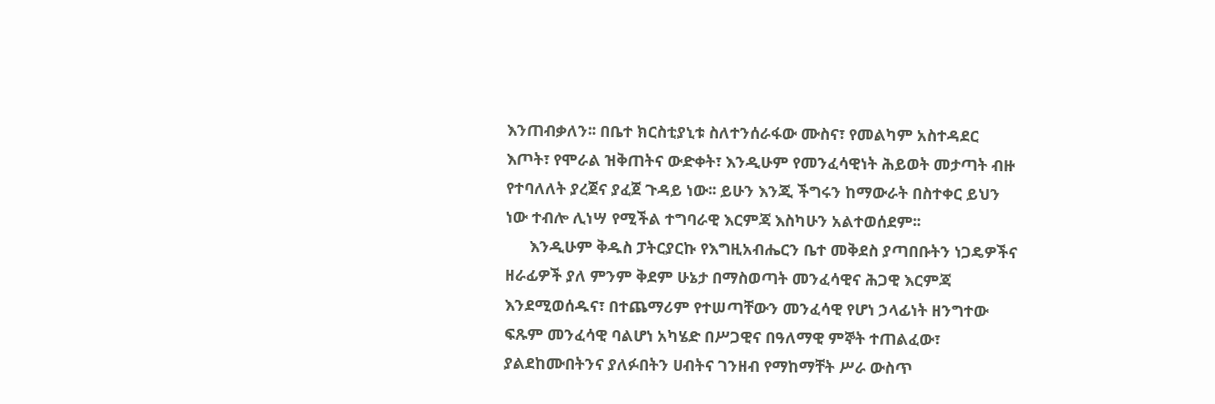እንጠብቃለን፡፡ በቤተ ክርስቲያኒቱ ስለተንሰራፋው ሙስና፣ የመልካም አስተዳደር እጦት፣ የሞራል ዝቅጠትና ውድቀት፣ እንዲሁም የመንፈሳዊነት ሕይወት መታጣት ብዙ የተባለለት ያረጀና ያፈጀ ጉዳይ ነው፡፡ ይሁን እንጂ ችግሩን ከማውራት በስተቀር ይህን ነው ተብሎ ሊነሣ የሚችል ተግባራዊ እርምጃ እስካሁን አልተወሰደም፡፡
      እንዲሁም ቅዱስ ፓትርያርኩ የእግዚአብሔርን ቤተ መቅደስ ያጣበቡትን ነጋዴዎችና ዘራፊዎች ያለ ምንም ቅደም ሁኔታ በማስወጣት መንፈሳዊና ሕጋዊ እርምጃ እንደሚወሰዱና፣ በተጨማሪም የተሠጣቸውን መንፈሳዊ የሆነ ኃላፊነት ዘንግተው ፍጹም መንፈሳዊ ባልሆነ አካሄድ በሥጋዊና በዓለማዊ ምኞት ተጠልፈው፣ ያልደከሙበትንና ያለፉበትን ሀብትና ገንዘብ የማከማቸት ሥራ ውስጥ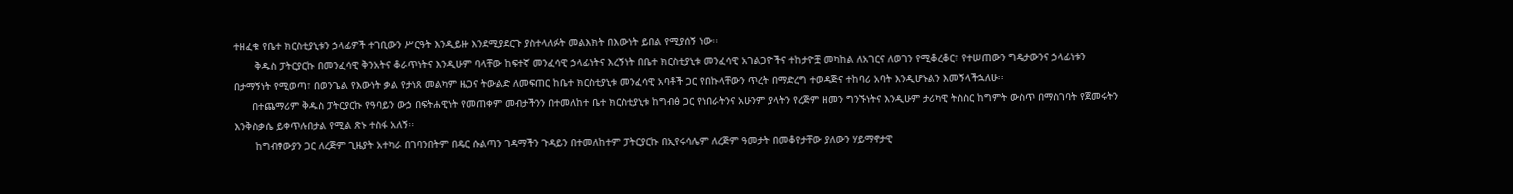ተዘፈቁ የቤተ ክርስቲያኒቱን ኃላፊዎች ተገቢውን ሥርዓት እንዲይዙ እንደሚያደርጉ ያስተላለፉት መልእክት በእውነት ይበል የሚያሰኝ ነው፡፡
       ቅዱስ ፓትርያርኩ በመንፈሳዊ ቅንአትና ቆራጥነትና እንዲሁም ባላቸው ከፍተኛ መንፈሳዊ ኃላፊነትና እረኝነት በቤተ ክርስቲያኒቱ መንፈሳዊ አገልጋዮችና ተከታዮቿ መካከል ለአገርና ለወገን የሚቆረቆር፣ የተሠጠውን ግዴታውንና ኃላፊነቱን በታማኝነት የሚወጣ፣ በወንጌል የእውነት ቃል የታነጸ መልካም ዜጋና ትውልድ ለመፍጠር ከቤተ ክርስቲያኒቱ መንፈሳዊ አባቶች ጋር የበኩላቸውን ጥረት በማድረግ ተወዳጅና ተከባሪ አባት እንዲሆኑልን እመኝላችኋለሁ፡፡
      በተጨማሪም ቅዱስ ፓትርያርኩ የዓባይን ውኃ በፍትሐዊነት የመጠቀም መብታችንን በተመለከተ ቤተ ክርስቲያኒቱ ከግብፅ ጋር የነበራትንና አሁንም ያላትን የረጅም ዘመን ግንኙነትና እንዲሁም ታሪካዊ ትስስር ከግምት ውስጥ በማስገባት የጀመሩትን እንቅስቃሴ ይቀጥሉበታል የሚል ጽኑ ተስፋ አለኝ፡፡
       ከግብፃውያን ጋር ለረጅም ጊዜያት አተካራ በገባንበትም በዴር ሱልጣን ገዳማችን ጉዳይን በተመለከተም ፓትርያርኩ በኢየሩሳሌም ለረጅም ዓመታት በመቆየታቸው ያለውን ሃይማኖታዊ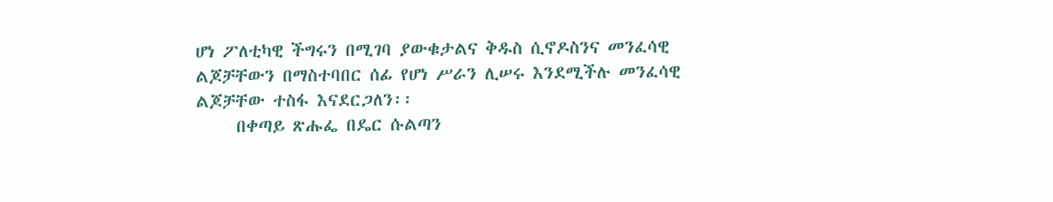ሆነ ፖለቲካዊ ችግሩን በሚገባ ያውቁታልና ቅዱስ ሲኖዶስንና መንፈሳዊ ልጆቻቸውን በማስተባበር ሰፊ የሆነ ሥራን ሊሠሩ እንደሚችሉ መንፈሳዊ ልጆቻቸው ተስፋ እናደርጋለን፡፡
     በቀጣይ ጽሑፌ በዴር ሱልጣን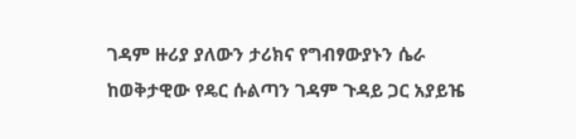ገዳም ዙሪያ ያለውን ታሪክና የግብፃውያኑን ሴራ ከወቅታዊው የዴር ሱልጣን ገዳም ጉዳይ ጋር አያይዤ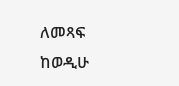ለመጻፍ ከወዲሁ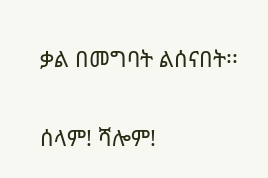ቃል በመግባት ልሰናበት፡፡

ሰላም! ሻሎም!